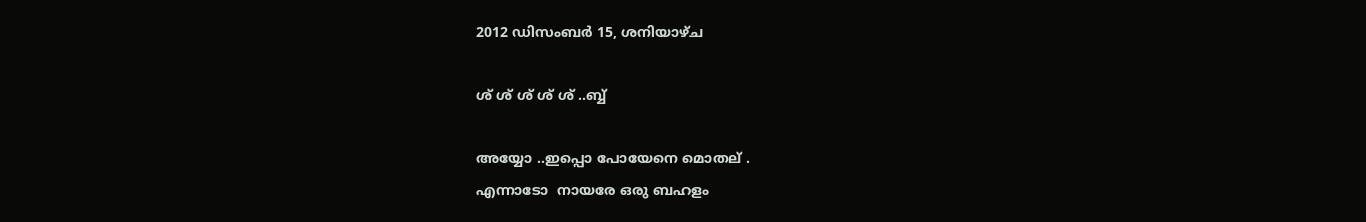2012 ഡിസംബർ 15, ശനിയാഴ്‌ച

ശ് ശ് ശ് ശ് ശ് ..ബ്ബ്

അയ്യോ ..ഇപ്പൊ പോയേനെ മൊതല് .
എന്നാടോ  നായരേ ഒരു ബഹളം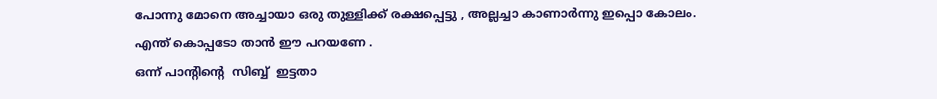പോന്നു മോനെ അച്ചായാ ഒരു തുള്ളിക്ക്‌ രക്ഷപ്പെട്ടു , അല്ലച്ചാ കാണാര്‍ന്നു ഇപ്പൊ കോലം.
എന്ത് കൊപ്പടോ താന്‍ ഈ പറയണേ .
ഒന്ന് പാന്റിന്റെ  സിബ്ബ്  ഇട്ടതാ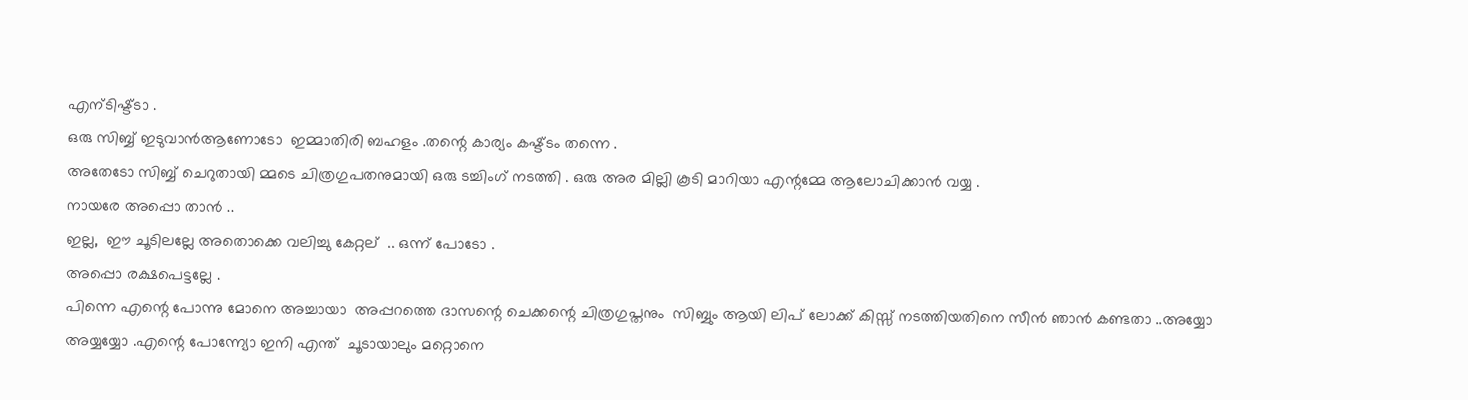എന്ടിഷ്ട്ടാ .
ഒരു സിബ്ബ് ഇടുവാന്‍ആണോടോ  ഇമ്മാതിരി ബഹളം .തന്റെ കാര്യം കഷ്ട്ടം തന്നെ .
അതേടോ സിബ്ബ് ചെറുതായി മ്മടെ ചിത്രഗുപതനുമായി ഒരു ടച്ചിംഗ് നടത്തി . ഒരു അര മില്ലി കൂടി മാറിയാ എന്റമ്മേ ആലോചിക്കാന്‍ വയ്യ .
നായരേ അപ്പൊ താന്‍ ..
ഇല്ല,  ഈ ചൂടിലല്ലേ അതൊക്കെ വലിച്ചു കേറ്റല്  .. ഒന്ന് പോടോ .
അപ്പൊ രക്ഷപെട്ടല്ലേ .
പിന്നെ എന്റെ പോന്നു മോനെ അച്ചായാ  അപ്പറത്തെ ദാസന്റെ ചെക്കന്റെ ചിത്രഗുപ്തനും  സിബ്ബും ആയി ലിപ് ലോക്ക് കിസ്സ്‌ നടത്തിയതിനെ സീന്‍ ഞാന്‍ കണ്ടതാ ..അയ്യോ അയ്യയ്യോ .എന്റെ പോന്ന്യോ ഇനി എന്ത്  ചൂടായാലും മറ്റൊനെ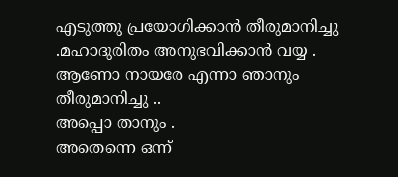എടുത്തു പ്രയോഗിക്കാന്‍ തീരുമാനിച്ചു .മഹാദുരിതം അനുഭവിക്കാന്‍ വയ്യ .
ആണോ നായരേ എന്നാ ഞാനും തീരുമാനിച്ചു ..
അപ്പൊ താനും .
അതെന്നെ ഒന്ന്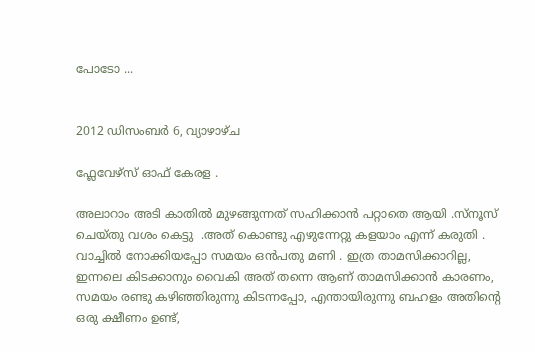പോടോ ...


2012 ഡിസംബർ 6, വ്യാഴാഴ്‌ച

ഫ്ലേവേഴ്സ് ഓഫ് കേരള .

അലാറാം അടി കാതില്‍ മുഴങ്ങുന്നത് സഹിക്കാന്‍ പറ്റാതെ ആയി .സ്നൂസ്‌ ചെയ്തു വശം കെട്ടു  .അത് കൊണ്ടു എഴുന്നേറ്റു കളയാം എന്ന് കരുതി . വാച്ചില്‍ നോക്കിയപ്പോ സമയം ഒന്‍പതു മണി . ഇത്ര താമസിക്കാറില്ല,  ഇന്നലെ കിടക്കാനും വൈകി അത് തന്നെ ആണ് താമസിക്കാന്‍ കാരണം, സമയം രണ്ടു കഴിഞ്ഞിരുന്നു കിടന്നപ്പോ, എന്തായിരുന്നു ബഹളം അതിന്റെ ഒരു ക്ഷീണം ഉണ്ട്,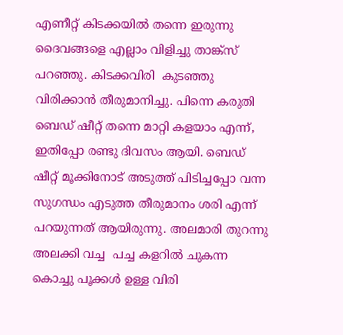എണീറ്റ് കിടക്കയില്‍ തന്നെ ഇരുന്നു ദൈവങ്ങളെ എല്ലാം വിളിച്ചു താങ്ക്സ് പറഞ്ഞു. കിടക്കവിരി  കുടഞ്ഞു വിരിക്കാന്‍ തീരുമാനിച്ചു. പിന്നെ കരുതി ബെഡ് ഷീറ്റ് തന്നെ മാറ്റി കളയാം എന്ന്,  ഇതിപ്പോ രണ്ടു ദിവസം ആയി. ബെഡ് ഷീറ്റ് മൂക്കിനോട് അടുത്ത് പിടിച്ചപ്പോ വന്ന സുഗന്ധം എടുത്ത തീരുമാനം ശരി എന്ന് പറയുന്നത് ആയിരുന്നു. അലമാരി തുറന്നു അലക്കി വച്ച  പച്ച കളറില്‍ ചുകന്ന കൊച്ചു പൂക്കള്‍ ഉള്ള വിരി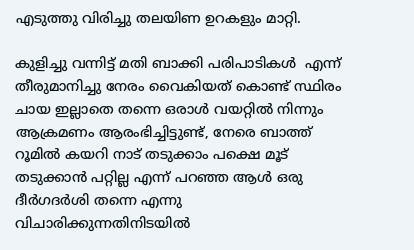എടുത്തു വിരിച്ചു തലയിണ ഉറകളും മാറ്റി.

കുളിച്ചു വന്നിട്ട് മതി ബാക്കി പരിപാടികള്‍  എന്ന് തീരുമാനിച്ചു നേരം വൈകിയത് കൊണ്ട് സ്ഥിരം ചായ ഇല്ലാതെ തന്നെ ഒരാള്‍ വയറ്റില്‍ നിന്നും ആക്രമണം ആരംഭിച്ചിട്ടുണ്ട്, നേരെ ബാത്ത് റൂമില്‍ കയറി നാട് തടുക്കാം പക്ഷെ മൂട് തടുക്കാന്‍ പറ്റില്ല എന്ന് പറഞ്ഞ ആള്‍ ഒരു ദീര്‍ഗദര്‍ശി തന്നെ എന്നു വിചാരിക്കുന്നതിനിടയില്‍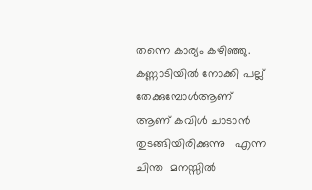തന്നെ കാര്യം കഴിഞ്ഞു. കണ്ണാടിയില്‍ നോക്കി പല്ല് തേക്കുമ്പോള്‍ആണ്     ആണ് കവിള്‍ ചാടാന്‍ തുടങ്ങിയിരിക്കുന്നു   എന്ന ചിന്ത  മനസ്സില്‍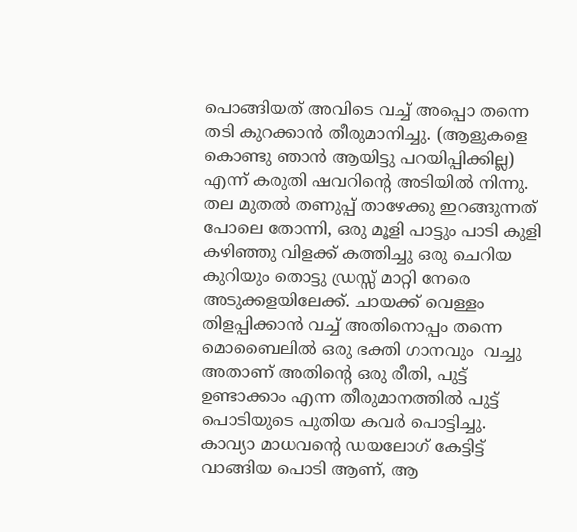പൊങ്ങിയത് അവിടെ വച്ച് അപ്പൊ തന്നെ  തടി കുറക്കാന്‍ തീരുമാനിച്ചു. (ആളുകളെ കൊണ്ടു ഞാന്‍ ആയിട്ടു പറയിപ്പിക്കില്ല)  എന്ന് കരുതി ഷവറിന്റെ അടിയില്‍ നിന്നു.  തല മുതല്‍ തണുപ്പ് താഴേക്കു ഇറങ്ങുന്നത് പോലെ തോന്നി, ഒരു മൂളി പാട്ടും പാടി കുളി കഴിഞ്ഞു വിളക്ക് കത്തിച്ചു ഒരു ചെറിയ കുറിയും തൊട്ടു ഡ്രസ്സ്‌ മാറ്റി നേരെ അടുക്കളയിലേക്ക്. ചായക്ക് വെള്ളം തിളപ്പിക്കാന്‍ വച്ച് അതിനൊപ്പം തന്നെ മൊബൈലില്‍ ഒരു ഭക്തി ഗാനവും  വച്ചു അതാണ് അതിന്റെ ഒരു രീതി, പുട്ട് ഉണ്ടാക്കാം എന്ന തീരുമാനത്തില്‍ പുട്ട് പൊടിയുടെ പുതിയ കവര്‍ പൊട്ടിച്ചു. കാവ്യാ മാധവന്റെ ഡയലോഗ് കേട്ടിട്ട് വാങ്ങിയ പൊടി ആണ്, ആ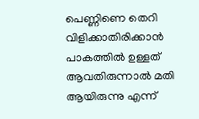പെണ്ണിണെ തെറി വിളിക്കാതിരിക്കാന്‍ പാകത്തില്‍ ഉള്ളത് ആവതിരുന്നാല്‍ മതി ആയിരുന്നു എന്ന്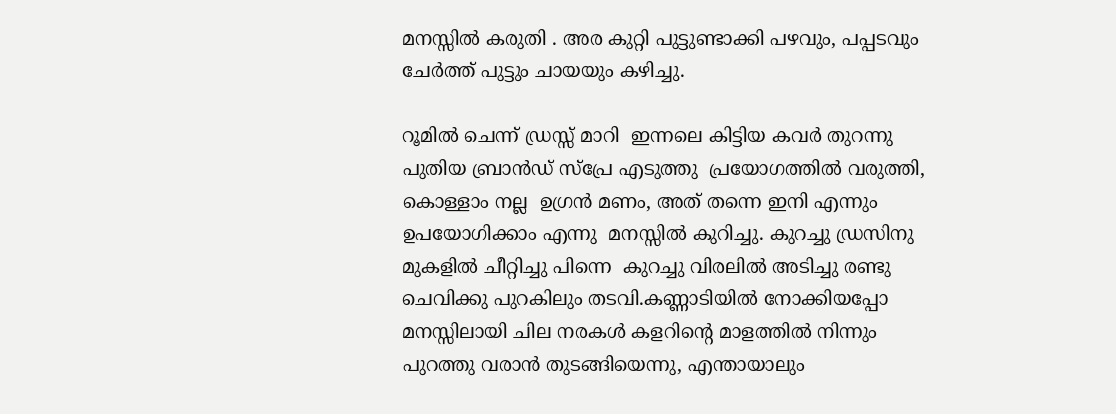മനസ്സില്‍ കരുതി . അര കുറ്റി പുട്ടുണ്ടാക്കി പഴവും, പപ്പടവും ചേര്‍ത്ത് പുട്ടും ചായയും കഴിച്ചു.

റൂമില്‍ ചെന്ന് ഡ്രസ്സ്‌ മാറി  ഇന്നലെ കിട്ടിയ കവര്‍ തുറന്നു പുതിയ ബ്രാന്‍ഡ്‌ സ്പ്രേ എടുത്തു  പ്രയോഗത്തില്‍ വരുത്തി, കൊള്ളാം നല്ല  ഉഗ്രന്‍ മണം, അത് തന്നെ ഇനി എന്നും ഉപയോഗിക്കാം എന്നു  മനസ്സില്‍ കുറിച്ചു. കുറച്ചു ഡ്രസിനു മുകളില്‍ ചീറ്റിച്ചു പിന്നെ  കുറച്ചു വിരലില്‍ അടിച്ചു രണ്ടു ചെവിക്കു പുറകിലും തടവി.കണ്ണാടിയില്‍ നോക്കിയപ്പോ മനസ്സിലായി ചില നരകള്‍ കളറിന്റെ മാളത്തില്‍ നിന്നും പുറത്തു വരാന്‍ തുടങ്ങിയെന്നു, എന്തായാലും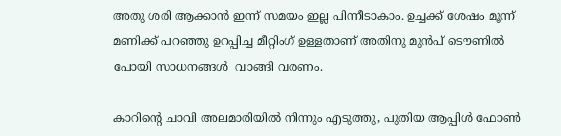അതു ശരി ആക്കാന്‍ ഇന്ന് സമയം ഇല്ല പിന്നീടാകാം. ഉച്ചക്ക് ശേഷം മൂന്ന് മണിക്ക് പറഞ്ഞു ഉറപ്പിച്ച മീറ്റിംഗ് ഉള്ളതാണ് അതിനു മുന്‍പ്‌ ടൌണില്‍ പോയി സാധനങ്ങള്‍  വാങ്ങി വരണം.

കാറിന്റെ ചാവി അലമാരിയില്‍ നിന്നും എടുത്തു, പുതിയ ആപ്പിള്‍ ഫോണ്‍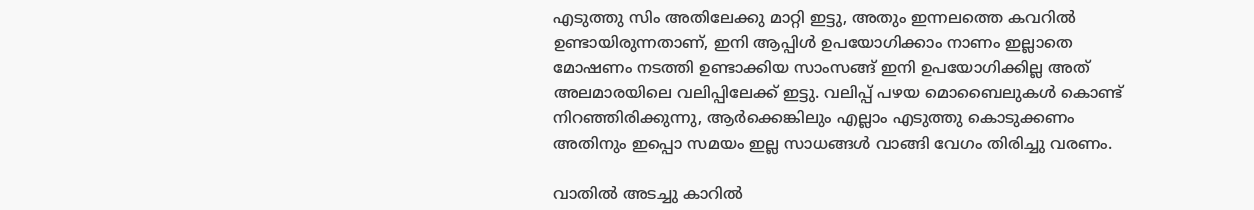എടുത്തു സിം അതിലേക്കു മാറ്റി ഇട്ടു, അതും ഇന്നലത്തെ കവറില്‍ ഉണ്ടായിരുന്നതാണ്, ഇനി ആപ്പിള്‍ ഉപയോഗിക്കാം നാണം ഇല്ലാതെ മോഷണം നടത്തി ഉണ്ടാക്കിയ സാംസങ്ങ് ഇനി ഉപയോഗിക്കില്ല അത്  അലമാരയിലെ വലിപ്പിലേക്ക് ഇട്ടു. വലിപ്പ് പഴയ മൊബൈലുകള്‍ കൊണ്ട് നിറഞ്ഞിരിക്കുന്നു, ആര്‍ക്കെങ്കിലും എല്ലാം എടുത്തു കൊടുക്കണം അതിനും ഇപ്പൊ സമയം ഇല്ല സാധങ്ങള്‍ വാങ്ങി വേഗം തിരിച്ചു വരണം.

വാതില്‍ അടച്ചു കാറില്‍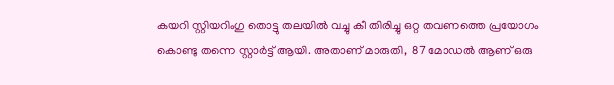കയറി സ്റ്റിയറിംഗു തൊട്ടു തലയില്‍ വച്ചു കീ തിരിച്ചു ഒറ്റ തവണത്തെ പ്രയോഗം  കൊണ്ടു തന്നെ സ്റ്റാര്‍ട്ട്‌ ആയി. അതാണ്‌ മാരുതി,  87 മോഡല്‍ ആണ് ഒരു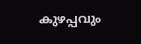കുഴപ്പവും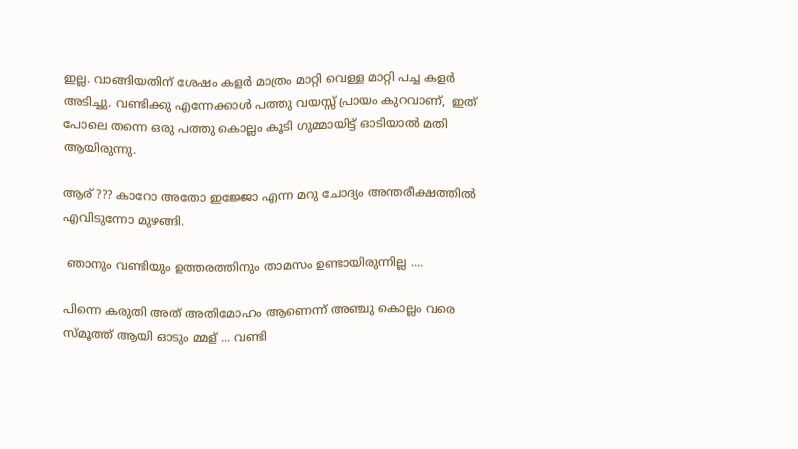ഇല്ല. വാങ്ങിയതിന് ശേഷം കളര്‍ മാത്രം മാറ്റി വെള്ള മാറ്റി പച്ച കളര്‍ അടിച്ചു. വണ്ടിക്കു എന്നേക്കാള്‍ പത്തു വയസ്സ് പ്രായം കുറവാണ്,  ഇത് പോലെ തന്നെ ഒരു പത്തു കൊല്ലം കൂടി ഗുമ്മായിട്ട് ഓടിയാല്‍ മതി ആയിരുന്നു.

ആര് ??? കാറോ അതോ ഇജ്ജോ എന്ന മറു ചോദ്യം അന്തരീക്ഷത്തില്‍ എവിടുന്നോ മുഴങ്ങി.

 ഞാനും വണ്ടിയും ഉത്തരത്തിനും താമസം ഉണ്ടായിരുന്നില്ല ....

പിന്നെ കരുതി അത് അതിമോഹം ആണെന്ന് അഞ്ചു കൊല്ലം വരെ സ്മൂത്ത് ആയി ഓടും മ്മള് ... വണ്ടി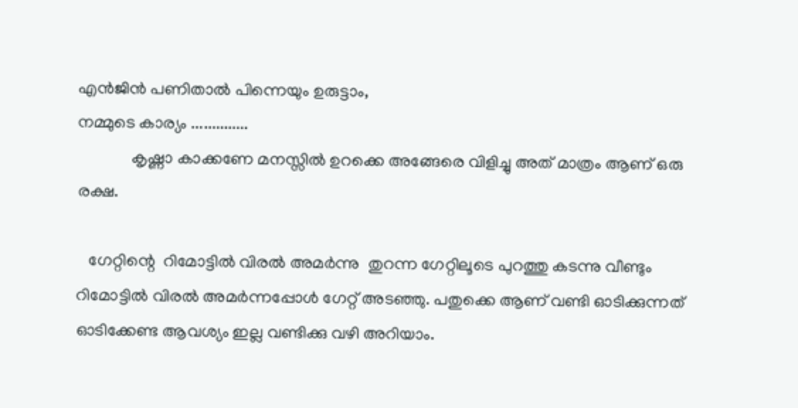എന്‍ജിന്‍ പണിതാല്‍ പിന്നെയും ഉരുട്ടാം,
നമ്മുടെ കാര്യം ..............
             കൃഷ്ണാ കാക്കണേ മനസ്സില്‍ ഉറക്കെ അങ്ങേരെ വിളിച്ചു അത് മാത്രം ആണ് ഒരു രക്ഷ.

   ഗേറ്റിന്റെ  റിമോട്ടില്‍ വിരല്‍ അമര്‍ന്നു  തുറന്ന ഗേറ്റിലൂടെ പുറത്തു കടന്നു വീണ്ടും റിമോട്ടില്‍ വിരല്‍ അമര്‍ന്നപ്പോള്‍ ഗേറ്റ് അടഞ്ഞു. പതുക്കെ ആണ് വണ്ടി ഓടിക്കുന്നത് ഓടിക്കേണ്ട ആവശ്യം ഇല്ല വണ്ടിക്കു വഴി അറിയാം.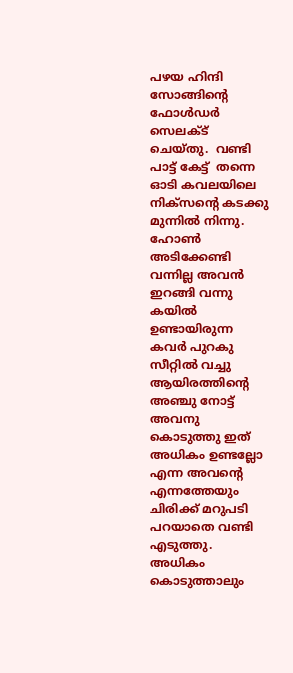പഴയ ഹിന്ദി സോങ്ങിന്റെ ഫോള്‍ഡര്‍ സെലക്ട്‌ ചെയ്തു.  വണ്ടി പാട്ട് കേട്ട്  തന്നെ ഓടി കവലയിലെ നിക്സന്റെ കടക്കു മുന്നില്‍ നിന്നു.  ഹോണ്‍ അടിക്കേണ്ടി വന്നില്ല അവന്‍ ഇറങ്ങി വന്നു കയില്‍ ഉണ്ടായിരുന്ന കവര്‍ പുറകു സീറ്റില്‍ വച്ചു ആയിരത്തിന്റെ അഞ്ചു നോട്ട് അവനു കൊടുത്തു ഇത് അധികം ഉണ്ടല്ലോ എന്ന അവന്റെ എന്നത്തേയും  ചിരിക്ക് മറുപടി പറയാതെ വണ്ടി എടുത്തു. അധികം കൊടുത്താലും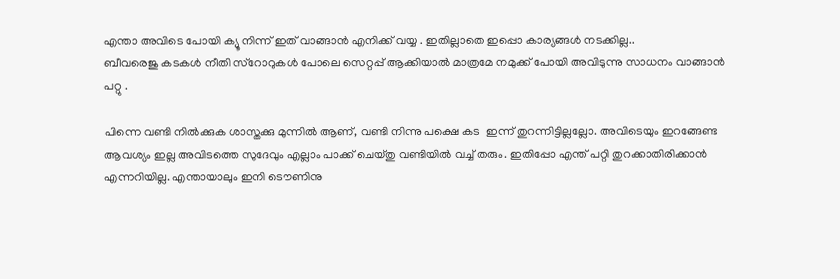എന്താ അവിടെ പോയി ക്യൂ നിന്ന് ഇത് വാങ്ങാന്‍ എനിക്ക് വയ്യ . ഇതില്ലാതെ ഇപ്പൊ കാര്യങ്ങള്‍ നടക്കില്ല..
ബീവരെജു കടകള്‍ നീതി സ്റോറുകള്‍ പോലെ സെറ്റപ്പ് ആക്കിയാല്‍ മാത്രമേ നമുക്ക് പോയി അവിടുന്നു സാധനം വാങ്ങാന്‍ പറ്റു .

പിന്നെ വണ്ടി നില്‍ക്കുക ശാസ്തക്കു മുന്നില്‍ ആണ്, വണ്ടി നിന്നു പക്ഷെ കട  ഇന്ന് തുറന്നിട്ടില്ലല്ലോ. അവിടെയും ഇറങ്ങേണ്ട ആവശ്യം ഇല്ല അവിടത്തെ സുദേവും എല്ലാം പാക്ക്‌ ചെയ്തു വണ്ടിയില്‍ വച്ച് തരും. ഇതിപ്പോ എന്ത് പറ്റി തുറക്കാതിരിക്കാന്‍ എന്നറിയില്ല. എന്തായാലും ഇനി ടൌണിനു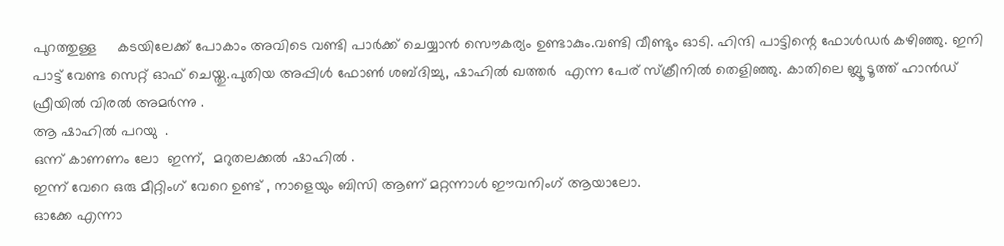പുറത്തുള്ള     കടയിലേക്ക് പോകാം അവിടെ വണ്ടി പാര്‍ക്ക് ചെയ്യാന്‍ സൌകര്യം ഉണ്ടാകും.വണ്ടി വീണ്ടും ഓടി. ഹിന്ദി പാട്ടിന്റെ ഫോള്‍ഡര്‍ കഴിഞ്ഞു. ഇനി പാട്ട് വേണ്ട സെറ്റ്‌ ഓഫ്‌ ചെയ്തു.പുതിയ അപ്പിള്‍ ഫോണ്‍ ശബ്ദിച്ചു, ഷാഹില്‍ ഖത്തര്‍  എന്ന പേര് സ്ക്രീനില്‍ തെളിഞ്ഞു. കാതിലെ ബ്ലൂ ടൂത്ത്‌ ഹാന്‍ഡ്‌ ഫ്രീയില്‍ വിരല്‍ അമര്‍ന്നു .
ആ ഷാഹില്‍ പറയു  .
ഒന്ന് കാണണം ലോ  ഇന്ന്,  മറുതലക്കല്‍ ഷാഹില്‍ .
ഇന്ന് വേറെ ഒരു മീറ്റിംഗ് വേറെ ഉണ്ട് , നാളെയും ബിസി ആണ് മറ്റന്നാള്‍ ഈവനിംഗ് ആയാലോ.
ഓക്കേ എന്നാ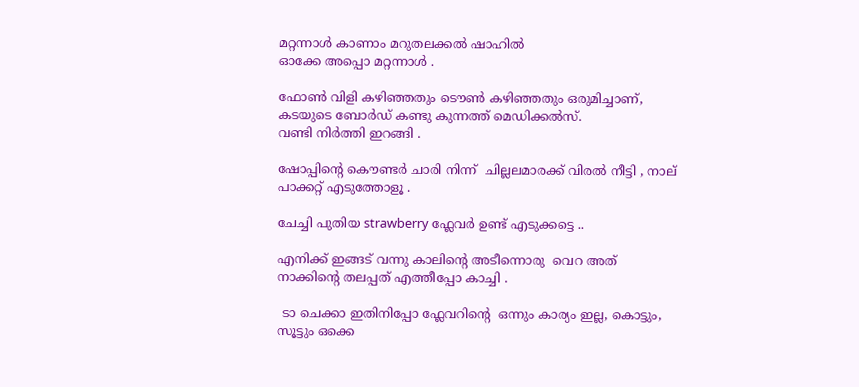മറ്റന്നാള്‍ കാണാം മറുതലക്കല്‍ ഷാഹില്‍
ഓക്കേ അപ്പൊ മറ്റന്നാള്‍ .

ഫോണ്‍ വിളി കഴിഞ്ഞതും ടൌണ്‍ കഴിഞ്ഞതും ഒരുമിച്ചാണ്, കടയുടെ ബോര്‍ഡ്‌ കണ്ടു കുന്നത്ത് മെഡിക്കല്‍സ്.
വണ്ടി നിര്‍ത്തി ഇറങ്ങി .

ഷോപ്പിന്റെ കൌണ്ടര്‍ ചാരി നിന്ന്  ചില്ലലമാരക്ക് വിരല്‍ നീട്ടി , നാല് പാക്കറ്റ് എടുത്തോളൂ .

ചേച്ചി പുതിയ strawberry ഫ്ലേവര്‍ ഉണ്ട് എടുക്കട്ടെ ..

എനിക്ക് ഇങ്ങട് വന്നു കാലിന്റെ അടീന്നൊരു  വെറ അത് നാക്കിന്റെ തലപ്പത് എത്തീപ്പോ കാച്ചി .

 ടാ ചെക്കാ ഇതിനിപ്പോ ഫ്ലേവറിന്റെ  ഒന്നും കാര്യം ഇല്ല, കൊട്ടും, സൂട്ടും ഒക്കെ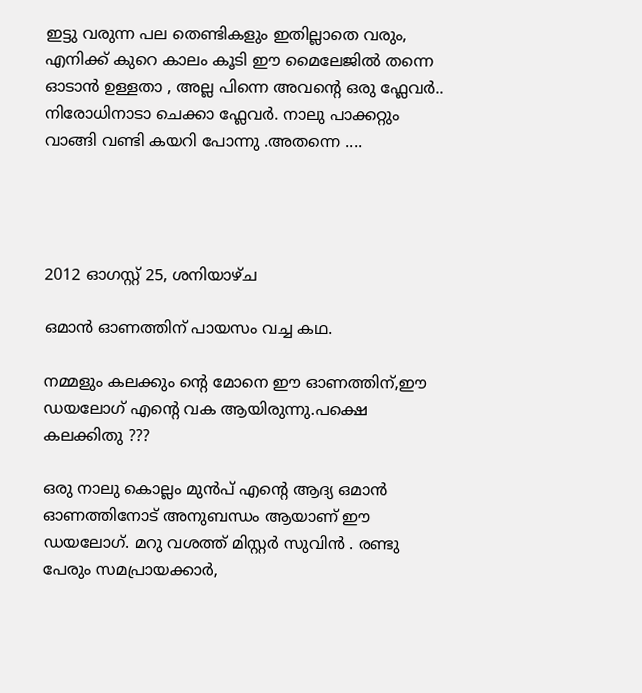ഇട്ടു വരുന്ന പല തെണ്ടികളും ഇതില്ലാതെ വരും,  എനിക്ക് കുറെ കാലം കൂടി ഈ മൈലേജില്‍ തന്നെ ഓടാന്‍ ഉള്ളതാ , അല്ല പിന്നെ അവന്റെ ഒരു ഫ്ലേവര്‍..
നിരോധിനാടാ ചെക്കാ ഫ്ലേവര്‍. നാലു പാക്കറ്റും വാങ്ങി വണ്ടി കയറി പോന്നു .അതന്നെ ....




2012 ഓഗസ്റ്റ് 25, ശനിയാഴ്‌ച

ഒമാന്‍ ഓണത്തിന് പായസം വച്ച കഥ.

നമ്മളും കലക്കും ന്റെ മോനെ ഈ ഓണത്തിന്,ഈ ഡയലോഗ് എന്റെ വക ആയിരുന്നു.പക്ഷെ കലക്കിതു ???

ഒരു നാലു കൊല്ലം മുന്‍പ്‌ എന്റെ ആദ്യ ഒമാന്‍ ഓണത്തിനോട് അനുബന്ധം ആയാണ് ഈ ഡയലോഗ്. മറു വശത്ത് മിസ്റ്റര്‍ സുവിന്‍ . രണ്ടു പേരും സമപ്രായക്കാര്‍,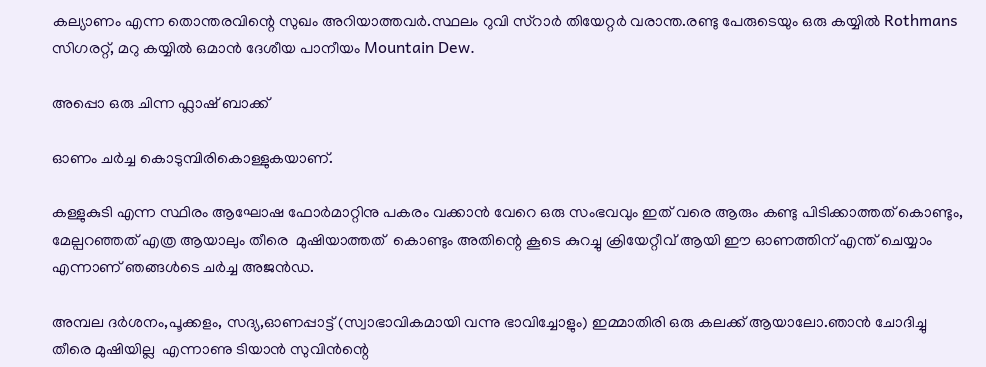കല്യാണം എന്ന തൊന്തരവിന്റെ സുഖം അറിയാത്തവര്‍.സ്ഥലം റുവി സ്റാര്‍ തിയേറ്റര്‍ വരാന്ത.രണ്ടു പേരുടെയും ഒരു കയ്യില്‍ Rothmans സിഗരറ്റ്, മറു കയ്യില്‍ ഒമാന്‍ ദേശീയ പാനീയം Mountain Dew.

അപ്പൊ ഒരു ചിന്ന ഫ്ലാഷ് ബാക്ക്

ഓണം ചര്‍ച്ച കൊടുമ്പിരികൊള്ളുകയാണ്.

കള്ളുകുടി എന്ന സ്ഥിരം ആഘോഷ ഫോര്‍മാറ്റിനു പകരം വക്കാന്‍ വേറെ ഒരു സംഭവവും ഇത് വരെ ആരും കണ്ടു പിടിക്കാത്തത് കൊണ്ടും,  മേല്പറഞ്ഞത്‌ എത്ര ആയാലും തീരെ  മുഷിയാത്തത്  കൊണ്ടും അതിന്റെ കൂടെ കുറച്ചു ക്രിയേറ്റീവ് ആയി ഈ ഓണത്തിന് എന്ത് ചെയ്യാം എന്നാണ് ഞങ്ങള്‍ടെ ചര്‍ച്ച അജന്‍ഡ.

അമ്പല ദര്‍ശനം,പൂക്കളം, സദ്യ,ഓണപ്പാട്ട് (സ്വാഭാവികമായി വന്നു ഭാവിച്ചോളും) ഇമ്മാതിരി ഒരു കലക്ക് ആയാലോ.ഞാന്‍ ചോദിച്ചു
തീരെ മുഷിയില്ല  എന്നാണു ടിയാന്‍ സുവിന്‍ന്റെ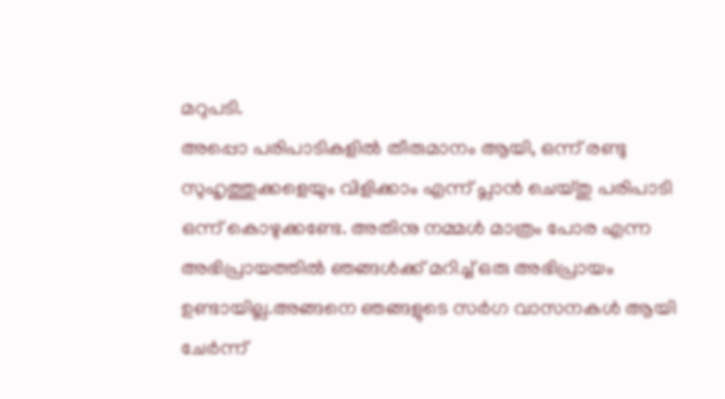മറുപടി.
അപ്പൊ പരിപാടികളില്‍ തീരുമാനം ആയി, ഒന്ന് രണ്ടു സുഹൃത്തുക്കളെയും വിളിക്കാം എന്ന് പ്ലാന്‍ ചെയ്തു പരിപാടി ഒന്ന് കൊഴുക്കണ്ടേ. അതിനു നമ്മള്‍ മാത്രം പോര എന്ന അഭിപ്രായത്തില്‍ ഞങ്ങള്‍ക്ക് മറിച്ച് ഒരു അഭിപ്രായം ഉണ്ടായില്ല.അങ്ങനെ ഞങ്ങളുടെ സര്‍ഗ വാസനകള്‍ ആയി ചേര്‍ന്ന്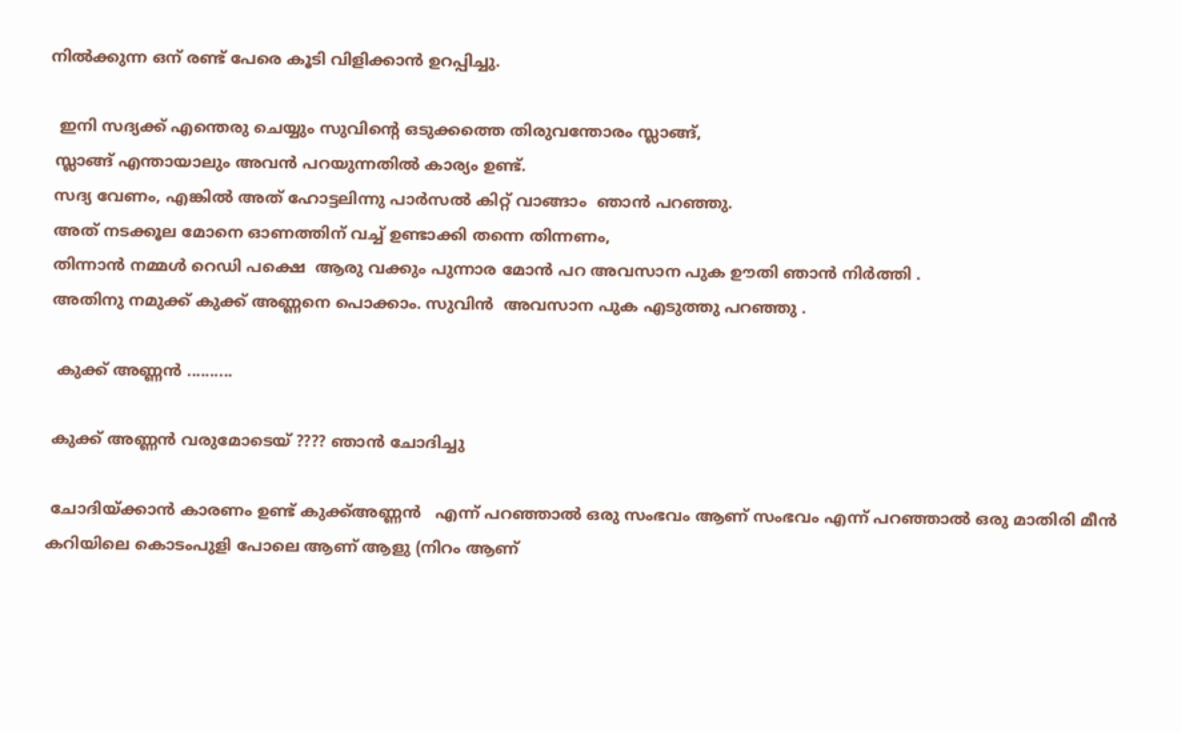നില്‍ക്കുന്ന ഒന് രണ്ട് പേരെ കൂടി വിളിക്കാന്‍ ഉറപ്പിച്ചു.

  ഇനി സദ്യക്ക് എന്തെരു ചെയ്യും സുവിന്റെ ഒടുക്കത്തെ തിരുവന്തോരം സ്ലാങ്ങ്,
 സ്ലാങ്ങ് എന്തായാലും അവന്‍ പറയുന്നതില്‍ കാര്യം ഉണ്ട്.
 സദ്യ വേണം, എങ്കില്‍ അത് ഹോട്ടലിന്നു പാര്‍സല്‍ കിറ്റ്‌ വാങ്ങാം  ഞാന്‍ പറഞ്ഞു.
 അത് നടക്കൂല മോനെ ഓണത്തിന് വച്ച് ഉണ്ടാക്കി തന്നെ തിന്നണം,
 തിന്നാന്‍ നമ്മള്‍ റെഡി പക്ഷെ  ആരു വക്കും പുന്നാര മോന്‍ പറ അവസാന പുക ഊതി ഞാന്‍ നിര്‍ത്തി .
 അതിനു നമുക്ക്‌ കുക്ക് അണ്ണനെ പൊക്കാം. സുവിന്‍  അവസാന പുക എടുത്തു പറഞ്ഞു .

  കുക്ക് അണ്ണന്‍ ..........

 കുക്ക് അണ്ണന്‍ വരുമോടെയ്‌ ???? ഞാന്‍ ചോദിച്ചു

 ചോദിയ്ക്കാന്‍ കാരണം ഉണ്ട് കുക്ക്അണ്ണന്‍   എന്ന് പറഞ്ഞാല്‍ ഒരു സംഭവം ആണ് സംഭവം എന്ന് പറഞ്ഞാല്‍ ഒരു മാതിരി മീന്‍ കറിയിലെ കൊടംപുളി പോലെ ആണ് ആളു (നിറം ആണ്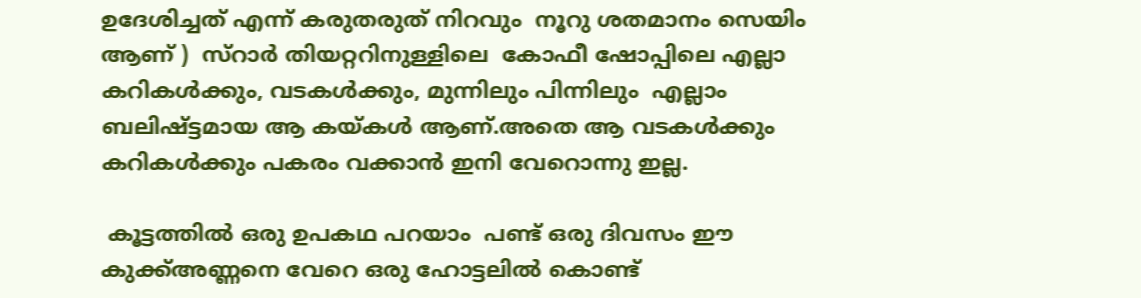ഉദേശിച്ചത് എന്ന് കരുതരുത്‌ നിറവും  നൂറു ശതമാനം സെയിം ആണ് )  സ്റാര്‍ തിയറ്ററിനുള്ളിലെ  കോഫീ ഷോപ്പിലെ എല്ലാ കറികള്‍ക്കും, വടകള്‍ക്കും, മുന്നിലും പിന്നിലും  എല്ലാം  ബലിഷ്ട്ടമായ ആ കയ്കള്‍ ആണ്.അതെ ആ വടകള്‍ക്കും കറികള്‍ക്കും പകരം വക്കാന്‍ ഇനി വേറൊന്നു ഇല്ല.

 കൂട്ടത്തില്‍ ഒരു ഉപകഥ പറയാം  പണ്ട് ഒരു ദിവസം ഈ കുക്ക്അണ്ണനെ വേറെ ഒരു ഹോട്ടലില്‍ കൊണ്ട്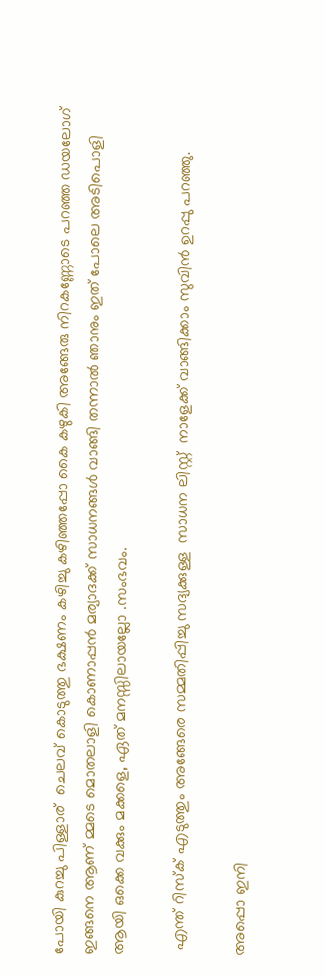പോയി കുറച്ചു പിള്ളാര്‌  ചെലവ് കൊടുത്തു ഭക്ഷണം കഴിച്ചു കഴിഞ്ഞപ്പോ കൈ കഴുകി അങ്ങേരു നിറകണ്ണോടെ പറഞ്ഞ ഡയലോഗ് ഇങ്ങനെ ആണ് മ്മടെ മൊതലാളി കൊണാപ്പന്‍ മര്യാദക്ക് സാധനങ്ങള്‍ വാങ്ങി തന്നാല്‍ ഞാനും ഇത് പോലെ അടിപൊളി ആയി ഒക്കെ വക്കും മക്കളെ, ഏത് മനസ്സിലായല്ലോ .സംഭവം.

 എന്ത് റിസ്ക്‌ എടുത്തും അങ്ങേരെ സമ്മതിപ്പിച്ചു സദ്യക്കുള്ള  സാധന ലിസ്റ്റ്  നാളേക്ക് വാങ്ങിക്കാം സുവിന്‍ ഉറപ്പു പറഞ്ഞു.

അപ്പൊ ഇനി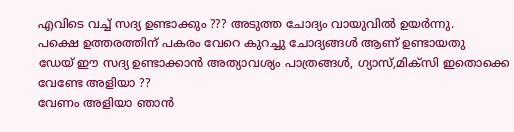എവിടെ വച്ച് സദ്യ ഉണ്ടാക്കും ??? അടുത്ത ചോദ്യം വായുവില്‍ ഉയര്‍ന്നു.
പക്ഷെ ഉത്തരത്തിന് പകരം വേറെ കുറച്ചു ചോദ്യങ്ങള്‍ ആണ് ഉണ്ടായതു
ഡേയ് ഈ സദ്യ ഉണ്ടാക്കാന്‍ അത്യാവശ്യം പാത്രങ്ങള്‍, ഗ്യാസ്,മിക്സി ഇതൊക്കെ വേണ്ടേ അളിയാ ??
വേണം അളിയാ ഞാന്‍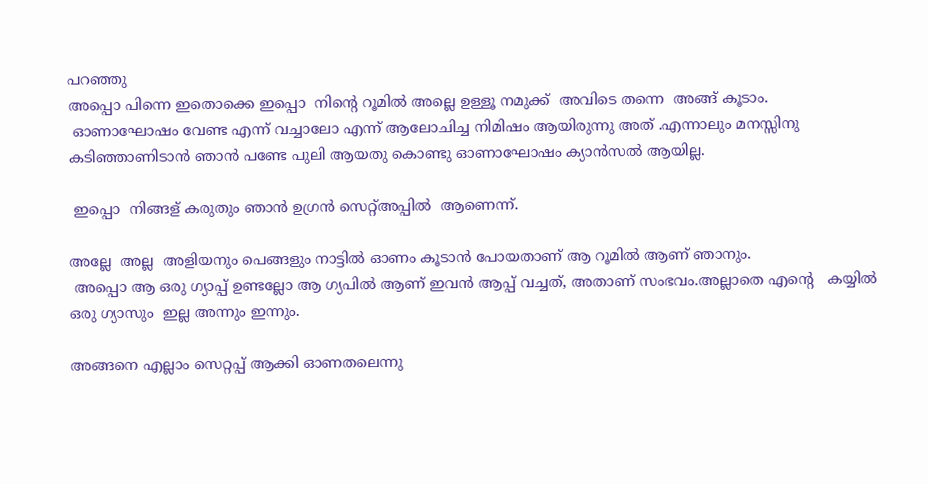പറഞ്ഞു
അപ്പൊ പിന്നെ ഇതൊക്കെ ഇപ്പൊ  നിന്റെ റൂമില്‍ അല്ലെ ഉള്ളൂ നമുക്ക്‌  അവിടെ തന്നെ  അങ്ങ് കൂടാം.
 ഓണാഘോഷം വേണ്ട എന്ന് വച്ചാലോ എന്ന് ആലോചിച്ച നിമിഷം ആയിരുന്നു അത് .എന്നാലും മനസ്സിനു  കടിഞ്ഞാണിടാന്‍ ഞാന്‍ പണ്ടേ പുലി ആയതു കൊണ്ടു ഓണാഘോഷം ക്യാന്‍സല്‍ ആയില്ല.

 ഇപ്പൊ  നിങ്ങള് കരുതും ഞാന്‍ ഉഗ്രന്‍ സെറ്റ്‌അപ്പില്‍  ആണെന്ന്.

അല്ലേ  അല്ല  അളിയനും പെങ്ങളും നാട്ടില്‍ ഓണം കൂടാന്‍ പോയതാണ് ആ റൂമില്‍ ആണ് ഞാനും.
 അപ്പൊ ആ ഒരു ഗ്യാപ്പ്‌ ഉണ്ടല്ലോ ആ ഗ്യപില്‍ ആണ് ഇവന്‍ ആപ്പ് വച്ചത്, അതാണ് സംഭവം.അല്ലാതെ എന്റെ   കയ്യില്‍ ഒരു ഗ്യാസും  ഇല്ല അന്നും ഇന്നും.

അങ്ങനെ എല്ലാം സെറ്റപ്പ് ആക്കി ഓണതലെന്നു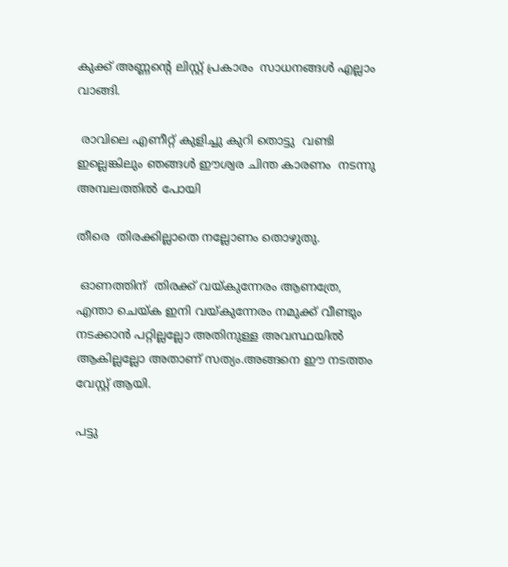കുക്ക് അണ്ണന്റെ ലിസ്റ്റ് പ്രകാരം  സാധനങ്ങള്‍ എല്ലാം വാങ്ങി.

 രാവിലെ എണീറ്റ് കുളിച്ചു കുറി തൊട്ടു  വണ്ടി ഇല്ലെങ്കിലും ഞങ്ങള്‍ ഈശ്വര ചിന്ത കാരണം  നടന്നു അമ്പലത്തില്‍ പോയി

തീരെ  തിരക്കില്ലാതെ നല്ലോണം തൊഴുതു.

 ഓണത്തിന്  തിരക്ക് വയ്കുന്നേരം ആണത്രേ, എന്താ ചെയ്ക ഇനി വയ്കുന്നേരം നമുക്ക് വീണ്ടും നടക്കാന്‍ പറ്റില്ലല്ലോ അതിനുള്ള അവസ്ഥയില്‍ ആകില്ലല്ലോ അതാണ് സത്യം.അങ്ങനെ ഈ നടത്തം വേസ്റ്റ് ആയി.

പട്ടു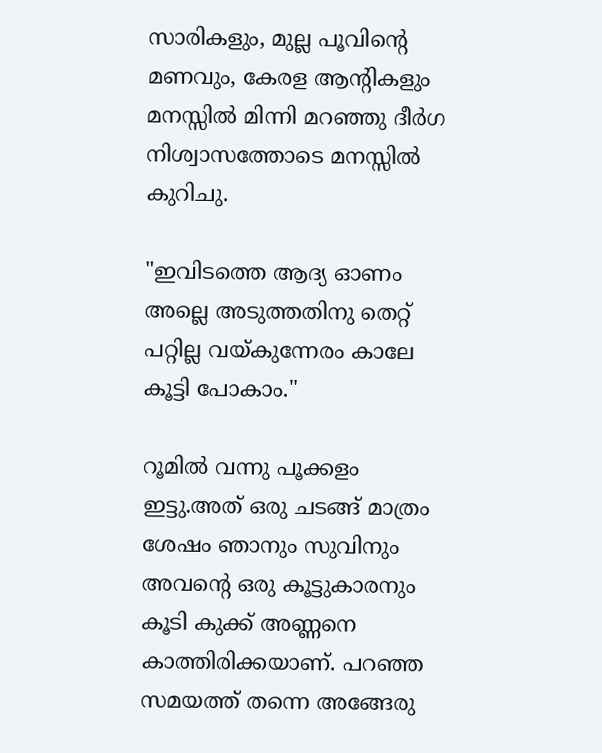സാരികളും, മുല്ല പൂവിന്റെ മണവും, കേരള ആന്റികളും മനസ്സില്‍ മിന്നി മറഞ്ഞു ദീര്‍ഗ നിശ്വാസത്തോടെ മനസ്സില്‍ കുറിചു.

"ഇവിടത്തെ ആദ്യ ഓണം അല്ലെ അടുത്തതിനു തെറ്റ് പറ്റില്ല വയ്കുന്നേരം കാലേ കൂട്ടി പോകാം."

റൂമില്‍ വന്നു പൂക്കളം ഇട്ടു.അത് ഒരു ചടങ്ങ് മാത്രം ശേഷം ഞാനും സുവിനും  അവന്റെ ഒരു കൂട്ടുകാരനും കൂടി കുക്ക് അണ്ണനെ കാത്തിരിക്കയാണ്. പറഞ്ഞ സമയത്ത് തന്നെ അങ്ങേരു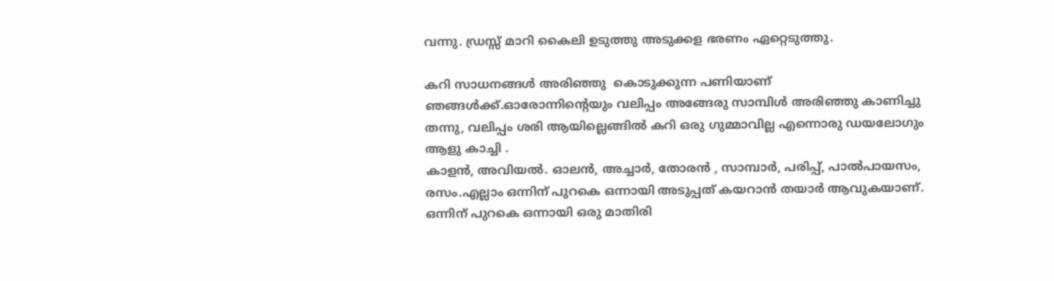വന്നു. ഡ്രസ്സ്‌ മാറി കൈലി ഉടുത്തു അടുക്കള ഭരണം ഏറ്റെടുത്തു.

കറി സാധനങ്ങള്‍ അരിഞ്ഞു  കൊടുക്കുന്ന പണിയാണ് ഞങ്ങള്‍ക്ക്.ഓരോന്നിന്റെയും വലിപ്പം അങ്ങേരു സാമ്പിള്‍ അരിഞ്ഞു കാണിച്ചു തന്നു, വലിപ്പം ശരി ആയില്ലെങ്ങില്‍ കറി ഒരു ഗുമ്മാവില്ല എന്നൊരു ഡയലോഗും ആളു കാച്ചി .
കാളന്‍, അവിയല്‍. ഓലന്‍, അച്ചാര്‍, തോരന്‍ , സാമ്പാര്‍, പരിപ്പ്, പാല്‍പായസം, രസം.എല്ലാം ഒന്നിന് പുറകെ ഒന്നായി അടുപ്പത് കയറാന്‍ തയാര്‍ ആവുകയാണ്. ഒന്നിന് പുറകെ ഒന്നായി ഒരു മാതിരി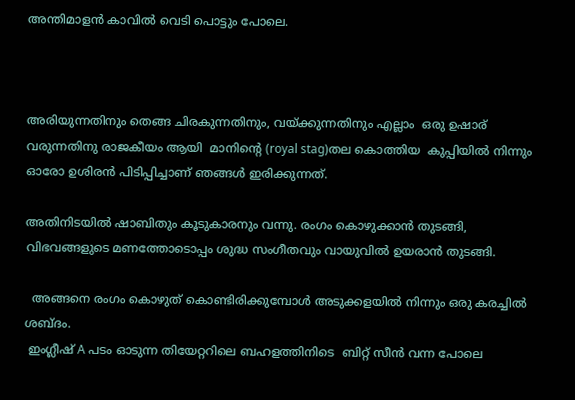അന്തിമാളന്‍ കാവില്‍ വെടി പൊട്ടും പോലെ.



അരിയുന്നതിനും തെങ്ങ ചിരകുന്നതിനും, വയ്ക്കുന്നതിനും എല്ലാം  ഒരു ഉഷാര് വരുന്നതിനു രാജകീയം ആയി  മാനിന്റെ (royal stag)തല കൊത്തിയ  കുപ്പിയില്‍ നിന്നും ഓരോ ഉശിരന്‍ പിടിപ്പിച്ചാണ് ഞങ്ങള്‍ ഇരിക്കുന്നത്.

അതിനിടയില്‍ ഷാബിതും കൂടുകാരനും വന്നു. രംഗം കൊഴുക്കാന്‍ തുടങ്ങി, വിഭവങ്ങളുടെ മണത്തോടൊപ്പം ശുദ്ധ സംഗീതവും വായുവില്‍ ഉയരാന്‍ തുടങ്ങി.

  അങ്ങനെ രംഗം കൊഴുത് കൊണ്ടിരിക്കുമ്പോള്‍ അടുക്കളയില്‍ നിന്നും ഒരു കരച്ചില്‍ ശബ്ദം.
 ഇംഗ്ലീഷ് A പടം ഓടുന്ന തിയേറ്ററിലെ ബഹളത്തിനിടെ  ബിറ്റ് സീന്‍ വന്ന പോലെ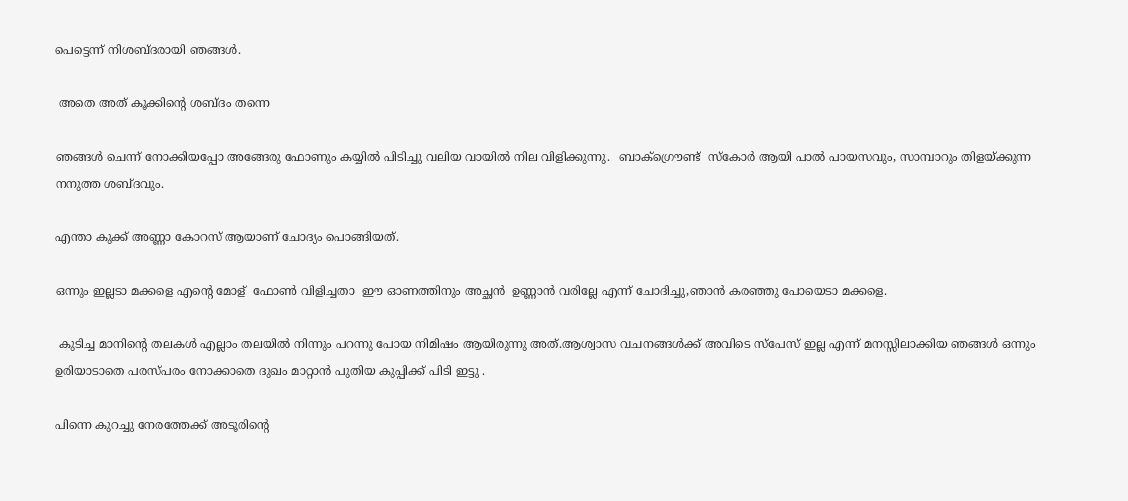പെട്ടെന്ന് നിശബ്ദരായി ഞങ്ങള്‍.

 അതെ അത് കൂക്കിന്റെ ശബ്ദം തന്നെ

ഞങ്ങള്‍ ചെന്ന് നോക്കിയപ്പോ അങ്ങേരു ഫോണും കയ്യില്‍ പിടിച്ചു വലിയ വായില്‍ നില വിളിക്കുന്നു.  ബാക്ഗ്രൌണ്ട്  സ്കോര്‍ ആയി പാല്‍ പായസവും, സാമ്പാറും തിളയ്ക്കുന്ന നനുത്ത ശബ്ദവും.

എന്താ കുക്ക് അണ്ണാ കോറസ് ആയാണ് ചോദ്യം പൊങ്ങിയത്.

ഒന്നും ഇല്ലടാ മക്കളെ എന്റെ മോള്  ഫോണ്‍ വിളിച്ചതാ  ഈ ഓണത്തിനും അച്ഛന്‍  ഉണ്ണാന്‍ വരില്ലേ എന്ന് ചോദിച്ചു,ഞാന്‍ കരഞ്ഞു പോയെടാ മക്കളെ.

 കുടിച്ച മാനിന്റെ തലകള്‍ എല്ലാം തലയില്‍ നിന്നും പറന്നു പോയ നിമിഷം ആയിരുന്നു അത്.ആശ്വാസ വചനങ്ങള്‍ക്ക്‌ അവിടെ സ്പേസ് ഇല്ല എന്ന് മനസ്സിലാക്കിയ ഞങ്ങള്‍ ഒന്നും ഉരിയാടാതെ പരസ്പരം നോക്കാതെ ദുഖം മാറ്റാന്‍ പുതിയ കുപ്പിക്ക് പിടി ഇട്ടു .

പിന്നെ കുറച്ചു നേരത്തേക്ക് അടൂരിന്റെ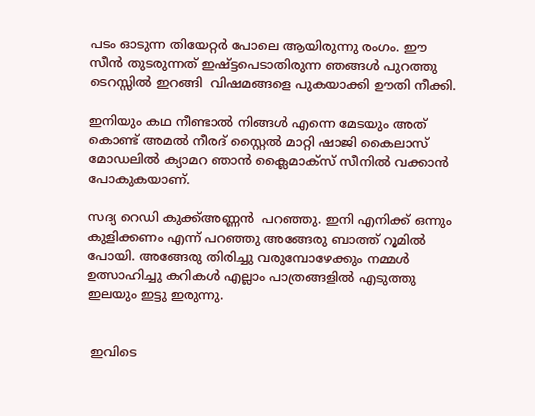പടം ഓടുന്ന തിയേറ്റര്‍ പോലെ ആയിരുന്നു രംഗം. ഈ സീന്‍ തുടരുന്നത് ഇഷ്ട്ടപെടാതിരുന്ന ഞങ്ങള്‍ പുറത്തു ടെറസ്സില്‍ ഇറങ്ങി  വിഷമങ്ങളെ പുകയാക്കി ഊതി നീക്കി.

ഇനിയും കഥ നീണ്ടാല്‍ നിങ്ങള്‍ എന്നെ മേടയും അത് കൊണ്ട് അമല്‍ നീരദ്‌ സ്റ്റൈല്‍ മാറ്റി ഷാജി കൈലാസ്‌ മോഡലില്‍ ക്യാമറ ഞാന്‍ ക്ലൈമാക്സ്‌ സീനില്‍ വക്കാന്‍ പോകുകയാണ്.

സദ്യ റെഡി കുക്ക്അണ്ണന്‍  പറഞ്ഞു. ഇനി എനിക്ക് ഒന്നും കുളിക്കണം എന്ന് പറഞ്ഞു അങ്ങേരു ബാത്ത് റൂമില്‍ പോയി. അങ്ങേരു തിരിച്ചു വരുമ്പോഴേക്കും നമ്മള്‍ ഉത്സാഹിച്ചു കറികള്‍ എല്ലാം പാത്രങ്ങളില്‍ എടുത്തു ഇലയും ഇട്ടു ഇരുന്നു.


 ഇവിടെ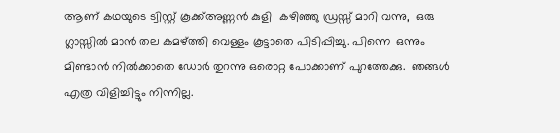ആണ് കഥയുടെ ട്വിസ്റ്റ്‌ കൂക്ക്അണ്ണന്‍ കുളി  കഴിഞ്ഞു ഡ്രസ്സ്‌ മാറി വന്നു,  ഒരു ഗ്ലാസ്സില്‍ മാന്‍ തല കമഴ്ത്തി വെള്ളം കൂട്ടാതെ പിടിപ്പിച്ചു. പിന്നെ  ഒന്നും മിണ്ടാന്‍ നില്‍ക്കാതെ ഡോര്‍ തുറന്നു ഒരൊറ്റ പോക്കാണ് പുറത്തേക്കു.  ഞങ്ങള്‍ എത്ര വിളിച്ചിട്ടും നിന്നില്ല.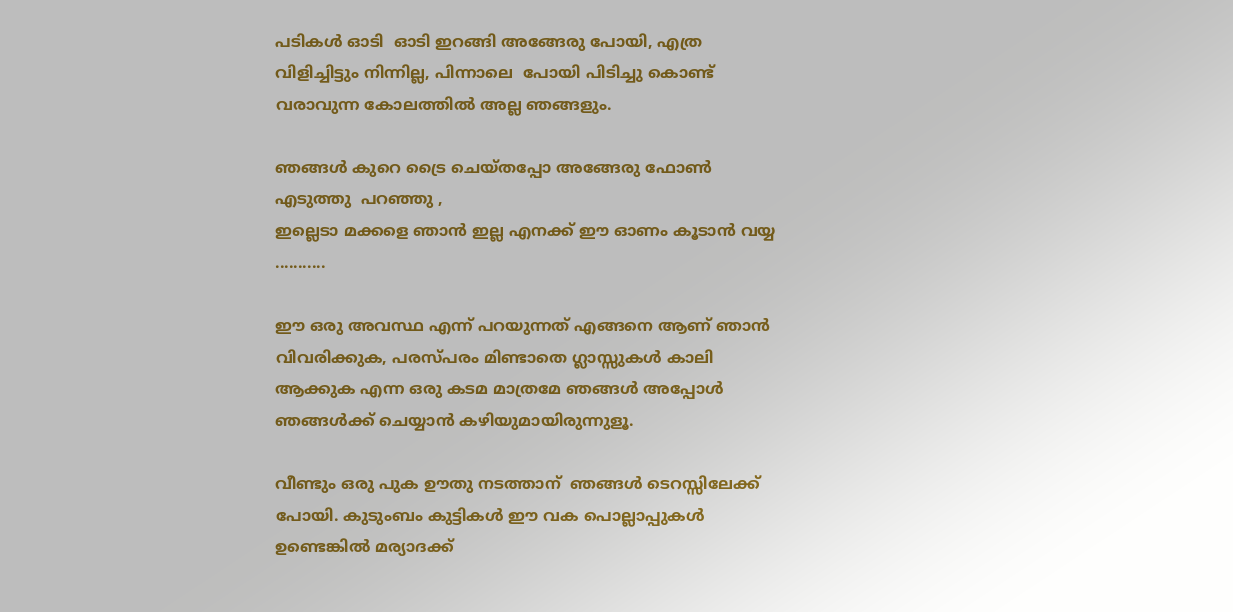പടികള്‍ ഓടി  ഓടി ഇറങ്ങി അങ്ങേരു പോയി, എത്ര വിളിച്ചിട്ടും നിന്നില്ല, പിന്നാലെ  പോയി പിടിച്ചു കൊണ്ട് വരാവുന്ന കോലത്തില്‍ അല്ല ഞങ്ങളും.

ഞങ്ങള്‍ കുറെ ട്രൈ ചെയ്തപ്പോ അങ്ങേരു ഫോണ്‍ എടുത്തു  പറഞ്ഞു ,
ഇല്ലെടാ മക്കളെ ഞാന്‍ ഇല്ല എനക്ക് ഈ ഓണം കൂടാന്‍ വയ്യ  ...........

ഈ ഒരു അവസ്ഥ എന്ന് പറയുന്നത് എങ്ങനെ ആണ് ഞാന്‍ വിവരിക്കുക, പരസ്പരം മിണ്ടാതെ ഗ്ലാസ്സുകള്‍ കാലി ആക്കുക എന്ന ഒരു കടമ മാത്രമേ ഞങ്ങള്‍ അപ്പോള്‍ ഞങ്ങള്‍ക്ക് ചെയ്യാന്‍ കഴിയുമായിരുന്നുളൂ.

വീണ്ടും ഒരു പുക ഊതു നടത്താന്  ഞങ്ങള്‍ ടെറസ്സിലേക്ക്  പോയി. കുടുംബം കുട്ടികള്‍ ഈ വക പൊല്ലാപ്പുകള്‍ ഉണ്ടെങ്കില്‍ മര്യാദക്ക്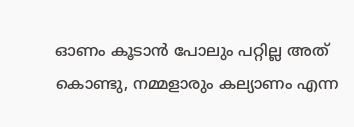ഓണം കൂടാന്‍ പോലും പറ്റില്ല അത് കൊണ്ടു, നമ്മളാരും കല്യാണം എന്ന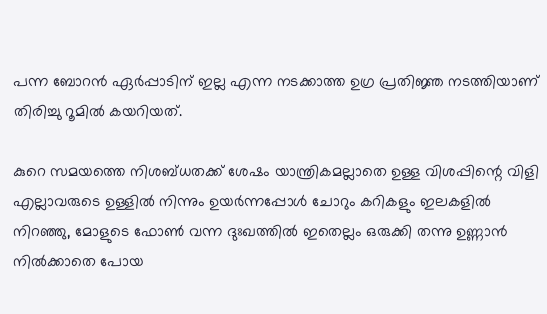പന്ന ബോറന്‍ ഏര്‍പ്പാടിന് ഇല്ല എന്ന നടക്കാത്ത ഉഗ്ര പ്രതിജ്ഞ നടത്തിയാണ് തിരിച്ചു റൂമില്‍ കയറിയത്.

കുറെ സമയത്തെ നിശബ്ധതക്ക് ശേഷം യാന്ത്രികമല്ലാതെ ഉള്ള വിശപ്പിന്റെ വിളി എല്ലാവരുടെ ഉള്ളില്‍ നിന്നും ഉയര്‍ന്നപ്പോള്‍ ചോറും കറികളും ഇലകളില്‍ നിറഞ്ഞു, മോളുടെ ഫോണ്‍ വന്ന ദുഃഖത്തില്‍ ഇതെല്ലം ഒരുക്കി തന്നു ഉണ്ണാന്‍ നില്‍ക്കാതെ പോയ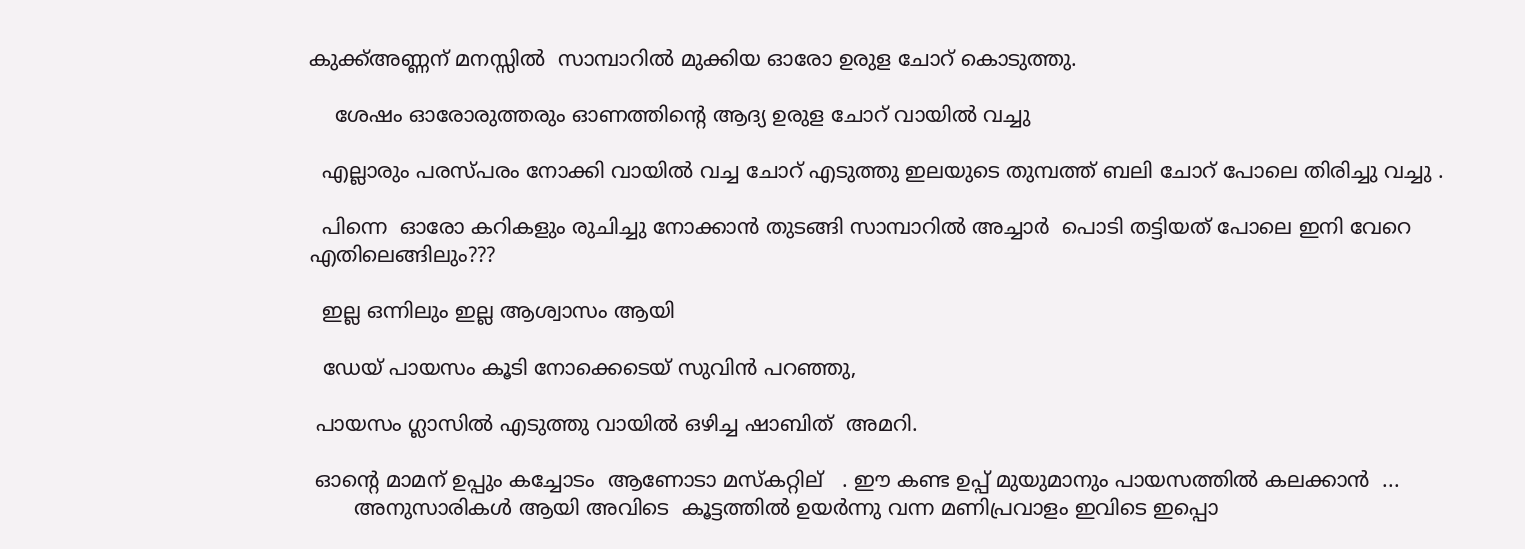കുക്ക്അണ്ണന് മനസ്സില്‍  സാമ്പാറില്‍ മുക്കിയ ഓരോ ഉരുള ചോറ് കൊടുത്തു.

    ശേഷം ഓരോരുത്തരും ഓണത്തിന്റെ ആദ്യ ഉരുള ചോറ് വായില്‍ വച്ചു

  എല്ലാരും പരസ്പരം നോക്കി വായില്‍ വച്ച ചോറ് എടുത്തു ഇലയുടെ തുമ്പത്ത് ബലി ചോറ് പോലെ തിരിച്ചു വച്ചു .

  പിന്നെ  ഓരോ കറികളും രുചിച്ചു നോക്കാന്‍ തുടങ്ങി സാമ്പാറില്‍ അച്ചാര്‍  പൊടി തട്ടിയത് പോലെ ഇനി വേറെ   എതിലെങ്ങിലും???

  ഇല്ല ഒന്നിലും ഇല്ല ആശ്വാസം ആയി

  ഡേയ് പായസം കൂടി നോക്കെടെയ്‌ സുവിന്‍ പറഞ്ഞു,

 പായസം ഗ്ലാസില്‍ എടുത്തു വായില്‍ ഒഴിച്ച ഷാബിത്  അമറി.

 ഓന്റെ മാമന് ഉപ്പും കച്ചോടം  ആണോടാ മസ്കറ്റില്   . ഈ കണ്ട ഉപ്പ് മുയുമാനും പായസത്തില്‍ കലക്കാന്‍  ...
       അനുസാരികള്‍ ആയി അവിടെ  കൂട്ടത്തില്‍ ഉയര്‍ന്നു വന്ന മണിപ്രവാളം ഇവിടെ ഇപ്പൊ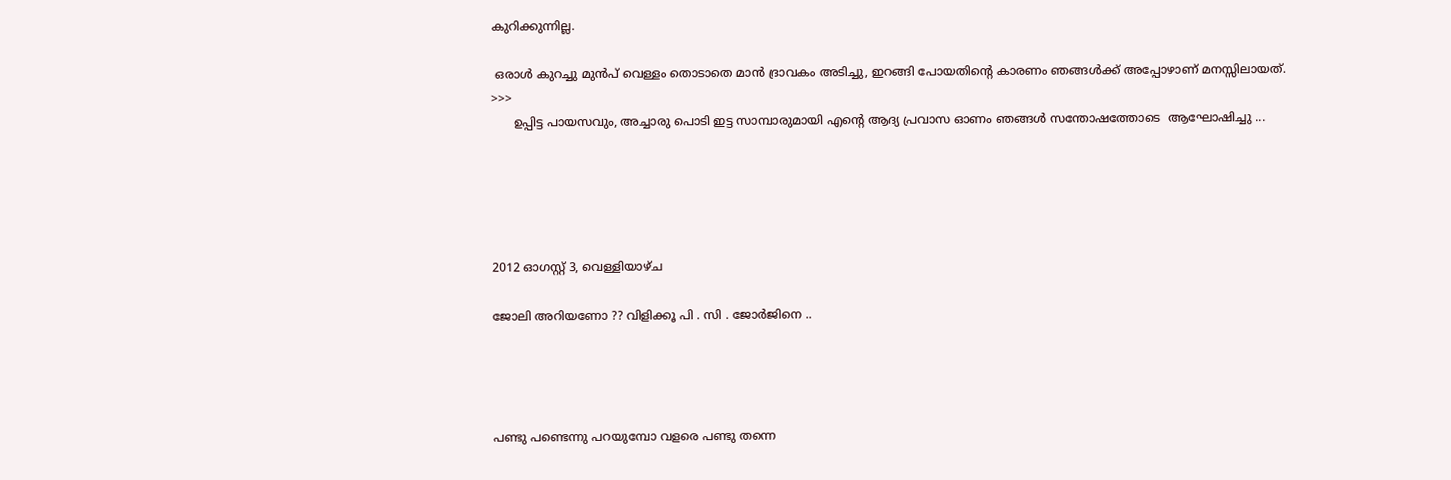കുറിക്കുന്നില്ല.

 ഒരാള്‍ കുറച്ചു മുന്‍പ് വെള്ളം തൊടാതെ മാന്‍ ദ്രാവകം അടിച്ചു, ഇറങ്ങി പോയതിന്റെ കാരണം ഞങ്ങള്‍ക്ക് അപ്പോഴാണ് മനസ്സിലായത്‌.
>>>
      ഉപ്പിട്ട പായസവും, അച്ചാരു പൊടി ഇട്ട സാമ്പാരുമായി എന്റെ ആദ്യ പ്രവാസ ഓണം ഞങ്ങള്‍ സന്തോഷത്തോടെ  ആഘോഷിച്ചു ...





2012 ഓഗസ്റ്റ് 3, വെള്ളിയാഴ്‌ച

ജോലി അറിയണോ ?? വിളിക്കൂ പി . സി . ജോര്‍ജിനെ ..




പണ്ടു പണ്ടെന്നു പറയുമ്പോ വളരെ പണ്ടു തന്നെ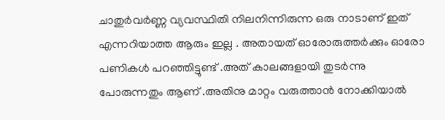ചാതുര്‍വര്‍ണ്ണ വ്യവസ്ഥിതി നിലനിന്നിരുന്ന ഒരു നാടാണ് ഇത് എന്നറിയാത്ത ആരും ഇല്ല . അതായത് ഓരോരുത്തര്‍ക്കും ഓരോ പണികള്‍ പറഞ്ഞിട്ടുണ്ട് .അത് കാലങ്ങളായി തുടര്‍ന്നു പോരുന്നതും ആണ് .അതിനു മാറ്റം വരുത്താന്‍ നോക്കിയാല്‍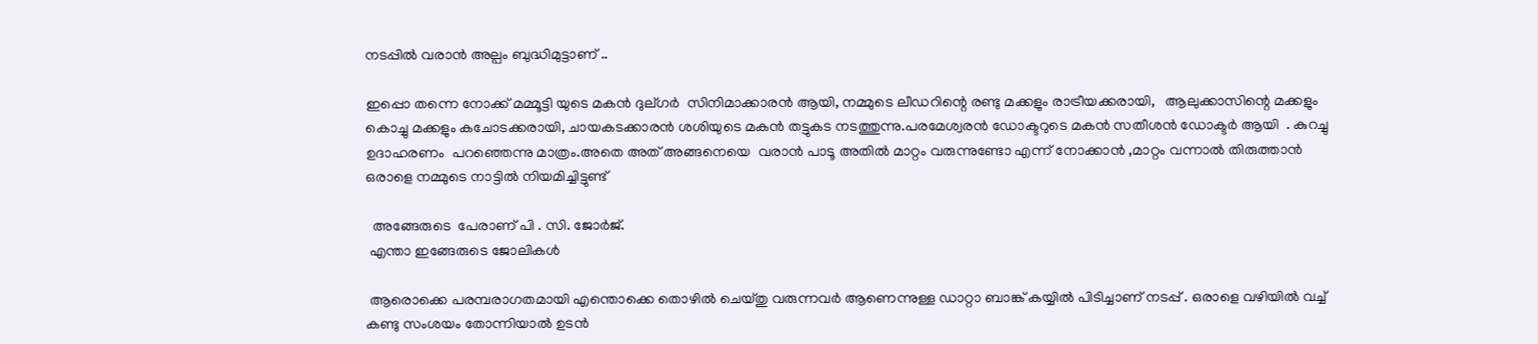നടപ്പില്‍ വരാന്‍ അല്പം ബുദ്ധിമുട്ടാണ് ..

ഇപ്പൊ തന്നെ നോക്ക് മമ്മൂട്ടി യുടെ മകന്‍ ദുല്ഗര്‍  സിനിമാക്കാരന്‍ ആയി, നമ്മുടെ ലീഡറിന്റെ രണ്ടു മക്കളും രാട്രീയക്കരായി,   ആലുക്കാസിന്റെ മക്കളും കൊച്ചു മക്കളും കചോടക്കരായി, ചായകടക്കാരന്‍ ശശിയുടെ മകന്‍ തട്ടുകട നടത്തുന്നു.പരമേശ്വരന്‍ ഡോക്ടറുടെ മകന്‍ സതീശന്‍ ഡോക്ടര്‍ ആയി  . കുറച്ചു ഉദാഹരണം  പറഞ്ഞെന്നു മാത്രം.അതെ അത് അങ്ങനെയെ  വരാന്‍ പാടൂ അതില്‍ മാറ്റം വരുന്നുണ്ടോ എന്ന് നോക്കാന്‍ ,മാറ്റം വന്നാല്‍ തിരുത്താന്‍ ഒരാളെ നമ്മുടെ നാട്ടില്‍ നിയമിച്ചിട്ടുണ്ട്

  അങ്ങേരുടെ  പേരാണ് പി . സി. ജോര്‍ജ്.
 എന്താ ഇങ്ങേരുടെ ജോലികള്‍

 ആരൊക്കെ പരമ്പരാഗതമായി എന്തൊക്കെ തൊഴില്‍ ചെയ്തു വരുന്നവര്‍ ആണെന്നുള്ള ഡാറ്റാ ബാങ്ക് കയ്യില്‍ പിടിച്ചാണ് നടപ്പ് . ഒരാളെ വഴിയില്‍ വച്ച് കണ്ടു സംശയം തോന്നിയാല്‍ ഉടന്‍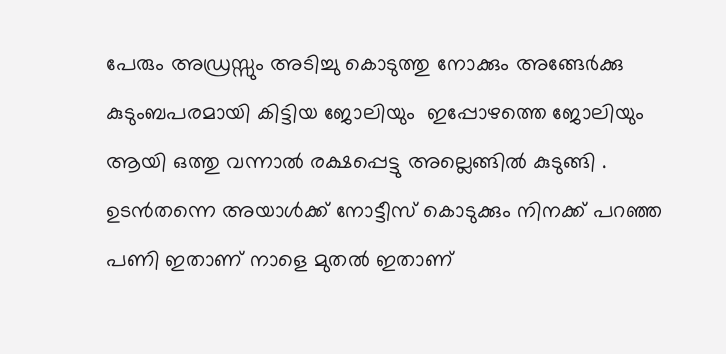പേരും അഡ്രസ്സും അടിച്ചു കൊടുത്തു നോക്കും അങ്ങേര്‍ക്കു കുടുംബപരമായി കിട്ടിയ ജോലിയും  ഇപ്പോഴത്തെ ജോലിയും ആയി ഒത്തു വന്നാല്‍ രക്ഷപ്പെട്ടു അല്ലെങ്ങില്‍ കുടുങ്ങി . ഉടന്‍തന്നെ അയാള്‍ക്ക്‌ നോട്ടീസ് കൊടുക്കും നിനക്ക് പറഞ്ഞ പണി ഇതാണ് നാളെ മുതല്‍ ഇതാണ്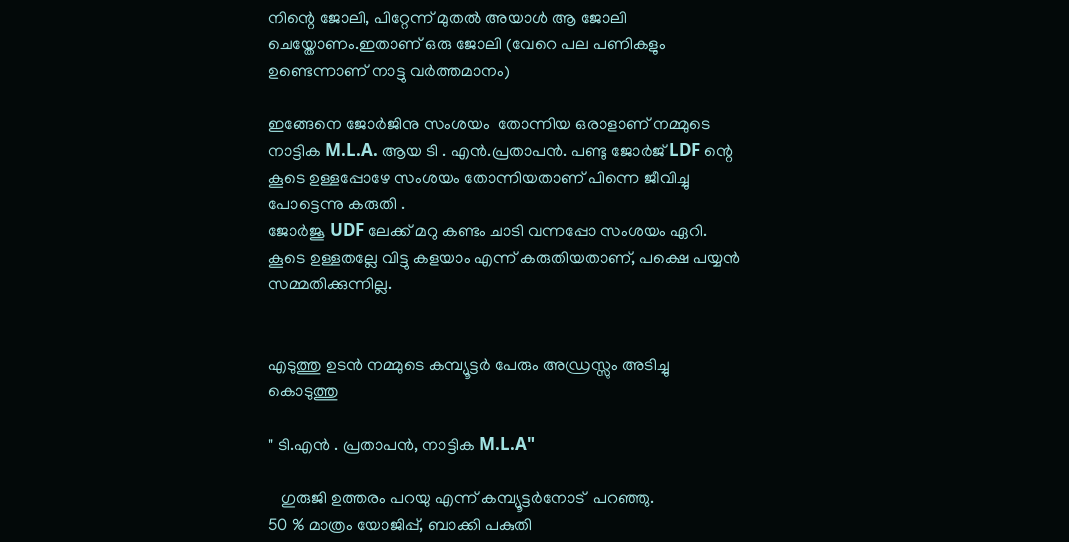നിന്റെ ജോലി, പിറ്റേന്ന് മുതല്‍ അയാള്‍ ആ ജോലി ചെയ്തോണം.ഇതാണ് ഒരു ജോലി (വേറെ പല പണികളും ഉണ്ടെന്നാണ് നാട്ടു വര്‍ത്തമാനം)

ഇങ്ങേനെ ജോര്‍ജിനു സംശയം  തോന്നിയ ഒരാളാണ് നമ്മുടെ നാട്ടിക M.L.A. ആയ ടി . എന്‍.പ്രതാപന്‍. പണ്ടു ജോര്‍ജ് LDF ന്റെ കൂടെ ഉള്ളപ്പോഴേ സംശയം തോന്നിയതാണ് പിന്നെ ജീവിച്ചു പോട്ടെന്നു കരുതി .
ജോര്‍ജൂ UDF ലേക്ക് മറു കണ്ടം ചാടി വന്നപ്പോ സംശയം ഏറി. കൂടെ ഉള്ളതല്ലേ വിട്ടു കളയാം എന്ന് കരുതിയതാണ്, പക്ഷെ പയ്യന്‍ സമ്മതിക്കുന്നില്ല.


എടുത്തു ഉടന്‍ നമ്മുടെ കമ്പ്യൂട്ടര്‍ പേരും അഡ്രസ്സും അടിച്ചു കൊടുത്തു

" ടി.എന്‍ . പ്രതാപന്‍, നാട്ടിക M.L.A"

   ഗുരുജി ഉത്തരം പറയു എന്ന് കമ്പ്യൂട്ടര്‍നോട്  പറഞ്ഞു.
50 % മാത്രം യോജിപ്പ്, ബാക്കി പകുതി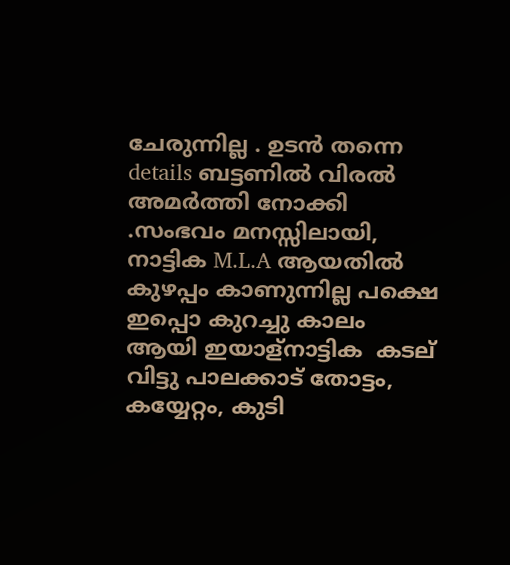ചേരുന്നില്ല . ഉടന്‍ തന്നെ details ബട്ടണില്‍ വിരല്‍ അമര്‍ത്തി നോക്കി .സംഭവം മനസ്സിലായി, നാട്ടിക M.L.A ആയതില്‍ കുഴപ്പം കാണുന്നില്ല പക്ഷെ ഇപ്പൊ കുറച്ചു കാലം ആയി ഇയാള്നാട്ടിക  കടല് വിട്ടു പാലക്കാട് തോട്ടം,  കയ്യേറ്റം, കുടി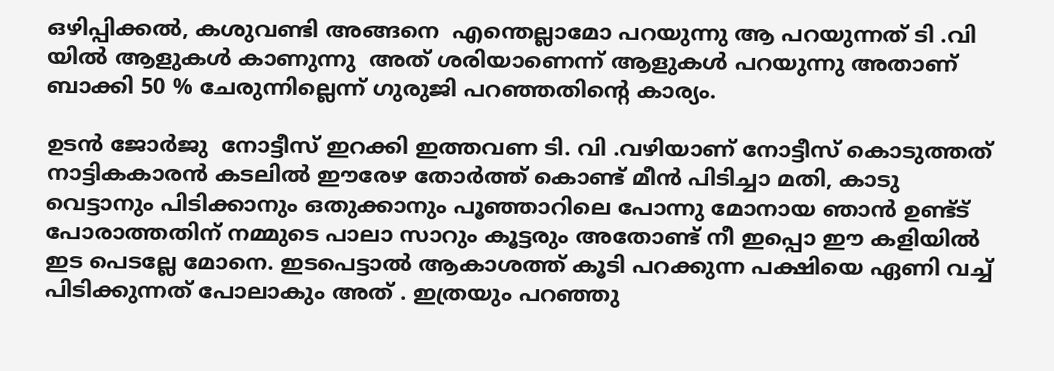ഒഴിപ്പിക്കല്‍, കശുവണ്ടി അങ്ങനെ  എന്തെല്ലാമോ പറയുന്നു ആ പറയുന്നത് ടി .വി യില്‍ ആളുകള്‍ കാണുന്നു  അത് ശരിയാണെന്ന് ആളുകള്‍ പറയുന്നു അതാണ്‌ ബാക്കി 50 % ചേരുന്നില്ലെന്ന് ഗുരുജി പറഞ്ഞതിന്റെ കാര്യം.

ഉടന്‍ ജോര്‍ജു  നോട്ടീസ് ഇറക്കി ഇത്തവണ ടി. വി .വഴിയാണ് നോട്ടീസ് കൊടുത്തത് നാട്ടികകാരന്‍ കടലില്‍ ഈരേഴ തോര്‍ത്ത്‌ കൊണ്ട് മീന്‍ പിടിച്ചാ മതി, കാടു വെട്ടാനും പിടിക്കാനും ഒതുക്കാനും പൂഞ്ഞാറിലെ പോന്നു മോനായ ഞാന്‍ ഉണ്ട്ട് പോരാത്തതിന് നമ്മുടെ പാലാ സാറും കൂട്ടരും അതോണ്ട് നീ ഇപ്പൊ ഈ കളിയില്‍ ഇട പെടല്ലേ മോനെ. ഇടപെട്ടാല്‍ ആകാശത്ത് കൂടി പറക്കുന്ന പക്ഷിയെ ഏണി വച്ച് പിടിക്കുന്നത് പോലാകും അത് . ഇത്രയും പറഞ്ഞു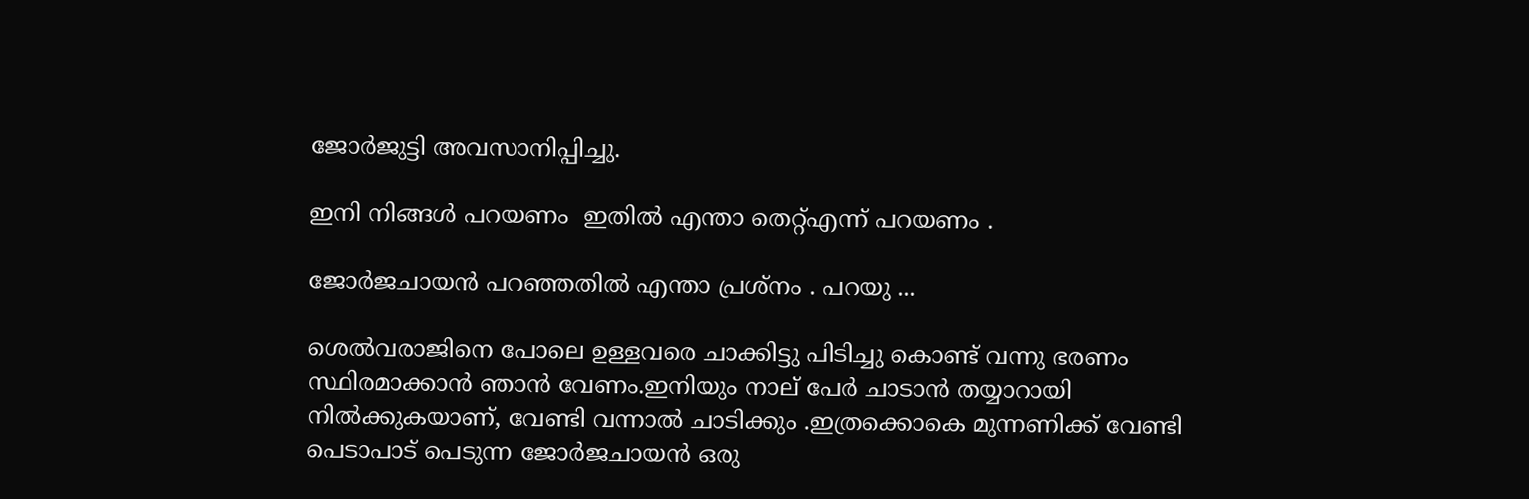ജോര്‍ജുട്ടി അവസാനിപ്പിച്ചു.

ഇനി നിങ്ങള്‍ പറയണം  ഇതില്‍ എന്താ തെറ്റ്എന്ന് പറയണം .

ജോര്‍ജചായന്‍ പറഞ്ഞതില്‍ എന്താ പ്രശ്നം . പറയു ...

ശെല്‍വരാജിനെ പോലെ ഉള്ളവരെ ചാക്കിട്ടു പിടിച്ചു കൊണ്ട് വന്നു ഭരണം സ്ഥിരമാക്കാന്‍ ഞാന്‍ വേണം.ഇനിയും നാല് പേര്‍ ചാടാന്‍ തയ്യാറായി നില്‍ക്കുകയാണ്, വേണ്ടി വന്നാല്‍ ചാടിക്കും .ഇത്രക്കൊകെ മുന്നണിക്ക് വേണ്ടി  പെടാപാട് പെടുന്ന ജോര്‍ജചായന്‍ ഒരു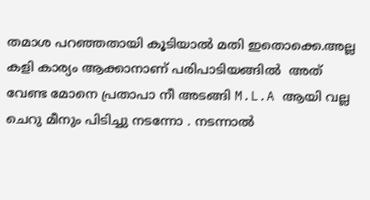തമാശ പറഞ്ഞതായി കൂടിയാല്‍ മതി ഇതൊക്കെ.അല്ല കളി കാര്യം ആക്കാനാണ് പരിപാടിയങ്ങില്‍  അത് വേണ്ട മോനെ പ്രതാപാ നീ അടങ്ങി M.L.A ആയി വല്ല ചെറു മീനും പിടിച്ചു നടന്നോ . നടന്നാല്‍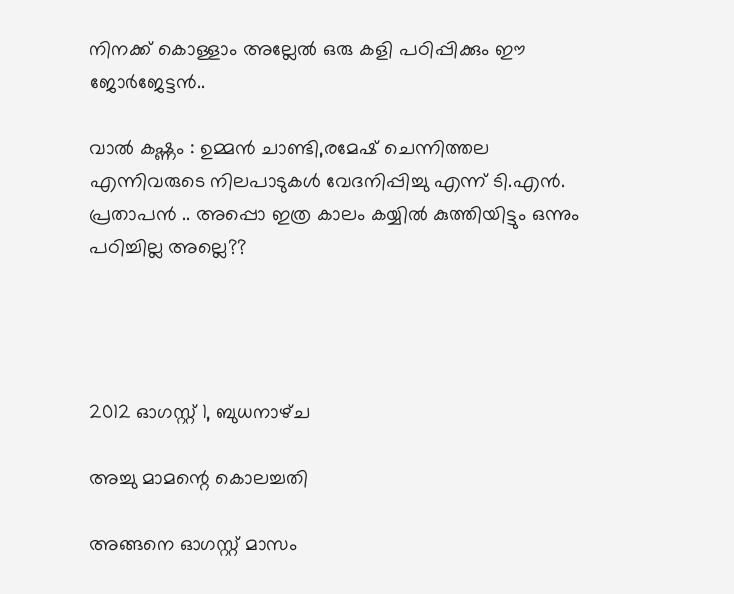നിനക്ക് കൊള്ളാം അല്ലേല്‍ ഒരു കളി പഠിപ്പിക്കും ഈ ജോര്‍ജേട്ടന്‍..

വാല്‍ കഷ്ണം : ഉമ്മന്‍ ചാണ്ടി,രമേഷ്‌ ചെന്നിത്തല എന്നിവരുടെ നിലപാടുകള്‍ വേദനിപ്പിച്ചു എന്ന് ടി.എന്‍. പ്രതാപന്‍ .. അപ്പൊ ഇത്ര കാലം കയ്യില്‍ കുത്തിയിട്ടും ഒന്നും പഠിച്ചില്ല അല്ലെ??




2012 ഓഗസ്റ്റ് 1, ബുധനാഴ്‌ച

അച്ചു മാമന്റെ കൊലച്ചതി

അങ്ങനെ ഓഗസ്റ്റ്‌ മാസം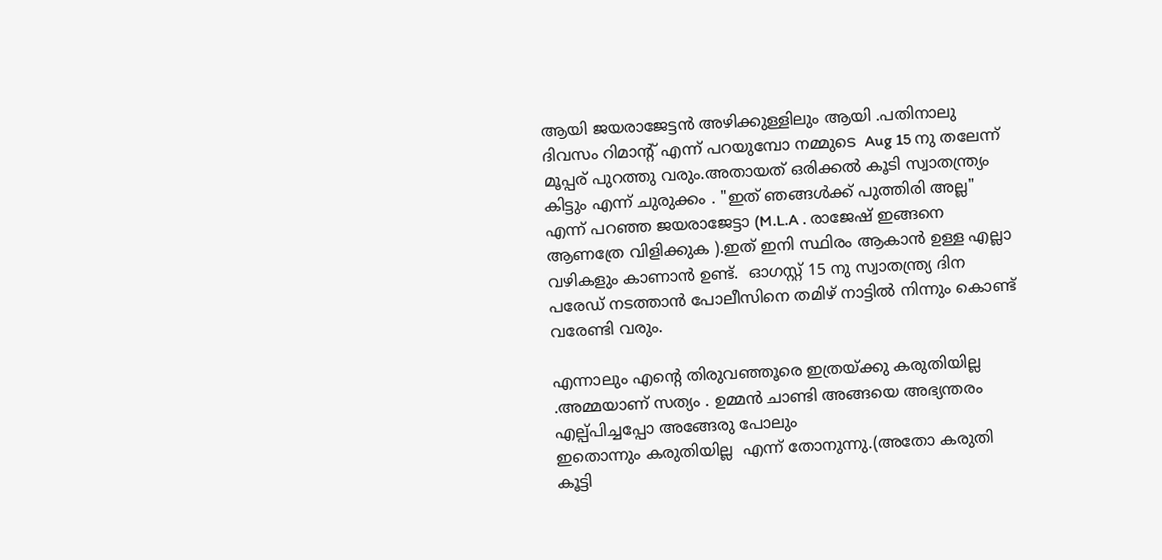ആയി ജയരാജേട്ടന്‍ അഴിക്കുള്ളിലും ആയി .പതിനാലു ദിവസം റിമാന്റ് എന്ന് പറയുമ്പോ നമ്മുടെ  Aug 15 നു തലേന്ന്  മൂപ്പര് പുറത്തു വരും.അതായത്‌ ഒരിക്കല്‍ കൂടി സ്വാതന്ത്ര്യം കിട്ടും എന്ന് ചുരുക്കം . "ഇത് ഞങ്ങള്‍ക്ക്‌ പുത്തിരി അല്ല" എന്ന് പറഞ്ഞ ജയരാജേട്ടാ (M.L.A . രാജേഷ്‌ ഇങ്ങനെ ആണത്രേ വിളിക്കുക ).ഇത് ഇനി സ്ഥിരം ആകാന്‍ ഉള്ള എല്ലാ വഴികളും കാണാന്‍ ഉണ്ട്.  ഓഗസ്റ്റ്‌ 15 നു സ്വാതന്ത്ര്യ ദിന പരേഡ്‌ നടത്താന്‍ പോലീസിനെ തമിഴ്‌ നാട്ടില്‍ നിന്നും കൊണ്ട് വരേണ്ടി വരും.

എന്നാലും എന്റെ തിരുവഞ്ഞൂരെ ഇത്രയ്ക്കു കരുതിയില്ല .അമ്മയാണ് സത്യം . ഉമ്മന്‍ ചാണ്ടി അങ്ങയെ അഭ്യന്തരം എല്പ്പിച്ചപ്പോ അങ്ങേരു പോലും
ഇതൊന്നും കരുതിയില്ല  എന്ന് തോനുന്നു.(അതോ കരുതി കൂട്ടി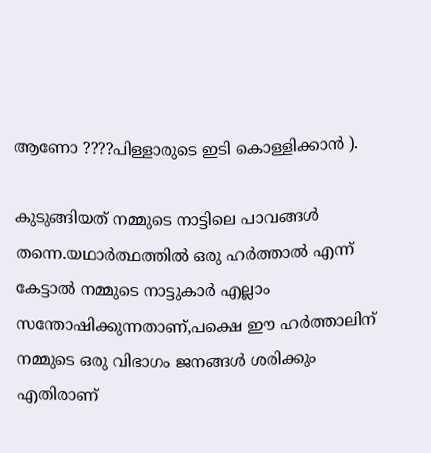ആണോ ????പിള്ളാരുടെ ഇടി കൊള്ളിക്കാന്‍ ).

കുടുങ്ങിയത്‌ നമ്മുടെ നാട്ടിലെ പാവങ്ങള്‍ തന്നെ.യഥാര്‍ത്ഥത്തില്‍ ഒരു ഹര്‍ത്താല്‍ എന്ന് കേട്ടാല്‍ നമ്മുടെ നാട്ടുകാര്‍ എല്ലാം സന്തോഷിക്കുന്നതാണ്,പക്ഷെ ഈ ഹര്‍ത്താലിന് നമ്മുടെ ഒരു വിഭാഗം ജനങ്ങള്‍ ശരിക്കും എതിരാണ്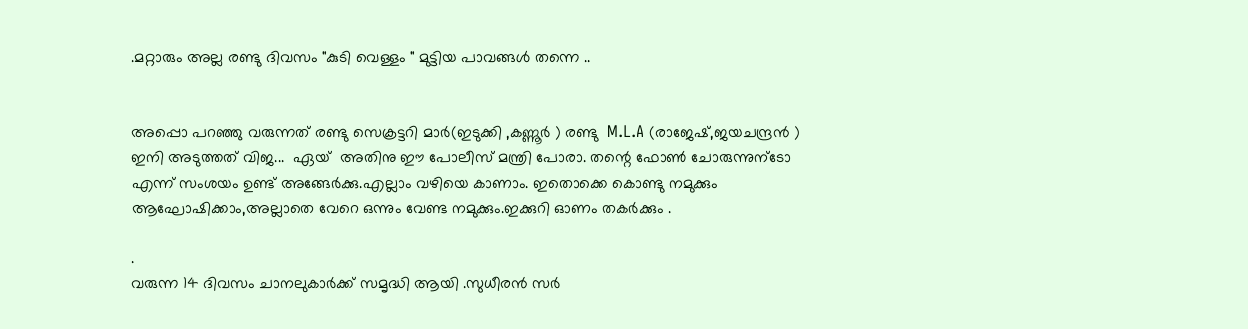.മറ്റാരും അല്ല രണ്ടു ദിവസം "കുടി വെള്ളം " മുട്ടിയ പാവങ്ങള്‍ തന്നെ ..


അപ്പൊ പറഞ്ഞു വരുന്നത് രണ്ടു സെക്രട്ടറി മാര്‍(ഇടുക്കി ,കണ്ണൂര്‍ ) രണ്ടു  M.L.A (രാജേഷ്‌,ജയചന്ദ്രന്‍ ) ഇനി അടുത്തത് വിജ...  ഏയ്‌  അതിനു ഈ പോലീസ് മന്ത്രി പോരാ. തന്റെ ഫോണ്‍ ചോരുന്നുന്ടോ എന്ന് സംശയം ഉണ്ട് അങ്ങേര്‍ക്കു.എല്ലാം വഴിയെ കാണാം. ഇതൊക്കെ കൊണ്ടു നമുക്കും ആഘോഷിക്കാം,അല്ലാതെ വേറെ ഒന്നും വേണ്ട നമുക്കും.ഇക്കുറി ഓണം തകര്‍ക്കും .

.
വരുന്ന 14 ദിവസം ചാനലുകാര്‍ക്ക് സമൃദ്ധി ആയി .സുധീരന്‍ സര്‍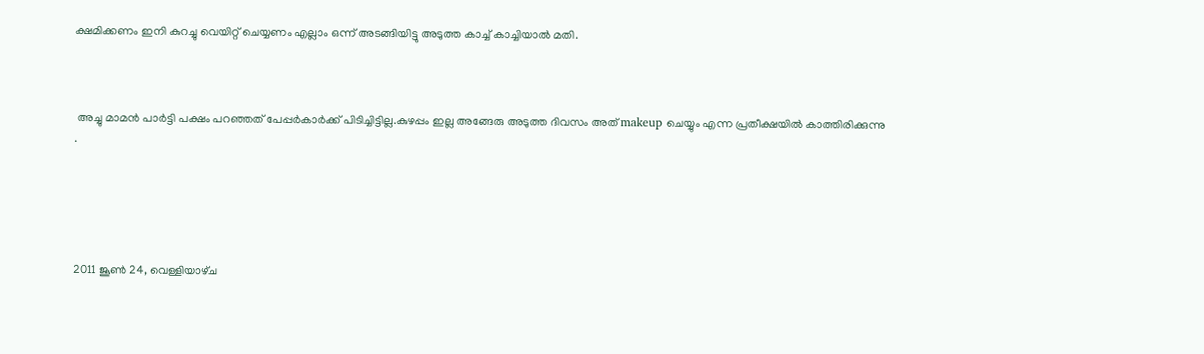ക്ഷമിക്കണം ഇനി കുറച്ചു വെയിറ്റ് ചെയ്യണം എല്ലാം ഒന്ന് അടങ്ങിയിട്ടു അടുത്ത കാച്ച് കാച്ചിയാല്‍ മതി.



 അച്ചു മാമന്‍ പാര്‍ട്ടി പക്ഷം പറഞ്ഞത് പേപ്പര്‍കാര്‍ക്ക് പിടിച്ചിട്ടില്ല.കുഴപ്പം ഇല്ല അങ്ങേരു അടുത്ത ദിവസം അത് makeup ചെയ്യും എന്ന പ്രതീക്ഷയില്‍ കാത്തിരിക്കുന്നു .





2011 ജൂൺ 24, വെള്ളിയാഴ്‌ച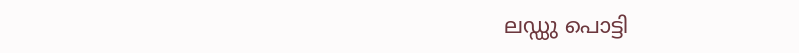ലഡ്ഡു പൊട്ടി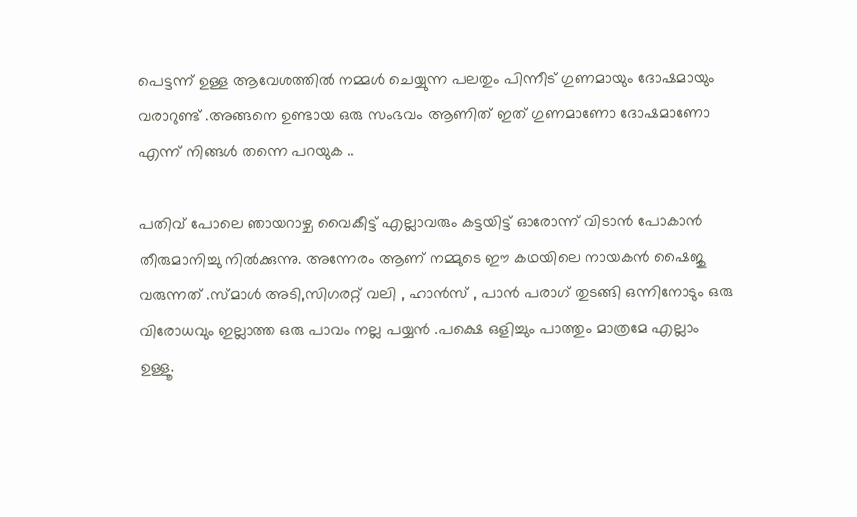പെട്ടന്ന് ഉള്ള ആവേശത്തില്‍ നമ്മള്‍ ചെയ്യുന്ന പലതും പിന്നീട് ഗുണമായും ദോഷമായും വരാറുണ്ട് .അങ്ങനെ ഉണ്ടായ ഒരു സംഭവം ആണിത്‌ ഇത് ഗുണമാണോ ദോഷമാണോ എന്ന് നിങ്ങള്‍ തന്നെ പറയുക ..

പതിവ് പോലെ ഞായറാഴ്ച വൈകീട്ട് എല്ലാവരും കട്ടയിട്ട് ഓരോന്ന് വിടാന്‍ പോകാന്‍ തീരുമാനിച്ചു നില്‍ക്കുന്നു. അന്നേരം ആണ് നമ്മുടെ ഈ കഥയിലെ നായകന്‍ ഷൈജു വരുന്നത് .സ്മാള്‍ അടി,സിഗരറ്റ് വലി , ഹാന്‍സ്‌ , പാന്‍ പരാഗ് തുടങ്ങി ഒന്നിനോടും ഒരു വിരോധവും ഇല്ലാത്ത ഒരു പാവം നല്ല പയ്യന്‍ .പക്ഷെ ഒളിച്ചും പാത്തും മാത്രമേ എല്ലാം ഉള്ളൂ.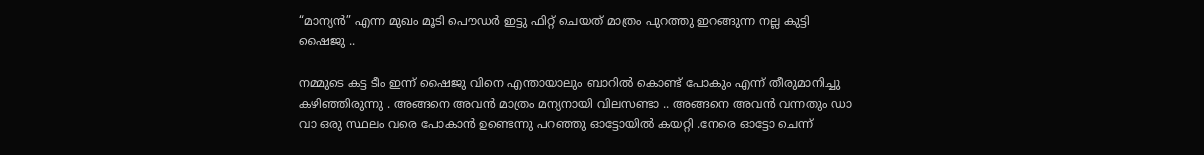“മാന്യന്‍” എന്ന മുഖം മൂടി പൌഡര്‍ ഇട്ടു ഫിറ്റ് ചെയത് മാത്രം പുറത്തു ഇറങ്ങുന്ന നല്ല കുട്ടി ഷൈജു ..

നമ്മുടെ കട്ട ടീം ഇന്ന് ഷൈജു വിനെ എന്തായാലും ബാറില്‍ കൊണ്ട് പോകും എന്ന് തീരുമാനിച്ചു കഴിഞ്ഞിരുന്നു . അങ്ങനെ അവന്‍ മാത്രം മന്യനായി വിലസണ്ടാ .. അങ്ങനെ അവന്‍ വന്നതും ഡാ വാ ഒരു സ്ഥലം വരെ പോകാന്‍ ഉണ്ടെന്നു പറഞ്ഞു ഓട്ടോയില്‍ കയറ്റി .നേരെ ഓട്ടോ ചെന്ന്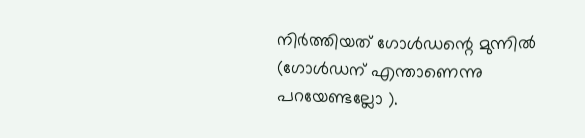നിര്‍ത്തിയത്‌ ഗോള്‍ഡന്റെ മുന്നില്‍ (ഗോള്‍ഡന് എന്താണെന്നു പറയേണ്ടല്ലോ ).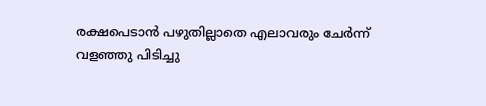രക്ഷപെടാന്‍ പഴുതില്ലാതെ എലാവരും ചേര്‍ന്ന് വളഞ്ഞു പിടിച്ചു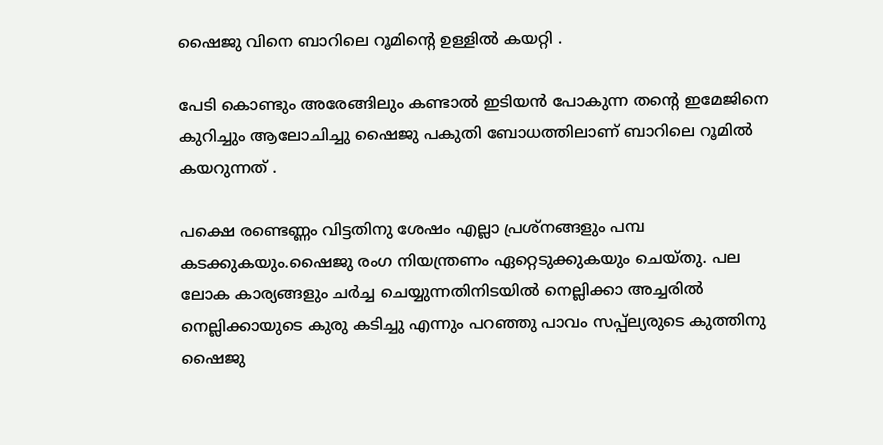ഷൈജു വിനെ ബാറിലെ റൂമിന്റെ ഉള്ളില്‍ കയറ്റി .

പേടി കൊണ്ടും അരേങ്ങിലും കണ്ടാല്‍ ഇടിയന്‍ പോകുന്ന തന്റെ ഇമേജിനെ കുറിച്ചും ആലോചിച്ചു ഷൈജു പകുതി ബോധത്തിലാണ് ബാറിലെ റൂമില്‍ കയറുന്നത് .

പക്ഷെ രണ്ടെണ്ണം വിട്ടതിനു ശേഷം എല്ലാ പ്രശ്നങ്ങളും പമ്പ കടക്കുകയും.ഷൈജു രംഗ നിയന്ത്രണം ഏറ്റെടുക്കുകയും ചെയ്തു. പല ലോക കാര്യങ്ങളും ചര്‍ച്ച ചെയ്യുന്നതിനിടയില്‍ നെല്ലിക്കാ അച്ചരില്‍ നെല്ലിക്കായുടെ കുരു കടിച്ചു എന്നും പറഞ്ഞു പാവം സപ്പ്ല്യരുടെ കുത്തിനു ഷൈജു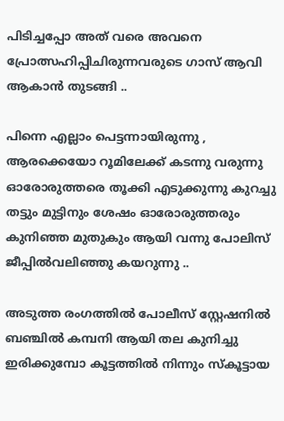പിടിച്ചപ്പോ അത് വരെ അവനെ പ്രോത്സഹിപ്പിചിരുന്നവരുടെ ഗാസ് ആവി ആകാന്‍ തുടങ്ങി ..

പിന്നെ എല്ലാം പെട്ടന്നായിരുന്നു , ആരക്കെയോ റൂമിലേക്ക്‌ കടന്നു വരുന്നു ഓരോരുത്തരെ തൂക്കി എടുക്കുന്നു കുറച്ചു തട്ടും മുട്ടിനും ശേഷം ഓരോരുത്തരും കുനിഞ്ഞ മുതുകും ആയി വന്നു പോലിസ്‌ ജീപ്പില്‍വലിഞ്ഞു കയറുന്നു ..

അടുത്ത രംഗത്തില്‍ പോലീസ് സ്റ്റേഷനില്‍ ബഞ്ചില്‍ കമ്പനി ആയി തല കുനിച്ചു ഇരിക്കുമ്പോ കൂട്ടത്തില്‍ നിന്നും സ്കൂട്ടായ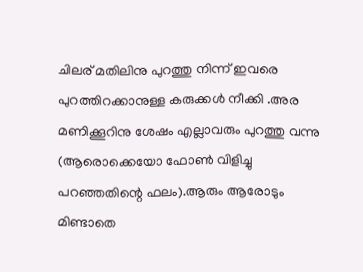ചിലര് മതിലിനു പുറത്തു നിന്ന് ഇവരെ പുറത്തിറക്കാനുള്ള കരുക്കള്‍ നീക്കി .അര മണിക്കൂറിനു ശേഷം എല്ലാവരും പുറത്തു വന്നു (ആരൊക്കെയോ ഫോണ്‍ വിളിച്ചു പറഞ്ഞതിന്റെ ഫലം).ആരും ആരോടും മിണ്ടാതെ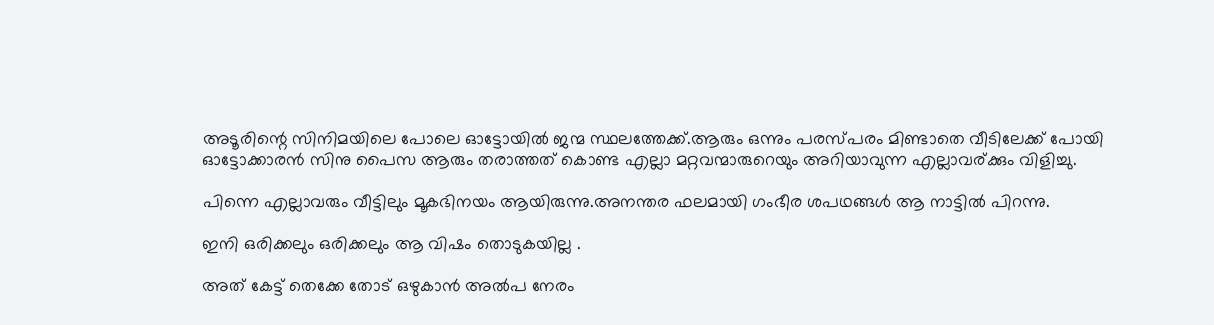അടൂരിന്റെ സിനിമയിലെ പോലെ ഓട്ടോയില്‍ ജന്മ സ്ഥലത്തേക്ക്.ആരും ഒന്നും പരസ്പരം മിണ്ടാതെ വീടിലേക്ക് പോയി ഓട്ടോക്കാരന്‍ സിനു പൈസ ആരും തരാത്തത് കൊണ്ട എല്ലാ മറ്റവന്മാരുറെയും അറിയാവുന്ന എല്ലാവര്ക്കും വിളിച്ചു.

പിന്നെ എല്ലാവരും വീട്ടിലും മൂകഭിനയം ആയിരുന്നു.അനന്തര ഫലമായി ഗംഭീര ശപഥങ്ങള്‍ ആ നാട്ടില്‍ പിറന്നു.

ഇനി ഒരിക്കലും ഒരിക്കലും ആ വിഷം തൊടുകയില്ല .

അത് കേട്ട് തെക്കേ തോട് ഒഴുകാന്‍ അല്‍പ നേരം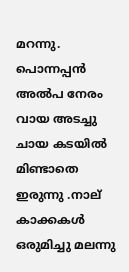മറന്നു. പൊന്നപ്പന്‍ അല്‍പ നേരം വായ അടച്ചു ചായ കടയില്‍ മിണ്ടാതെ ഇരുന്നു .നാല് കാക്കകള്‍ ഒരുമിച്ചു മലന്നു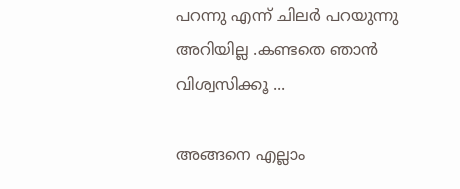പറന്നു എന്ന് ചിലര്‍ പറയുന്നു അറിയില്ല .കണ്ടതെ ഞാന്‍ വിശ്വസിക്കൂ ...

അങ്ങനെ എല്ലാം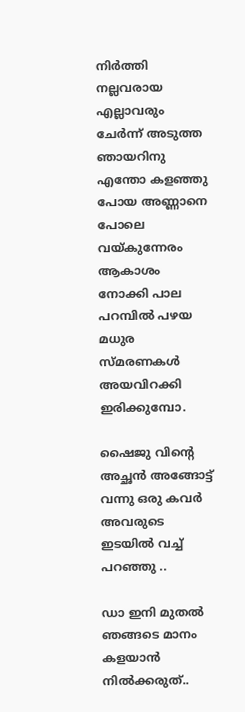നിര്‍ത്തി നല്ലവരായ എല്ലാവരും ചേര്‍ന്ന് അടുത്ത ഞായറിനു എന്തോ കളഞ്ഞു പോയ അണ്ണാനെ പോലെ വയ്കുന്നേരം ആകാശം നോക്കി പാല പറമ്പില്‍ പഴയ മധുര സ്മരണകള്‍ അയവിറക്കി ഇരിക്കുമ്പോ.

ഷൈജു വിന്റെ അച്ഛന്‍ അങ്ങോട്ട്‌ വന്നു ഒരു കവര്‍ അവരുടെ ഇടയില്‍ വച്ച് പറഞ്ഞു ..

ഡാ ഇനി മുതല്‍ ഞങ്ങടെ മാനം കളയാന്‍ നില്‍ക്കരുത്‌..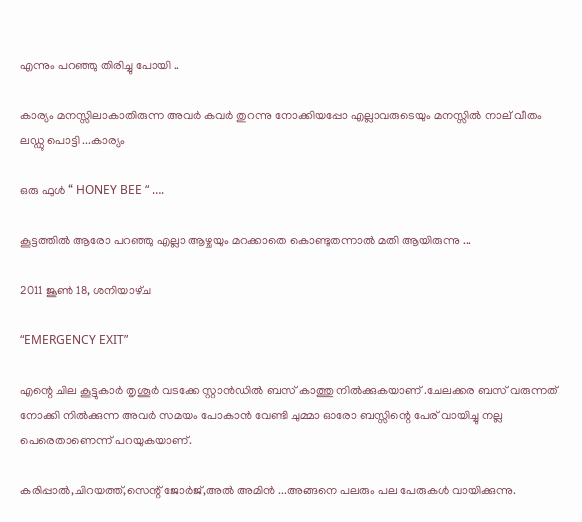എന്നും പറഞ്ഞു തിരിച്ചു പോയി ..

കാര്യം മനസ്സിലാകാതിരുന്ന അവര്‍ കവര്‍ തുറന്നു നോക്കിയപ്പോ എല്ലാവരുടെയും മനസ്സില്‍ നാല് വീതം ലഡ്ഡു പൊട്ടി ...കാര്യം

ഒരു ഫുള്‍ “ HONEY BEE “ ….

കൂട്ടത്തില്‍ ആരോ പറഞ്ഞു എല്ലാ ആഴ്ചയും മറക്കാതെ കൊണ്ടുതന്നാല്‍ മതി ആയിരുന്നു ...

2011 ജൂൺ 18, ശനിയാഴ്‌ച

“EMERGENCY EXIT”

എന്റെ ചില കൂട്ടുകാര്‍ തൃശൂര്‍ വടക്കേ സ്റ്റാന്‍ഡില്‍ ബസ്‌ കാത്തു നില്‍ക്കുകയാണ് .ചേലക്കര ബസ്‌ വരുന്നത് നോക്കി നില്‍ക്കുന്ന അവര്‍ സമയം പോകാന്‍ വേണ്ടി ചുമ്മാ ഓരോ ബസ്സിന്റെ പേര് വായിച്ചു നല്ല പെരെതാണെന്ന് പറയുകയാണ്‌.

കരിപ്പാല്‍,ചിറയത്ത്‌,സെന്റ്‌ ജോര്‍ജ്‌,അല്‍ അമിന്‍ ...അങ്ങനെ പലരും പല പേരുകള്‍ വായിക്കുന്നു.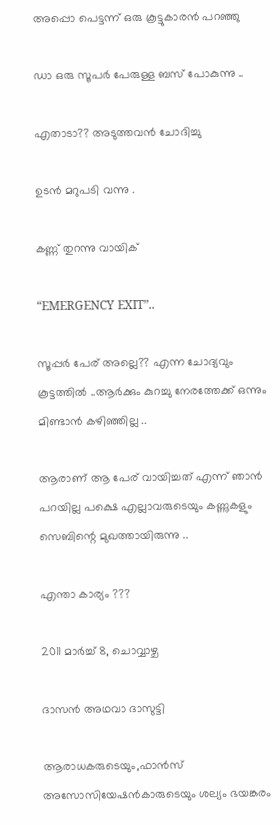അപ്പൊ പെട്ടന്ന് ഒരു കൂട്ടുകാരന്‍ പറഞ്ഞു

ഡാ ഒരു സൂപര്‍ പേരുള്ള ബസ്‌ പോകുന്നു ..

എതാടാ?? അടുത്തവന്‍ ചോദിച്ചു

ഉടന്‍ മറുപടി വന്നു .

കണ്ണ് തുറന്നു വായിക്

“EMERGENCY EXIT”..

സൂപ്പര്‍ പേര് അല്ലെ?? എന്ന ചോദ്യവും കൂട്ടത്തില്‍ ..ആര്‍ക്കും കുറച്ചു നേരത്തേക്ക്‌ ഒന്നും മിണ്ടാന്‍ കഴിഞ്ഞില്ല ..

ആരാണ് ആ പേര് വായിച്ചത് എന്ന് ഞാന്‍ പറയില്ല പക്ഷെ എല്ലാവരുടെയും കണ്ണുകളും സെബിന്റെ മുഖത്തായിരുന്നു ..

എന്താ കാര്യം ???

2011 മാർച്ച് 8, ചൊവ്വാഴ്ച

ദാസന്‍ അഥവാ ദാസുട്ടി

ആരാധകരുടെയും,ഫാന്‍സ്‌ അസോസിയേഷന്‍കാരുടെയും ശല്യം ഭയങ്കരം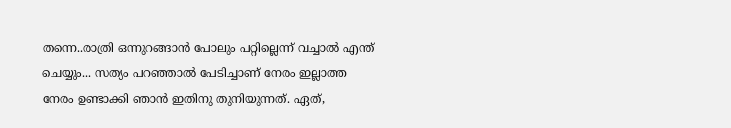തന്നെ..രാത്രി ഒന്നുറങ്ങാന്‍ പോലും പറ്റില്ലെന്ന് വച്ചാല്‍ എന്ത് ചെയ്യും... സത്യം പറഞ്ഞാല്‍ പേടിച്ചാണ് നേരം ഇല്ലാത്ത നേരം ഉണ്ടാക്കി ഞാന്‍ ഇതിനു തുനിയുന്നത്. ഏത്,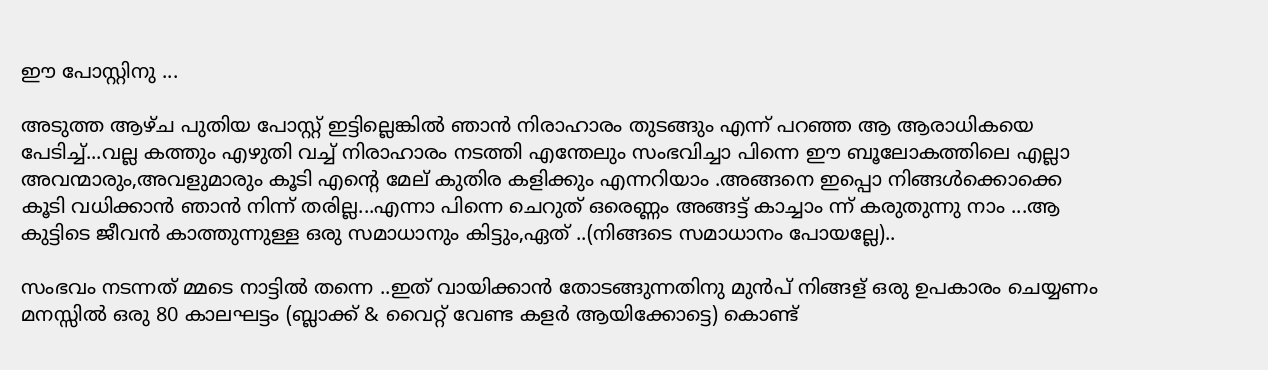ഈ പോസ്റ്റിനു ...

അടുത്ത ആഴ്ച പുതിയ പോസ്റ്റ്‌ ഇട്ടില്ലെങ്കില്‍ ഞാന്‍ നിരാഹാരം തുടങ്ങും എന്ന് പറഞ്ഞ ആ ആരാധികയെ പേടിച്ച്...വല്ല കത്തും എഴുതി വച്ച് നിരാഹാരം നടത്തി എന്തേലും സംഭവിച്ചാ പിന്നെ ഈ ബൂലോകത്തിലെ എല്ലാ അവന്മാരും,അവളുമാരും കൂടി എന്റെ മേല് കുതിര കളിക്കും എന്നറിയാം .അങ്ങനെ ഇപ്പൊ നിങ്ങള്‍ക്കൊക്കെ കൂടി വധിക്കാന്‍ ഞാന്‍ നിന്ന് തരില്ല...എന്നാ പിന്നെ ചെറുത് ഒരെണ്ണം അങ്ങട്ട് കാച്ചാം ന്ന്‍ കരുതുന്നു നാം ...ആ കുട്ടിടെ ജീവന്‍ കാത്തുന്നുള്ള ഒരു സമാധാനും കിട്ടും,ഏത് ..(നിങ്ങടെ സമാധാനം പോയല്ലേ)..

സംഭവം നടന്നത് മ്മടെ നാട്ടില്‍ തന്നെ ..ഇത് വായിക്കാന്‍ തോടങ്ങുന്നതിനു മുന്‍പ്‌ നിങ്ങള് ഒരു ഉപകാരം ചെയ്യണം മനസ്സില്‍ ഒരു 80 കാലഘട്ടം (ബ്ലാക്ക്‌ & വൈറ്റ് വേണ്ട കളര്‍ ആയിക്കോട്ടെ) കൊണ്ട്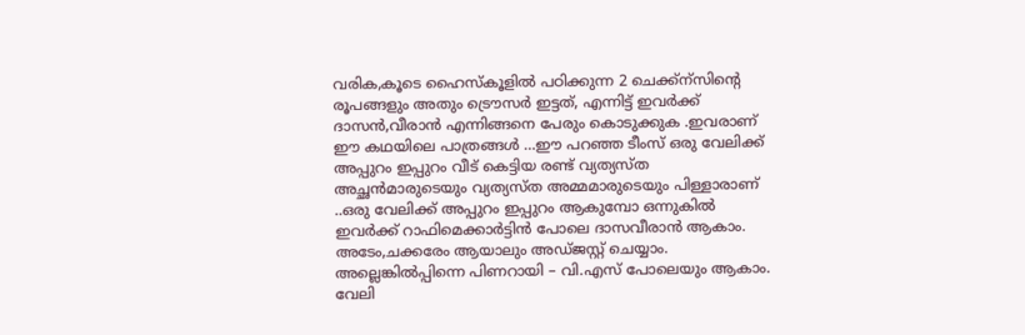വരിക,കൂടെ ഹൈസ്കൂളില്‍ പഠിക്കുന്ന 2 ചെക്ക്ന്സിന്റെ രൂപങ്ങളും അതും ട്രൌസര്‍ ഇട്ടത്, എന്നിട്ട് ഇവര്‍ക്ക്‌ ദാസന്‍,വീരാന്‍ എന്നിങ്ങനെ പേരും കൊടുക്കുക .ഇവരാണ് ഈ കഥയിലെ പാത്രങ്ങള്‍ ...ഈ പറഞ്ഞ ടീംസ് ഒരു വേലിക്ക്‌ അപ്പുറം ഇപ്പുറം വീട് കെട്ടിയ രണ്ട് വ്യത്യസ്ത അച്ഛന്‍മാരുടെയും വ്യത്യസ്ത അമ്മമാരുടെയും പിള്ളാരാണ് ..ഒരു വേലിക്ക്‌ അപ്പുറം ഇപ്പുറം ആകുമ്പോ ഒന്നുകില്‍ ഇവര്‍ക്ക്‌ റാഫിമെക്കാര്‍ട്ടിന്‍ പോലെ ദാസവീരാന്‍ ആകാം. അടേം,ചക്കരേം ആയാലും അഡ്ജസ്റ്റ്‌ ചെയ്യാം. അല്ലെങ്കില്‍പ്പിന്നെ പിണറായി – വി.എസ് പോലെയും ആകാം. വേലി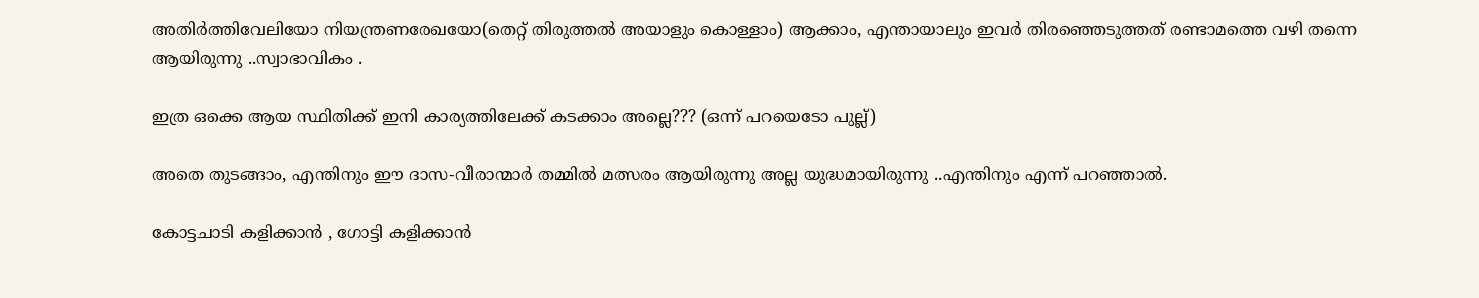അതിര്‍ത്തിവേലിയോ നിയന്ത്രണരേഖയോ(തെറ്റ് തിരുത്തല്‍ അയാളും കൊള്ളാം) ആക്കാം, എന്തായാലും ഇവര്‍ തിരഞ്ഞെടുത്തത്‌ രണ്ടാമത്തെ വഴി തന്നെ ആയിരുന്നു ..സ്വാഭാവികം .

ഇത്ര ഒക്കെ ആയ സ്ഥിതിക്ക് ഇനി കാര്യത്തിലേക്ക് കടക്കാം അല്ലെ??? (ഒന്ന് പറയെടോ പുല്ല്)

അതെ തുടങ്ങാം, എന്തിനും ഈ ദാസ-വീരാന്മാര്‍ തമ്മില്‍ മത്സരം ആയിരുന്നു അല്ല യുദ്ധമായിരുന്നു ..എന്തിനും എന്ന് പറഞ്ഞാല്‍.

കോട്ടചാടി കളിക്കാന്‍ , ഗോട്ടി കളിക്കാന്‍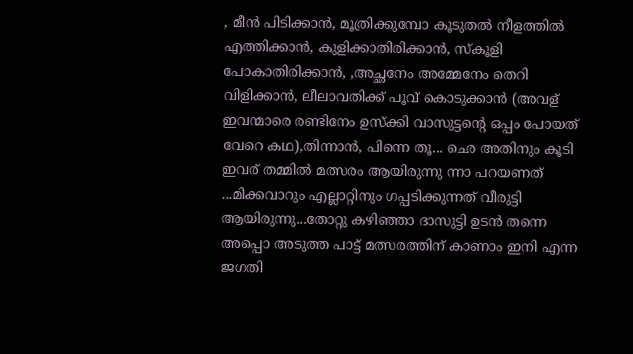, മീന്‍ പിടിക്കാന്‍, മൂത്രിക്കുമ്പോ കൂടുതല്‍ നീളത്തില്‍ എത്തിക്കാന്‍, കുളിക്കാതിരിക്കാന്‍, സ്കൂളി പോകാതിരിക്കാന്‍, ,അച്ഛനേം അമ്മേനേം തെറി വിളിക്കാന്‍, ലീലാവതിക്ക് പൂവ് കൊടുക്കാന്‍ (അവള് ഇവന്മാരെ രണ്ടിനേം ഉസ്ക്കി വാസുട്ടന്റെ ഒപ്പം പോയത്‌ വേറെ കഥ),തിന്നാന്‍, പിന്നെ തൂ... ഛെ അതിനും കൂടി ഇവര് തമ്മില്‍ മത്സരം ആയിരുന്നു ന്നാ പറയണത്‌ ...മിക്കവാറും എല്ലാറ്റിനും ഗപ്പടിക്കുന്നത് വീരുട്ടി ആയിരുന്നു...തോറ്റു കഴിഞ്ഞാ ദാസുട്ടി ഉടന്‍ തന്നെ അപ്പൊ അടുത്ത പാട്ട് മത്സരത്തിന് കാണാം ഇനി എന്ന ജഗതി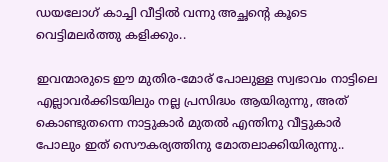ഡയലോഗ് കാച്ചി വീട്ടില്‍ വന്നു അച്ഛന്റെ കൂടെ വെട്ടിമലര്‍ത്തു കളിക്കും..

ഇവന്മാരുടെ ഈ മുതിര-മോര് പോലുള്ള സ്വഭാവം നാട്ടിലെ എല്ലാവര്‍ക്കിടയിലും നല്ല പ്രസിദ്ധം ആയിരുന്നു, അത് കൊണ്ടുതന്നെ നാട്ടുകാര്‍ മുതല്‍ എന്തിനു വീട്ടുകാര്‍ പോലും ഇത് സൌകര്യത്തിനു മോതലാക്കിയിരുന്നു..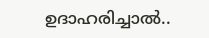ഉദാഹരിച്ചാല്‍..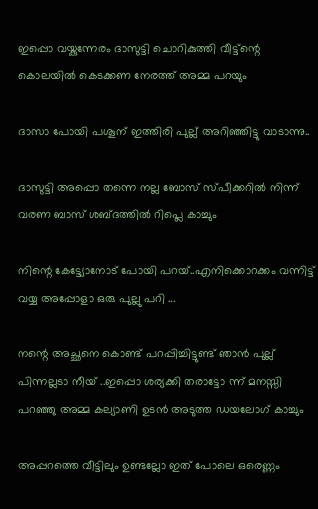ഇപ്പൊ വയ്കുന്നേരം ദാസുട്ടി ചൊറികുത്തി വീട്ട്ന്റെ കൊലയില്‍ കെടക്കണ നേരത്ത് അമ്മ പറയും

ദാസാ പോയി പശൂന് ഇത്തിരി പുല്ല് അറിഞ്ഞിട്ടു വാടാന്നു..

ദാസുട്ടി അപ്പൊ തന്നെ നല്ല ബോസ് സ്പീക്കറില്‍ നിന്ന് വരണ ബാസ് ശബ്ദത്തില്‍ റിപ്ലെ കാച്ചും

നിന്റെ കേട്ട്യോനോട് പോയി പറയ്‌..എനിക്കൊറക്കം വന്നിട്ട് വയ്യ അപ്പോളാ ഒരു പുല്ലു പറി ...

നന്റെ അച്ഛനെ കൊണ്ട് പറപ്പിച്ചിട്ടുണ്ട് ഞാന്‍ പുല്ല് പിന്നല്ലടാ നീയ്‌ ..ഇപ്പൊ ശര്യക്കി തരാട്ടോ ന്ന് മനസ്സി പറഞ്ഞു അമ്മ കല്യാണി ഉടന്‍ അടുത്ത ഡയലോഗ് കാച്ചും

അപ്പറത്തെ വീട്ടിലും ഉണ്ടല്ലോ ഇത് പോലെ ഒരെണ്ണം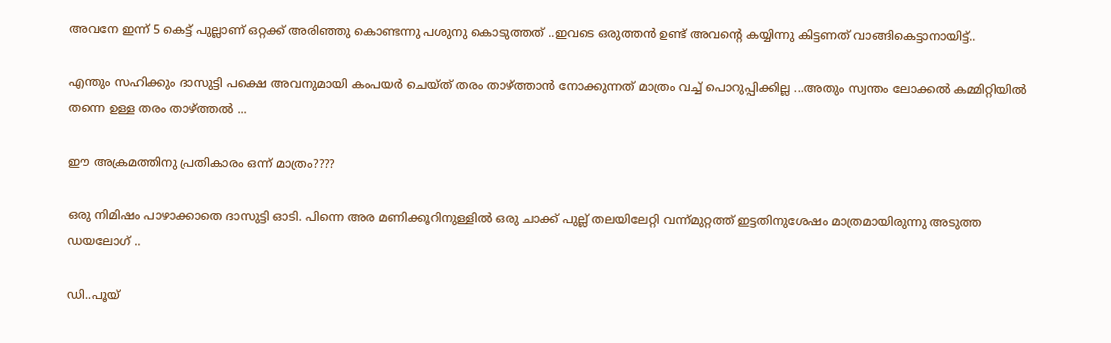അവനേ ഇന്ന് 5 കെട്ട് പുല്ലാണ് ഒറ്റക്ക് അരിഞ്ഞു കൊണ്ടന്നു പശുനു കൊടുത്തത്‌ ..ഇവടെ ഒരുത്തന്‍ ഉണ്ട് അവന്റെ കയ്യിന്നു കിട്ടണത് വാങ്ങികെട്ടാനായിട്ട്..

എന്തും സഹിക്കും ദാസുട്ടി പക്ഷെ അവനുമായി കംപയര്‍ ചെയ്ത് തരം താഴ്ത്താന്‍ നോക്കുന്നത് മാത്രം വച്ച് പൊറുപ്പിക്കില്ല ...അതും സ്വന്തം ലോക്കല്‍ കമ്മിറ്റിയില്‍ തന്നെ ഉള്ള തരം താഴ്ത്തല്‍ ...

ഈ അക്രമത്തിനു പ്രതികാരം ഒന്ന് മാത്രം????

ഒരു നിമിഷം പാഴാക്കാതെ ദാസുട്ടി ഓടി. പിന്നെ അര മണിക്കൂറിനുള്ളില്‍ ഒരു ചാക്ക് പുല്ല് തലയിലേറ്റി വന്ന്‍മുറ്റത്ത്‌ ഇട്ടതിനുശേഷം മാത്രമായിരുന്നു അടുത്ത ഡയലോഗ് ..

ഡി..പൂയ്‌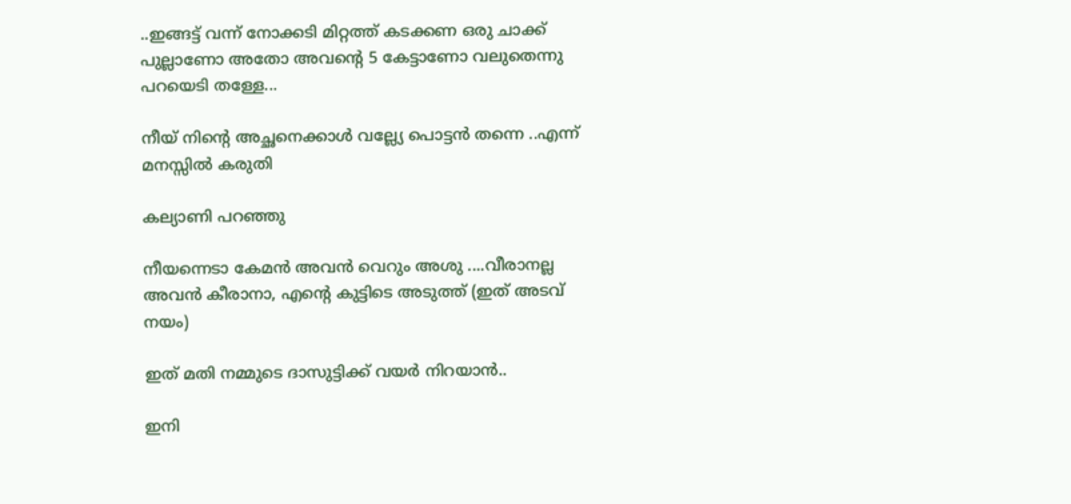..ഇങ്ങട്ട് വന്ന്‍ നോക്കടി മിറ്റത്ത് കടക്കണ ഒരു ചാക്ക് പുല്ലാണോ അതോ അവന്റെ 5 കേട്ടാണോ വലുതെന്നു പറയെടി തള്ളേ...

നീയ്‌ നിന്റെ അച്ഛനെക്കാള്‍ വല്ല്യേ പൊട്ടന്‍ തന്നെ ..എന്ന് മനസ്സില്‍ കരുതി

കല്യാണി പറഞ്ഞു

നീയന്നെടാ കേമന്‍ അവന്‍ വെറും അശു ....വീരാനല്ല അവന്‍ കീരാനാ, എന്റെ കുട്ടിടെ അടുത്ത് (ഇത് അടവ് നയം)

ഇത് മതി നമ്മുടെ ദാസുട്ടിക്ക് വയര്‍ നിറയാന്‍..

ഇനി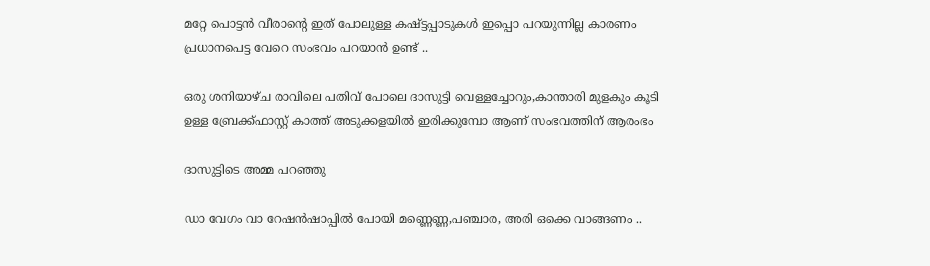മറ്റേ പൊട്ടന്‍ വീരാന്റെ ഇത് പോലുള്ള കഷ്ട്ടപ്പാടുകള്‍ ഇപ്പൊ പറയുന്നില്ല കാരണം പ്രധാനപെട്ട വേറെ സംഭവം പറയാന്‍ ഉണ്ട് ..

ഒരു ശനിയാഴ്ച രാവിലെ പതിവ് പോലെ ദാസുട്ടി വെള്ളച്ചോറും,കാന്താരി മുളകും കൂടി ഉള്ള ബ്രേക്ക്‌ഫാസ്റ്റ്‌ കാത്ത്‌ അടുക്കളയില്‍ ഇരിക്കുമ്പോ ആണ് സംഭവത്തിന്‌ ആരംഭം

ദാസുട്ടിടെ അമ്മ പറഞ്ഞു

ഡാ വേഗം വാ റേഷന്‍ഷാപ്പില്‍ പോയി മണ്ണെണ്ണ,പഞ്ചാര, അരി ഒക്കെ വാങ്ങണം ..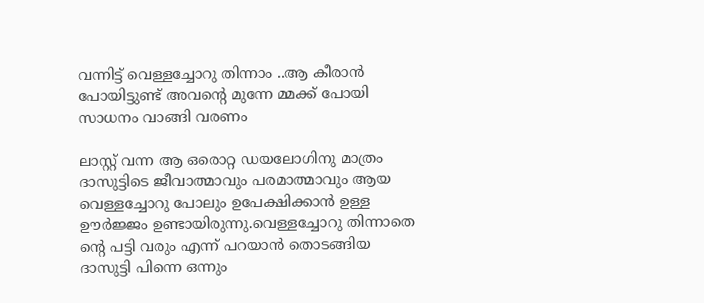വന്നിട്ട് വെള്ളച്ചോറു തിന്നാം ..ആ കീരാന്‍ പോയിട്ടുണ്ട് അവന്റെ മുന്നേ മ്മക്ക് പോയി സാധനം വാങ്ങി വരണം

ലാസ്റ്റ്‌ വന്ന ആ ഒരൊറ്റ ഡയലോഗിനു മാത്രം ദാസുട്ടിടെ ജീവാത്മാവും പരമാത്മാവും ആയ വെള്ളച്ചോറു പോലും ഉപേക്ഷിക്കാന്‍ ഉള്ള ഊര്‍ജ്ജം ഉണ്ടായിരുന്നു.വെള്ളച്ചോറു തിന്നാതെ ന്റെ പട്ടി വരും എന്ന് പറയാന്‍ തൊടങ്ങിയ ദാസുട്ടി പിന്നെ ഒന്നും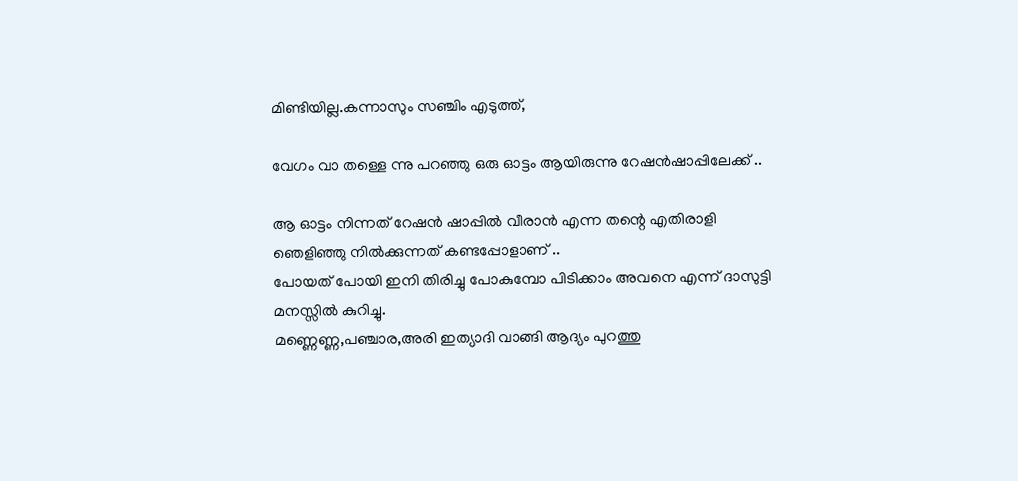മിണ്ടിയില്ല.കന്നാസും സഞ്ചിം എടുത്ത്,

വേഗം വാ തള്ളെ ന്നു പറഞ്ഞു ഒരു ഓട്ടം ആയിരുന്നു റേഷന്‍ഷാപ്പിലേക്ക് ..

ആ ഓട്ടം നിന്നത് റേഷന്‍ ഷാപ്പില്‍ വീരാന്‍ എന്ന തന്റെ എതിരാളി ഞെളിഞ്ഞു നില്‍ക്കുന്നത്‌ കണ്ടപ്പോളാണ് ..
പോയത്‌ പോയി ഇനി തിരിച്ചു പോകുമ്പോ പിടിക്കാം അവനെ എന്ന് ദാസുട്ടി മനസ്സില്‍ കുറിച്ചു.
മണ്ണെണ്ണ,പഞ്ചാര,അരി ഇത്യാദി വാങ്ങി ആദ്യം പുറത്തു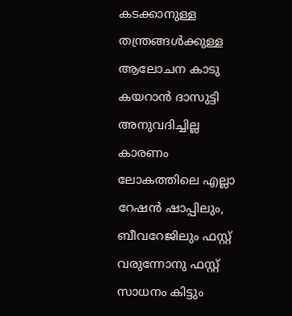കടക്കാനുള്ള തന്ത്രങ്ങള്‍ക്കുള്ള ആലോചന കാടു കയറാന്‍ ദാസുട്ടി അനുവദിച്ചില്ല കാരണം ലോകത്തിലെ എല്ലാ റേഷന്‍ ഷാപ്പിലും, ബീവറേജിലും ഫസ്റ്റ് വരുന്നോനു ഫസ്റ്റ് സാധനം കിട്ടും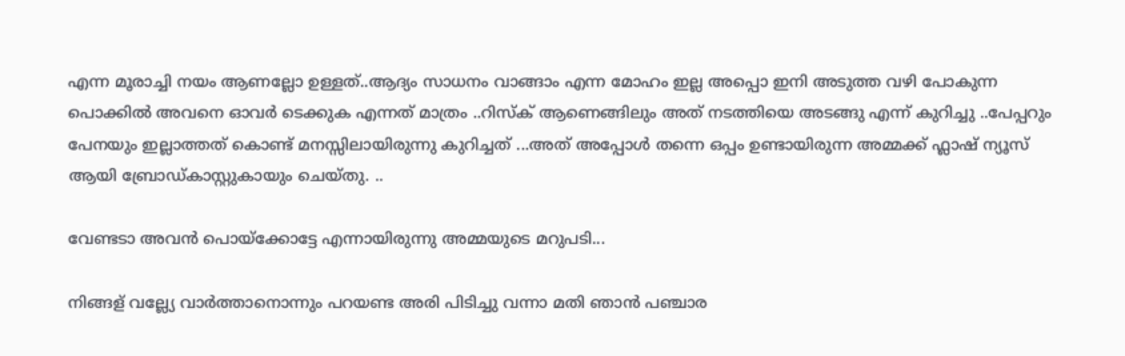എന്ന മൂരാച്ചി നയം ആണല്ലോ ഉള്ളത്‌..ആദ്യം സാധനം വാങ്ങാം എന്ന മോഹം ഇല്ല അപ്പൊ ഇനി അടുത്ത വഴി പോകുന്ന പൊക്കില്‍ അവനെ ഓവര്‍ ടെക്കുക എന്നത് മാത്രം ..റിസ്ക്‌ ആണെങ്ങിലും അത് നടത്തിയെ അടങ്ങു എന്ന് കുറിച്ചു ..പേപ്പറും പേനയും ഇല്ലാത്തത് കൊണ്ട് മനസ്സിലായിരുന്നു കുറിച്ചത്‌ ...അത് അപ്പോള്‍ തന്നെ ഒപ്പം ഉണ്ടായിരുന്ന അമ്മക്ക് ഫ്ലാഷ് ന്യൂസ്‌ ആയി ബ്രോഡ്കാസ്റ്റുകായും ചെയ്തു. ..

വേണ്ടടാ അവന്‍ പൊയ്ക്കോട്ടേ എന്നായിരുന്നു അമ്മയുടെ മറുപടി...

നിങ്ങള് വല്ല്യേ വാര്‍ത്താനൊന്നും പറയണ്ട അരി പിടിച്ചു വന്നാ മതി ഞാന്‍ പഞ്ചാര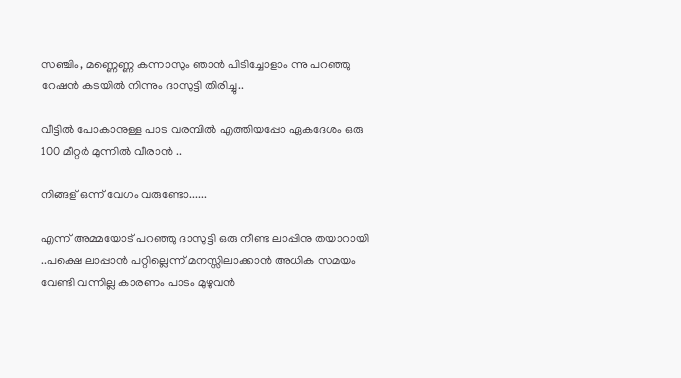സഞ്ചിം, മണ്ണെണ്ണ കന്നാസും ഞാന്‍ പിടിച്ചോളാം ന്നു പറഞ്ഞു റേഷന്‍ കടയില്‍ നിന്നും ദാസുട്ടി തിരിച്ചു..

വീട്ടില്‍ പോകാനുള്ള പാട വരമ്പില്‍ എത്തിയപ്പോ ഏകദേശം ഒരു 100 മീറ്റര്‍ മുന്നില്‍ വീരാന്‍ ..

നിങ്ങള് ഒന്ന് വേഗം വരുണ്ടോ......

എന്ന് അമ്മയോട് പറഞ്ഞു ദാസുട്ടി ഒരു നീണ്ട ലാപ്പിനു തയാറായി ..പക്ഷെ ലാപ്പാന്‍ പറ്റില്ലെന്ന് മനസ്സിലാക്കാന്‍ അധിക സമയം വേണ്ടി വന്നില്ല കാരണം പാടം മുഴുവന്‍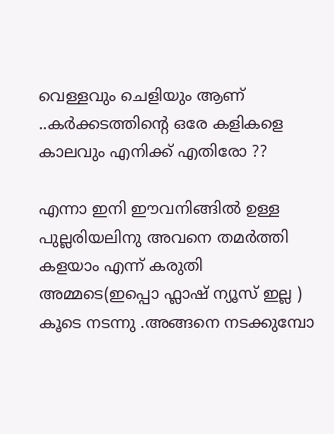വെള്ളവും ചെളിയും ആണ് ..കര്‍ക്കടത്തിന്റെ ഒരേ കളികളെ കാലവും എനിക്ക് എതിരോ ??

എന്നാ ഇനി ഈവനിങ്ങില്‍ ഉള്ള പുല്ലരിയലിനു അവനെ തമര്‍ത്തി കളയാം എന്ന് കരുതി അമ്മടെ(ഇപ്പൊ ഫ്ലാഷ് ന്യൂസ്‌ ഇല്ല ) കൂടെ നടന്നു .അങ്ങനെ നടക്കുമ്പോ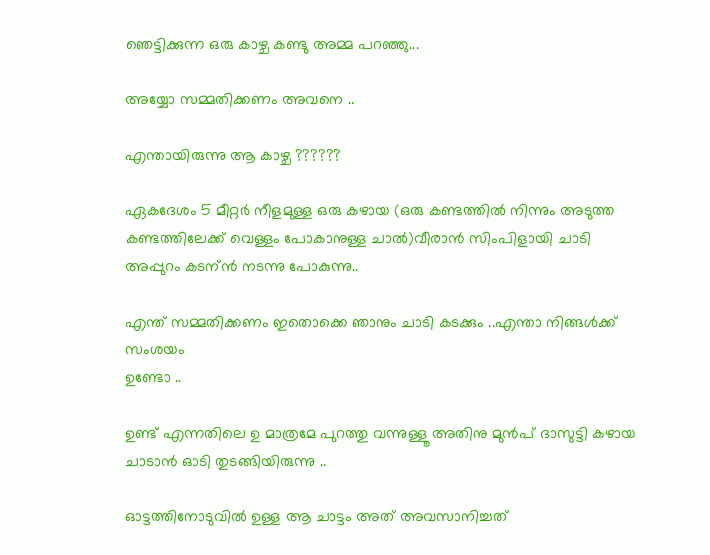ഞെട്ടിക്കുന്ന ഒരു കാഴ്ച കണ്ടു അമ്മ പറഞ്ഞു...

അയ്യോ സമ്മതിക്കണം അവനെ ..

എന്തായിരുന്നു ആ കാഴ്ച ??????

ഏകദേശം 5 മീറ്റര്‍ നീളമുള്ള ഒരു കഴായ (ഒരു കണ്ടത്തില്‍ നിന്നും അടുത്ത കണ്ടത്തിലേക്ക് വെള്ളം പോകാനുള്ള ചാല്‍)വീരാന്‍ സിംപിളായി ചാടി അപ്പുറം കടന്ന്‍ നടന്നു പോകുന്നു..

എന്ത് സമ്മതിക്കണം ഇതൊക്കെ ഞാനും ചാടി കടക്കും ..എന്താ നിങ്ങള്‍ക്ക്‌ സംശയം
ഉണ്ടോ ..

ഉണ്ട് എന്നതിലെ ഉ മാത്രമേ പുറത്തു വന്നുള്ളൂ അതിനു മുന്‍പ്‌ ദാസുട്ടി കഴായ ചാടാന്‍ ഓടി തുടങ്ങിയിരുന്നു ..

ഓട്ടത്തിനോടുവില്‍ ഉള്ള ആ ചാട്ടം അത് അവസാനിച്ചത്‌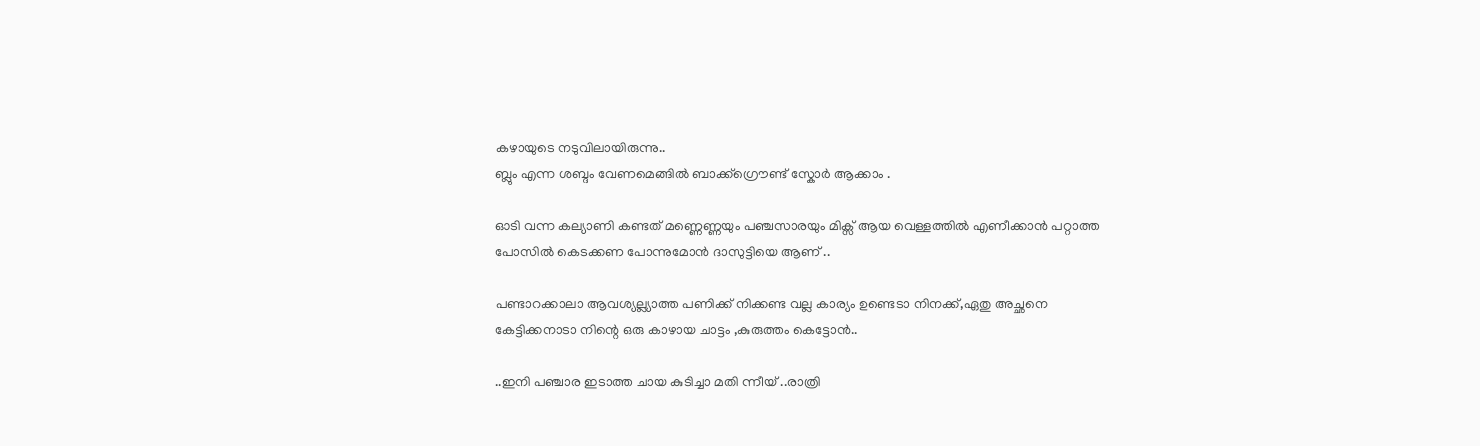കഴായുടെ നടുവിലായിരുന്നു..
ബ്ലും എന്ന ശബ്ദം വേണമെങ്ങില്‍ ബാക്ക്ഗ്രൌണ്ട് സ്കോര്‍ ആക്കാം .

ഓടി വന്ന കല്യാണി കണ്ടത്‌ മണ്ണെണ്ണയും പഞ്ചസാരയും മിക്സ്‌ ആയ വെള്ളത്തില്‍ എണീക്കാന്‍ പറ്റാത്ത പോസില്‍ കെടക്കണ പോന്നുമോന്‍ ദാസുട്ടിയെ ആണ് ..

പണ്ടാറക്കാലാ ആവശ്യല്ല്യാത്ത പണിക്ക് നിക്കണ്ട വല്ല കാര്യം ഉണ്ടെടാ നിനക്ക്,ഏതു അച്ഛനെ കേട്ടിക്കനാടാ നിന്റെ ഒരു കാഴായ ചാട്ടം ,കുരുത്തം കെട്ടോന്‍..

..ഇനി പഞ്ചാര ഇടാത്ത ചായ കുടിച്ചാ മതി ന്നീയ്‌ ..രാത്രി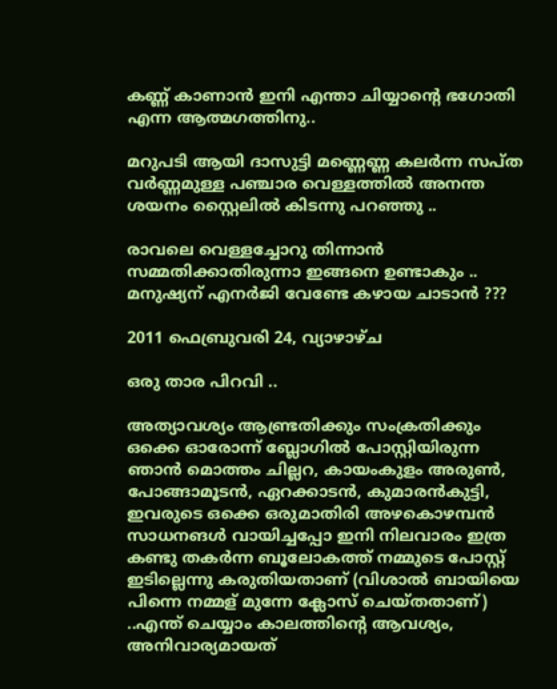കണ്ണ് കാണാന്‍ ഇനി എന്താ ചിയ്യാന്റെ ഭഗോതി എന്ന ആത്മഗത്തിനു..

മറുപടി ആയി ദാസുട്ടി മണ്ണെണ്ണ കലര്‍ന്ന സപ്ത വര്‍ണ്ണമുള്ള പഞ്ചാര വെള്ളത്തില്‍ അനന്ത ശയനം സ്റ്റൈലില്‍ കിടന്നു പറഞ്ഞു ..

രാവലെ വെള്ളച്ചോറു തിന്നാന്‍ സമ്മതിക്കാതിരുന്നാ ഇങ്ങനെ ഉണ്ടാകും ..
മനുഷ്യന് എനര്‍ജി വേണ്ടേ കഴായ ചാടാന്‍ ???

2011 ഫെബ്രുവരി 24, വ്യാഴാഴ്‌ച

ഒരു താര പിറവി ..

അത്യാവശ്യം ആണ്ട്രതിക്കും സംക്രതിക്കും ഒക്കെ ഓരോന്ന് ബ്ലോഗില്‍ പോസ്റ്റിയിരുന്ന ഞാന്‍ മൊത്തം ചില്ലറ, കായംകുളം അരുണ്‍, പോങ്ങാമൂടന്‍, ഏറക്കാടന്‍, കുമാരന്‍കുട്ടി, ഇവരുടെ ഒക്കെ ഒരുമാതിരി അഴകൊഴമ്പന്‍ സാധനങള്‍ വായിച്ചപ്പോ ഇനി നിലവാരം ഇത്ര കണ്ടു തകര്‍ന്ന ബൂലോകത്ത് നമ്മുടെ പോസ്റ്റ്‌ ഇടില്ലെന്നു കരുതിയതാണ് (വിശാല്‍ ബായിയെ പിന്നെ നമ്മള് മുന്നേ ക്ലോസ് ചെയ്തതാണ്) ..എന്ത് ചെയ്യാം കാലത്തിന്റെ ആവശ്യം, അനിവാര്യമായത്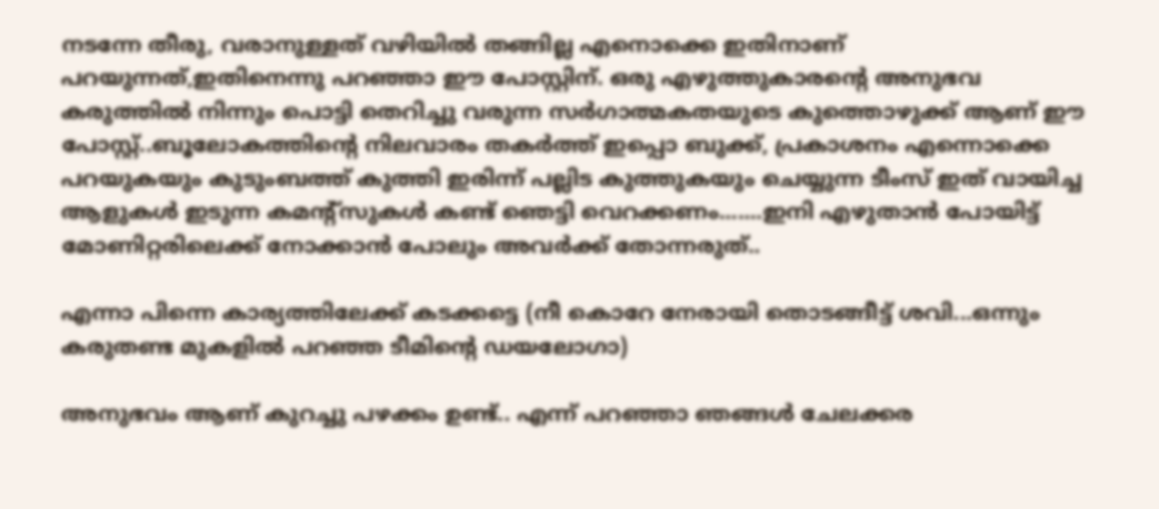നടന്നേ തീരു, വരാനുള്ളത് വഴിയില്‍ തങ്ങില്ല എനൊക്കെ ഇതിനാണ് പറയുന്നത്,ഇതിനെന്നു പറഞ്ഞാ ഈ പോസ്റ്റിന്. ഒരു എഴുത്തുകാരന്റെ അനുഭവ കരുത്തില്‍ നിന്നും പൊട്ടി തെറിച്ചു വരുന്ന സര്‍ഗാത്മകതയുടെ കുത്തൊഴുക്ക്‌ ആണ് ഈ പോസ്റ്റ്‌..ബൂലോകത്തിന്റെ നിലവാരം തകര്‍ത്ത് ഇപ്പൊ ബുക്ക്‌, പ്രകാശനം എന്നൊക്കെ പറയുകയും കുടുംബത്ത് കുത്തി ഇരിന്ന്‍ പല്ലിട കുത്തുകയും ചെയ്യുന്ന ടീംസ് ഇത് വായിച്ച ആളുകള്‍ ഇടുന്ന കമന്റ്സുകള്‍ കണ്ട് ഞെട്ടി വെറക്കണം.......ഇനി എഴുതാന്‍ പോയിട്ട് മോണിറ്റരിലെക്ക് നോക്കാന്‍ പോലും അവര്‍ക്ക്‌ തോന്നരുത്‌..

എന്നാ പിന്നെ കാര്യത്തിലേക്ക് കടക്കട്ടെ (നീ കൊറേ നേരായി തൊടങ്ങീട്ട് ശവി...ഒന്നും കരുതണ്ട മുകളില്‍ പറഞ്ഞ ടീമിന്റെ ഡയലോഗാ)

അനുഭവം ആണ് കുറച്ചു പഴക്കം ഉണ്ട്.. എന്ന് പറഞ്ഞാ ഞങ്ങള്‍ ചേലക്കര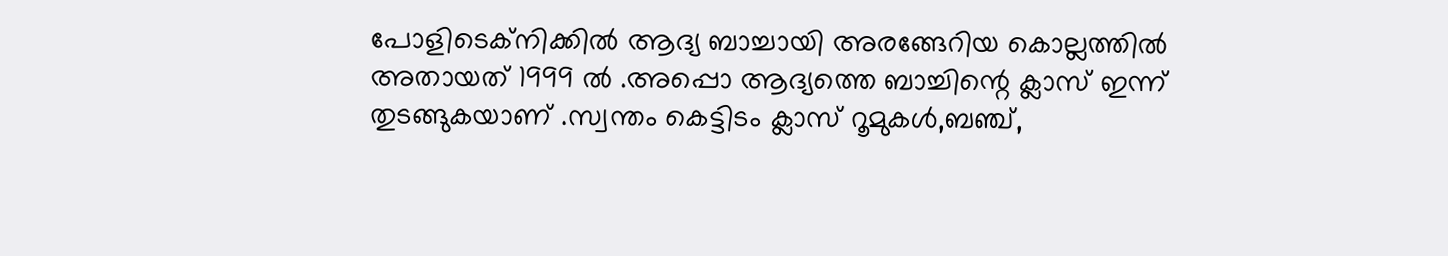പോളിടെക്നിക്കില്‍ ആദ്യ ബാച്ചായി അരങ്ങേറിയ കൊല്ലത്തില്‍ അതായത്‌ 1999 ല്‍ .അപ്പൊ ആദ്യത്തെ ബാച്ചിന്റെ ക്ലാസ് ഇന്ന് തുടങ്ങുകയാണ് .സ്വന്തം കെട്ടിടം ക്ലാസ് റൂമുകള്‍,ബഞ്ച്,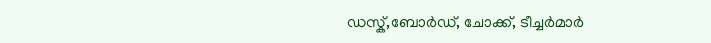ഡസ്ക്,ബോര്‍ഡ്‌, ചോക്ക്‌, ടീച്ചര്‍മാര്‍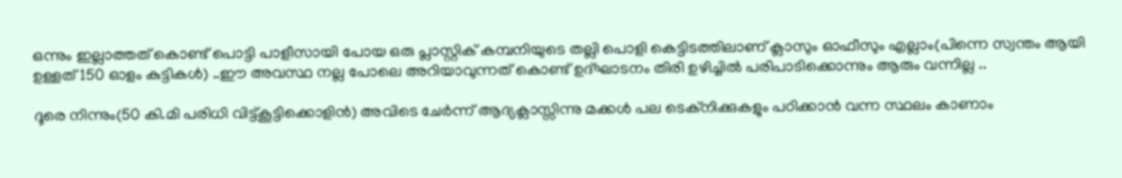ഒന്നും ഇല്ലാത്തത് കൊണ്ട് പൊട്ടി പാളീസായി പോയ ഒരു പ്ലാസ്റ്റിക് കമ്പനിയുടെ തല്ലി പൊളി കെട്ടിടത്തിലാണ് ക്ലാസും ഓഫീസും എല്ലാം(പിന്നെ സ്വന്തം ആയി ഉള്ളത് 150 ഓളം കുട്ടികള്‍) ..ഈ അവസ്ഥ നല്ല പോലെ അറിയാവുന്നത് കൊണ്ട് ഉദ്ഘാടനം തിരി ഉഴിച്ചില്‍ പരിപാടിക്കൊന്നും ആരും വന്നില്ല ..

ദൂരെ നിന്നും(50 കി.മി പരിധി വിട്ട്കൂട്ടിക്കൊളിന്‍) അവിടെ ചേര്‍ന്ന് ആദ്യക്ലാസ്സിന്നു മക്കള്‍ പല ടെക്നിക്കുകളും പഠിക്കാന്‍ വന്ന സ്ഥലം കാണാം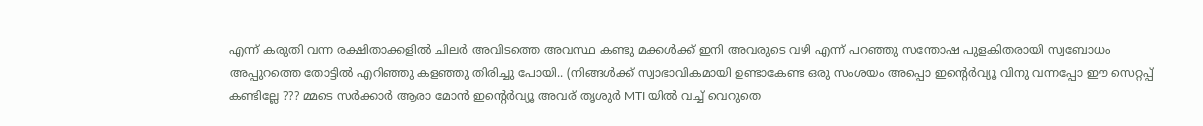എന്ന്‍ കരുതി വന്ന രക്ഷിതാക്കളില്‍ ചിലര്‍ അവിടത്തെ അവസ്ഥ കണ്ടു മക്കള്‍ക്ക് ഇനി അവരുടെ വഴി എന്ന് പറഞ്ഞു സന്തോഷ പുളകിതരായി സ്വബോധം അപ്പുറത്തെ തോട്ടില്‍ എറിഞ്ഞു കളഞ്ഞു തിരിച്ചു പോയി.. (നിങ്ങള്‍ക്ക്‌ സ്വാഭാവികമായി ഉണ്ടാകേണ്ട ഒരു സംശയം അപ്പൊ ഇന്റെര്‍വ്യൂ വിനു വന്നപ്പോ ഈ സെറ്റപ്പ് കണ്ടില്ലേ ??? മ്മടെ സര്‍ക്കാര്‍ ആരാ മോന്‍ ഇന്റെര്‍വ്യൂ അവര് തൃശുര്‍ MTI യില്‍ വച്ച് വെറുതെ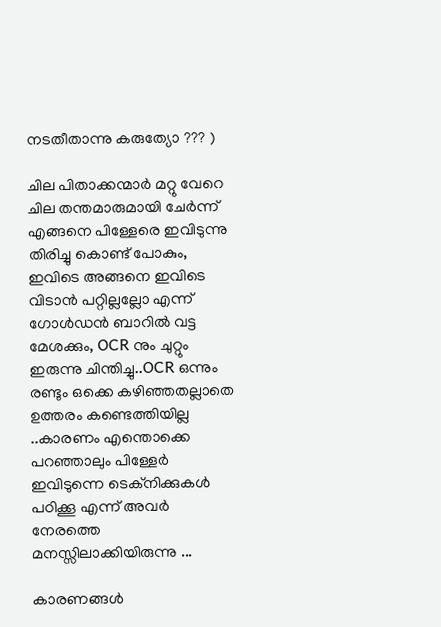നടതീതാന്നു കരുത്യോ ??? )

ചില പിതാക്കന്മാര്‍ മറ്റു വേറെ ചില തന്തമാരുമായി ചേര്‍ന്ന് എങ്ങനെ പിള്ളേരെ ഇവിടുന്നു തിരിച്ചു കൊണ്ട് പോകും, ഇവിടെ അങ്ങനെ ഇവിടെ വിടാന്‍ പറ്റില്ലല്ലോ എന്ന് ഗോള്‍ഡന്‍ ബാറില്‍ വട്ട മേശക്കും, OCR നും ചുറ്റും ഇരുന്നു ചിന്തിച്ചു..OCR ഒന്നും രണ്ടും ഒക്കെ കഴിഞ്ഞതല്ലാതെ ഉത്തരം കണ്ടെത്തിയില്ല ..കാരണം എന്തൊക്കെ പറഞ്ഞാലും പിള്ളേര്‍ ഇവിടുന്നെ ടെക്നിക്കുകള്‍ പഠിക്കൂ എന്ന് അവര്‍ നേരത്തെ മനസ്സിലാക്കിയിരുന്നു ...

കാരണങ്ങള്‍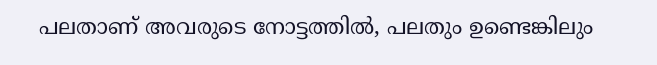പലതാണ് അവരുടെ നോട്ടത്തില്‍, പലതും ഉണ്ടെങ്കിലും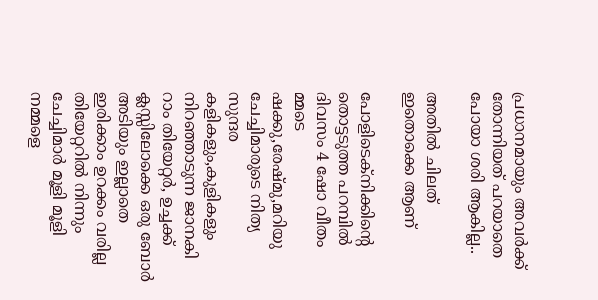പ്രധാനമായും അവര്‍ക്ക്‌ തോന്നിയത്‌ പറയാതെ പോയാ ശരി ആകില്ല..

അതില്‍ ചിലത് ഇതൊക്കെ ആണ്

പോളിടെക്നിക്കിന്റെ തൊട്ടടുത്ത പറമ്പില്‍ ദിവസം 4 ഷോ വീതം മ്മടെ ഷക്കു,രേഷ്മു,മറിയു ചേച്ചിമാരുടെ നിത്യ സുന്ദര കളികളും,കുളികളും നിറഞ്ഞാടുന്ന ജാനകി റാം തിയേറ്റര്‍, ഉച്ചക്ക് ക്ലസ്സിലോക്കെ ഒരു ബോര്‍ അടിയും ഇല്ലാതെ ഇരിക്കാം ഉറക്കം വരില്ല തിയേറ്ററില്‍ നിന്നും ചേച്ചിമാര്‍ മൂളി മൂളി നമ്മളെ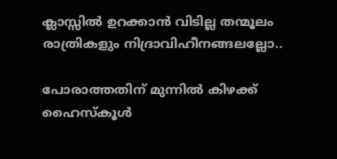ക്ലാസ്സില്‍ ഉറക്കാന്‍ വിടില്ല തന്മൂലം രാത്രികളും നിദ്രാവിഹീനങ്ങലല്ലോ..

പോരാത്തതിന് മുന്നില്‍ കിഴക്ക്‌ ഹൈസ്കൂള്‍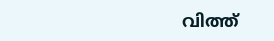വിത്ത്‌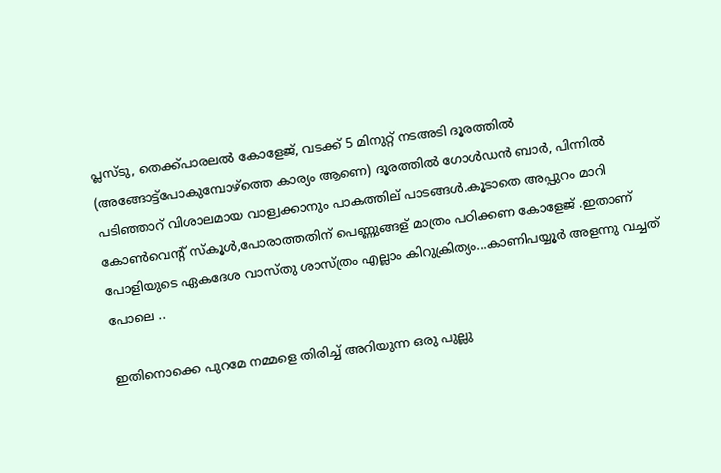പ്ലസ്‌ടു, തെക്ക്‌പാരലല്‍ കോളേജ്‌, വടക്ക്‌ 5 മിനുറ്റ് നടഅടി ദൂരത്തില്‍ (അങ്ങോട്ട്‌പോകുമ്പോഴ്ത്തെ കാര്യം ആണെ) ദൂരത്തില്‍ ഗോള്‍ഡന്‍ ബാര്‍, പിന്നില്‍ പടിഞ്ഞാറ് വിശാലമായ വാള്വക്കാനും പാകത്തില് പാടങ്ങള്‍.കൂടാതെ അപ്പുറം മാറി കോണ്‍വെന്റ് സ്കൂള്‍,പോരാത്തതിന് പെണ്ണുങ്ങള് മാത്രം പഠിക്കണ കോളേജ്‌ .ഇതാണ് പോളിയുടെ ഏകദേശ വാസ്തു ശാസ്ത്രം എല്ലാം കിറുക്രിത്യം...കാണിപയ്യൂര്‍ അളന്നു വച്ചത് പോലെ ..

ഇതിനൊക്കെ പുറമേ നമ്മളെ തിരിച്ച് അറിയുന്ന ഒരു പുല്ലു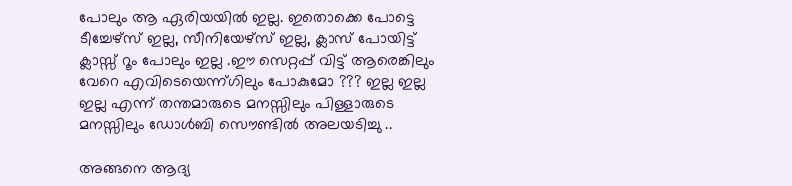പോലും ആ ഏരിയയില്‍ ഇല്ല. ഇതൊക്കെ പോട്ടെ ടീച്ചേഴ്സ്‌ ഇല്ല, സീനിയേഴ്സ് ഇല്ല, ക്ലാസ്‌ പോയിട്ട് ക്ലാസ്സ്‌ റൂം പോലും ഇല്ല .ഈ സെറ്റപ്പ് വിട്ട് ആരെങ്കിലും വേറെ എവിടെയെന്ന്ഗിലും പോകുമോ ??? ഇല്ല ഇല്ല ഇല്ല എന്ന് തന്തമാരുടെ മനസ്സിലും പിള്ളാരുടെ മനസ്സിലും ഡോള്‍ബി സൌണ്ടില്‍ അലയടിച്ചു ..

അങ്ങനെ ആദ്യ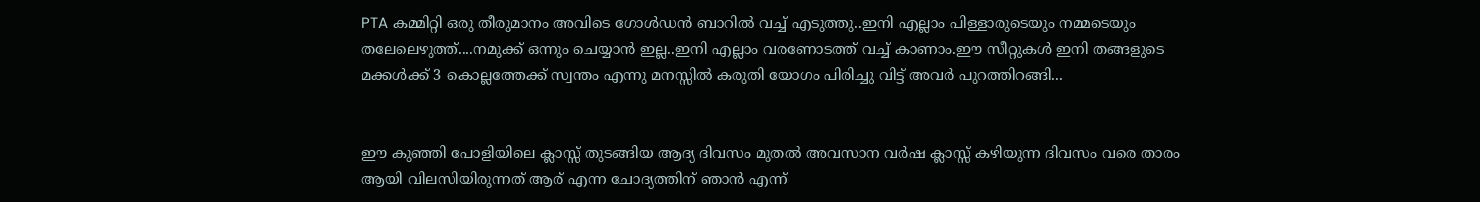PTA കമ്മിറ്റി ഒരു തീരുമാനം അവിടെ ഗോള്‍ഡന്‍ ബാറില്‍ വച്ച് എടുത്തു..ഇനി എല്ലാം പിള്ളാരുടെയും നമ്മടെയും തലേലെഴുത്ത്....നമുക്ക്‌ ഒന്നും ചെയ്യാന്‍ ഇല്ല..ഇനി എല്ലാം വരണോടത്ത് വച്ച് കാണാം.ഈ സീറ്റുകള്‍ ഇനി തങ്ങളുടെ മക്കള്‍ക്ക് 3 കൊല്ലത്തേക്ക് സ്വന്തം എന്നു മനസ്സില്‍ കരുതി യോഗം പിരിച്ചു വിട്ട് അവര്‍ പുറത്തിറങ്ങി...


ഈ കുഞ്ഞി പോളിയിലെ ക്ലാസ്സ്‌ തുടങ്ങിയ ആദ്യ ദിവസം മുതല്‍ അവസാന വര്‍ഷ ക്ലാസ്സ്‌ കഴിയുന്ന ദിവസം വരെ താരം ആയി വിലസിയിരുന്നത് ആര് എന്ന ചോദ്യത്തിന് ഞാന്‍ എന്ന്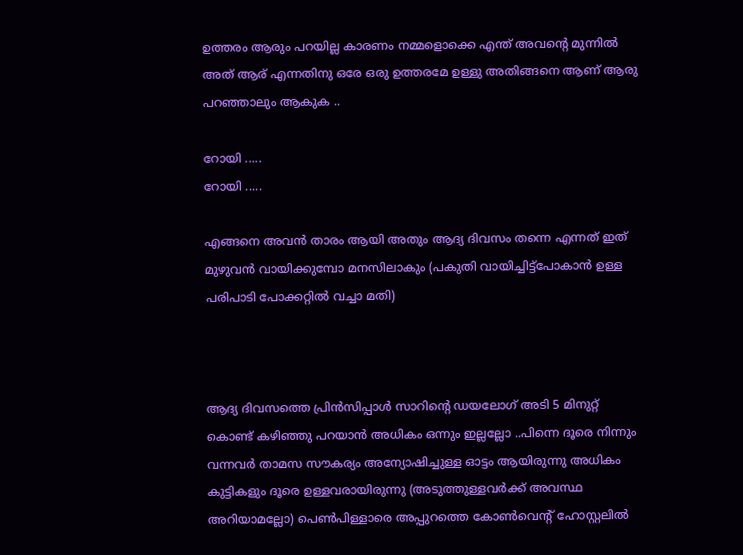ഉത്തരം ആരും പറയില്ല കാരണം നമ്മളൊക്കെ എന്ത് അവന്റെ മുന്നില്‍ അത് ആര് എന്നതിനു ഒരേ ഒരു ഉത്തരമേ ഉള്ളു അതിങ്ങനെ ആണ് ആരു പറഞ്ഞാലും ആകുക ..

റോയി .....
റോയി .....

എങ്ങനെ അവന്‍ താരം ആയി അതും ആദ്യ ദിവസം തന്നെ എന്നത് ഇത് മുഴുവന്‍ വായിക്കുമ്പോ മനസിലാകും (പകുതി വായിച്ചിട്ട്പോകാന്‍ ഉള്ള പരിപാടി പോക്കറ്റില്‍ വച്ചാ മതി)



ആദ്യ ദിവസത്തെ പ്രിന്‍സിപ്പാള്‍ സാറിന്റെ ഡയലോഗ് അടി 5 മിനുറ്റ് കൊണ്ട് കഴിഞ്ഞു പറയാന്‍ അധികം ഒന്നും ഇല്ലല്ലോ ..പിന്നെ ദൂരെ നിന്നും വന്നവര്‍ താമസ സൗകര്യം അന്യോഷിച്ചുള്ള ഓട്ടം ആയിരുന്നു അധികം കുട്ടികളും ദൂരെ ഉള്ളവരായിരുന്നു (അടുത്തുള്ളവര്‍ക്ക് അവസ്ഥ അറിയാമല്ലോ) പെണ്‍പിള്ളാരെ അപ്പുറത്തെ കോണ്‍വെന്റ് ഹോസ്റ്റലില്‍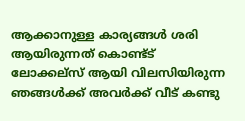ആക്കാനുള്ള കാര്യങ്ങള്‍ ശരി ആയിരുന്നത് കൊണ്ട്ട് ലോക്കല്സ് ആയി വിലസിയിരുന്ന ഞങ്ങള്‍ക്ക്‌ അവര്‍ക്ക്‌ വീട് കണ്ടു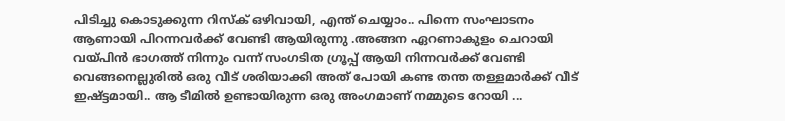പിടിച്ചു കൊടുക്കുന്ന റിസ്ക്‌ ഒഴിവായി, എന്ത് ചെയ്യാം.. പിന്നെ സംഘാടനം ആണായി പിറന്നവര്‍ക്ക് വേണ്ടി ആയിരുന്നു .അങ്ങന ഏറണാകുളം ചെറായി വയ്പിന്‍ ഭാഗത്ത്‌ നിന്നും വന്ന്‍ സംഗടിത ഗ്രൂപ്പ്‌ ആയി നിന്നവര്‍ക്ക് വേണ്ടി വെങ്ങനെല്ലുരില്‍ ഒരു വീട് ശരിയാക്കി അത്‌ പോയി കണ്ട തന്ത തള്ളമാര്‍ക്ക് വീട് ഇഷ്ട്ടമായി.. ആ ടീമില്‍ ഉണ്ടായിരുന്ന ഒരു അംഗമാണ് നമ്മുടെ റോയി ...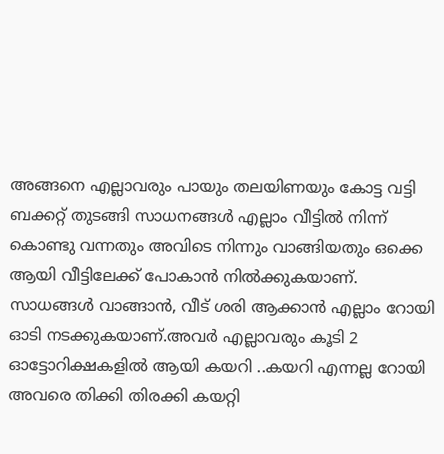അങ്ങനെ എല്ലാവരും പായും തലയിണയും കോട്ട വട്ടി ബക്കറ്റ് തുടങ്ങി സാധനങ്ങള്‍ എല്ലാം വീട്ടില്‍ നിന്ന് കൊണ്ടു വന്നതും അവിടെ നിന്നും വാങ്ങിയതും ഒക്കെ ആയി വീട്ടിലേക്ക്‌ പോകാന്‍ നില്‍ക്കുകയാണ്. സാധങ്ങള്‍ വാങ്ങാന്‍, വീട് ശരി ആക്കാന്‍ എല്ലാം റോയി ഓടി നടക്കുകയാണ്.അവര്‍ എല്ലാവരും കൂടി 2 ഓട്ടോറിക്ഷകളില്‍ ആയി കയറി ..കയറി എന്നല്ല റോയി അവരെ തിക്കി തിരക്കി കയറ്റി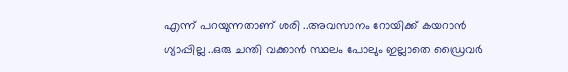എന്ന് പറയുന്നതാണ് ശരി ..അവസാനം റോയിക്ക് കയറാന്‍ ഗ്യാപ്പില്ല ..ഒരു ചന്തി വക്കാന്‍ സ്ഥലം പോലും ഇല്ലാതെ ഡ്രൈവര്‍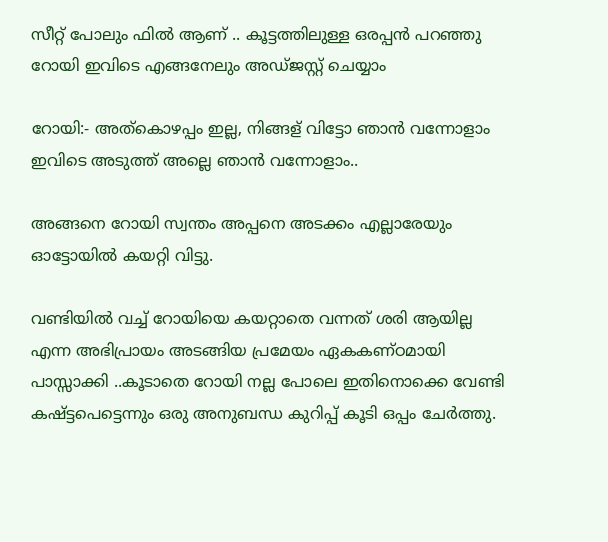സീറ്റ് പോലും ഫില്‍ ആണ് .. കൂട്ടത്തിലുള്ള ഒരപ്പന്‍ പറഞ്ഞു റോയി ഇവിടെ എങ്ങനേലും അഡ്ജസ്റ്റ്‌ ചെയ്യാം

റോയി:- അത്കൊഴപ്പം ഇല്ല, നിങ്ങള് വിട്ടോ ഞാന്‍ വന്നോളാം ഇവിടെ അടുത്ത് അല്ലെ ഞാന്‍ വന്നോളാം..

അങ്ങനെ റോയി സ്വന്തം അപ്പനെ അടക്കം എല്ലാരേയും ഓട്ടോയില്‍ കയറ്റി വിട്ടു.

വണ്ടിയില്‍ വച്ച് റോയിയെ കയറ്റാതെ വന്നത് ശരി ആയില്ല എന്ന അഭിപ്രായം അടങ്ങിയ പ്രമേയം ഏകകണ്ഠമായി പാസ്സാക്കി ..കൂടാതെ റോയി നല്ല പോലെ ഇതിനൊക്കെ വേണ്ടി കഷ്ട്ടപെട്ടെന്നും ഒരു അനുബന്ധ കുറിപ്പ് കൂടി ഒപ്പം ചേര്‍ത്തു.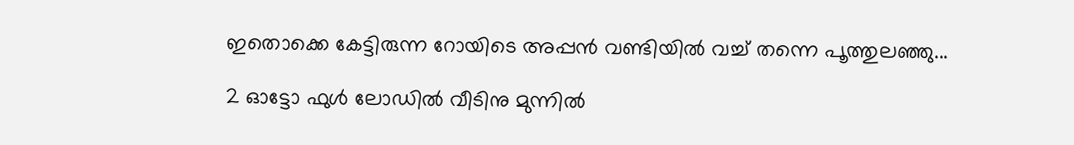ഇതൊക്കെ കേട്ടിരുന്ന റോയിടെ അപ്പന്‍ വണ്ടിയില്‍ വച്ച് തന്നെ പൂത്തുലഞ്ഞു...

2 ഓട്ടോ ഫുള്‍ ലോഡില്‍ വീടിനു മുന്നില്‍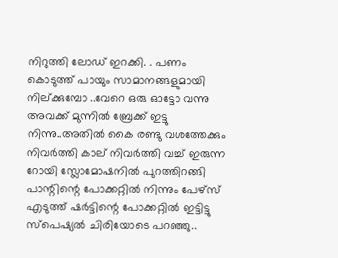നിറുത്തി ലോഡ്‌ ഇറക്കി. . പണം കൊടുത്ത്‌ പായും സാമാനങ്ങളുമായി നില്ക്കുമ്പോ ..വേറെ ഒരു ഓട്ടോ വന്നു അവക്ക് മുന്നില്‍ ബ്രേക്ക്‌ ഇട്ടു നിന്നു..അതില്‍ കൈ രണ്ടു വശത്തേക്കും നിവര്‍ത്തി കാല് നിവര്‍ത്തി വച്ച് ഇരുന്ന റോയി സ്ലോമോഷനില്‍ പുറത്തിറങ്ങി പാന്റിന്റെ പോക്കറ്റില്‍ നിന്നും പേഴ്സ് എടുത്ത് ഷര്‍ട്ടിന്റെ പോക്കറ്റില്‍ ഇട്ടിട്ടു സ്പെഷ്യല്‍ ചിരിയോടെ പറഞ്ഞു..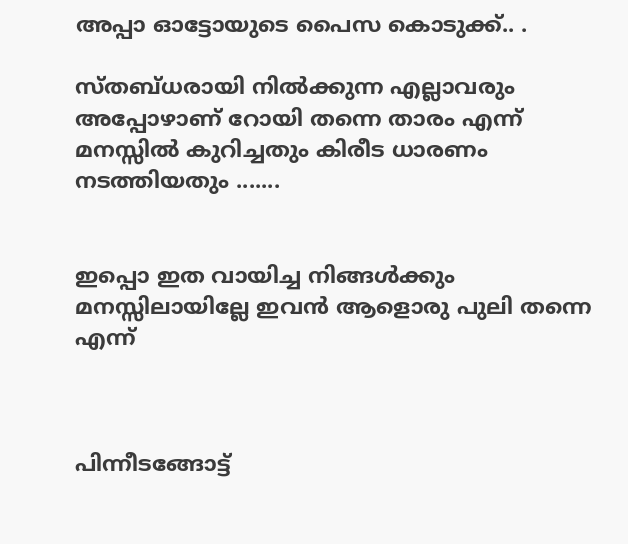അപ്പാ ഓട്ടോയുടെ പൈസ കൊടുക്ക്‌.. .

സ്തബ്ധരായി നില്‍ക്കുന്ന എല്ലാവരും അപ്പോഴാണ്‌ റോയി തന്നെ താരം എന്ന് മനസ്സില്‍ കുറിച്ചതും കിരീട ധാരണം നടത്തിയതും .......


ഇപ്പൊ ഇത വായിച്ച നിങ്ങള്‍ക്കും മനസ്സിലായില്ലേ ഇവന്‍ ആളൊരു പുലി തന്നെ എന്ന്



പിന്നീടങ്ങോട്ട്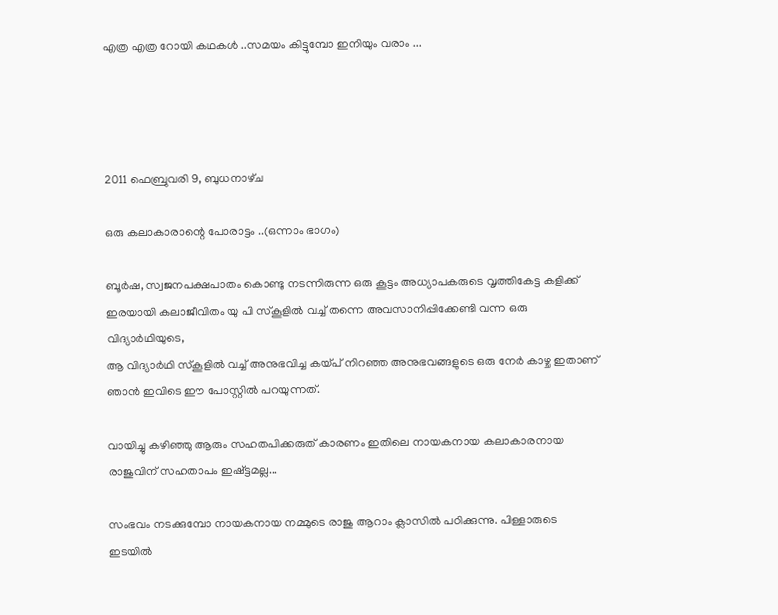എത്ര എത്ര റോയി കഥകള്‍ ..സമയം കിട്ടുമ്പോ ഇനിയും വരാം ...




2011 ഫെബ്രുവരി 9, ബുധനാഴ്‌ച

ഒരു കലാകാരാന്റെ പോരാട്ടം ..(ഒന്നാം ഭാഗം)

ബൂര്‍ഷ, സ്വജനപക്ഷപാതം കൊണ്ടു നടന്നിരുന്ന ഒരു കൂട്ടം അധ്യാപകരുടെ വൃത്തികേട്ട കളിക്ക് ഇരയായി കലാജീവിതം യു പി സ്കൂളില്‍ വച്ച് തന്നെ അവസാനിപ്പിക്കേണ്ടി വന്ന ഒരു വിദ്യാര്‍ഥിയുടെ,
ആ വിദ്യാര്‍ഥി സ്കൂളില്‍ വച്ച് അനുഭവിച്ച കയ്പ് നിറഞ്ഞ അനുഭവങ്ങളുടെ ഒരു നേര്‍ കാഴ്ച ഇതാണ് ഞാന്‍ ഇവിടെ ഈ പോസ്റ്റില്‍ പറയുന്നത്.

വായിച്ചു കഴിഞ്ഞു ആരും സഹതപിക്കരുത് കാരണം ഇതിലെ നായകനായ കലാകാരനായ രാജുവിന് സഹതാപം ഇഷ്ട്ടമല്ല...

സംഭവം നടക്കുമ്പോ നായകനായ നമ്മുടെ രാജു ആറാം ക്ലാസില്‍ പഠിക്കുന്നു. പിള്ളാരുടെ ഇടയില്‍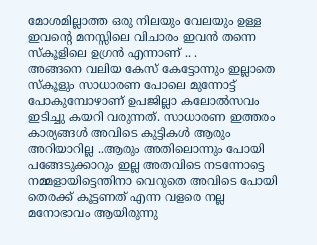മോശമില്ലാത്ത ഒരു നിലയും വേലയും ഉള്ള ഇവന്‍റെ മനസ്സിലെ വിചാരം ഇവന്‍ തന്നെ സ്കൂളിലെ ഉഗ്രന്‍ എന്നാണ് .. .
അങ്ങനെ വലിയ കേസ്‌ കേട്ടോന്നും ഇല്ലാതെ സ്കൂളും സാധാരണ പോലെ മുന്നോട്ട് പോകുമ്പോഴാണ് ഉപജില്ലാ കലോല്‍സവം ഇടിച്ചു കയറി വരുന്നത്. സാധാരണ ഇത്തരം കാര്യങ്ങള്‍ അവിടെ കുട്ടികള്‍ ആരും അറിയാറില്ല ..ആരും അതിലൊന്നും പോയി പങ്ങേടുക്കാറും ഇല്ല അതവിടെ നടന്നോട്ടെ നമ്മളായിട്ടെന്തിനാ വെറുതെ അവിടെ പോയി തെരക്ക് കൂട്ടണത് എന്ന വളരെ നല്ല മനോഭാവം ആയിരുന്നു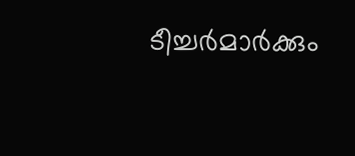ടീച്ചര്‍മാര്‍ക്കും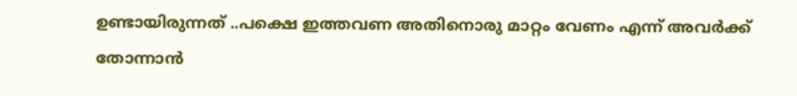ഉണ്ടായിരുന്നത് ..പക്ഷെ ഇത്തവണ അതിനൊരു മാറ്റം വേണം എന്ന് അവര്‍ക്ക്‌ തോന്നാന്‍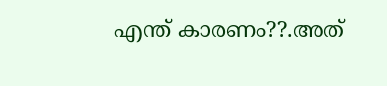എന്ത് കാരണം??.അത്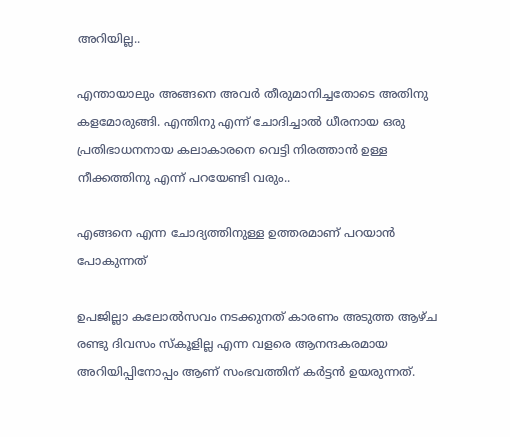അറിയില്ല..

എന്തായാലും അങ്ങനെ അവര്‍ തീരുമാനിച്ചതോടെ അതിനു കളമോരുങ്ങി. എന്തിനു എന്ന് ചോദിച്ചാല്‍ ധീരനായ ഒരു പ്രതിഭാധനനായ കലാകാരനെ വെട്ടി നിരത്താന്‍ ഉള്ള നീക്കത്തിനു എന്ന് പറയേണ്ടി വരും..

എങ്ങനെ എന്ന ചോദ്യത്തിനുള്ള ഉത്തരമാണ് പറയാന്‍ പോകുന്നത്

ഉപജില്ലാ കലോല്‍സവം നടക്കുനത് കാരണം അടുത്ത ആഴ്ച രണ്ടു ദിവസം സ്കൂളില്ല എന്ന വളരെ ആനന്ദകരമായ അറിയിപ്പിനോപ്പം ആണ് സംഭവത്തിന്‌ കര്‍ട്ടന്‍ ഉയരുന്നത്.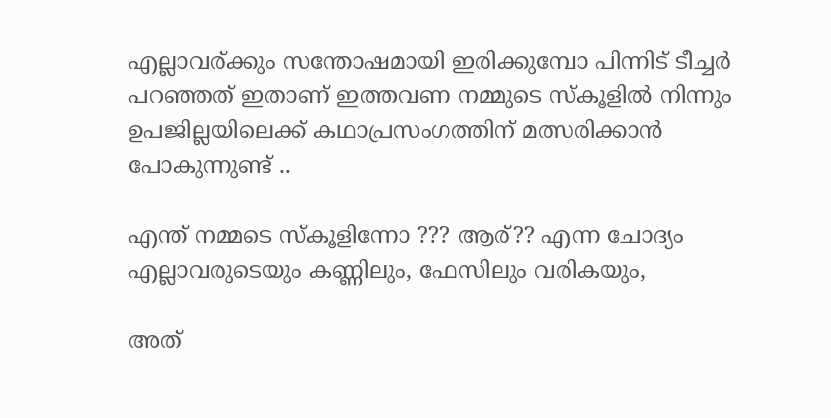എല്ലാവര്ക്കും സന്തോഷമായി ഇരിക്കുമ്പോ പിന്നിട് ടീച്ചര്‍ പറഞ്ഞത് ഇതാണ് ഇത്തവണ നമ്മുടെ സ്കൂളില്‍ നിന്നും ഉപജില്ലയിലെക്ക് കഥാപ്രസംഗത്തിന് മത്സരിക്കാന്‍ പോകുന്നുണ്ട് ..

എന്ത് നമ്മടെ സ്കൂളിന്നോ ??? ആര്?? എന്ന ചോദ്യം എല്ലാവരുടെയും കണ്ണിലും, ഫേസിലും വരികയും,

അത്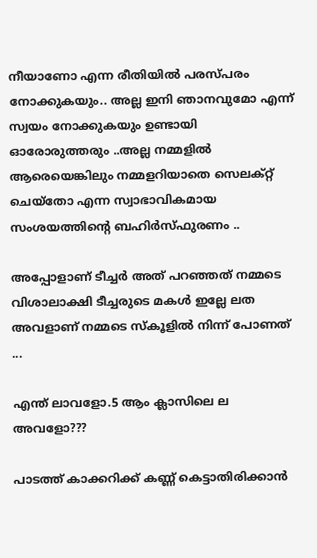നീയാണോ എന്ന രീതിയില്‍ പരസ്പരം നോക്കുകയും.. അല്ല ഇനി ഞാനവുമോ എന്ന് സ്വയം നോക്കുകയും ഉണ്ടായി ഓരോരുത്തരും ..അല്ല നമ്മളില്‍ ആരെയെങ്കിലും നമ്മളറിയാതെ സെലക്റ്റ്‌ ചെയ്തോ എന്ന സ്വാഭാവികമായ സംശയത്തിന്റെ ബഹിര്‍സ്ഫുരണം ..

അപ്പോളാണ് ടീച്ചര്‍ അത് പറഞ്ഞത്‌ നമ്മടെ വിശാലാക്ഷി ടീച്ചരുടെ മകള്‍ ഇല്ലേ ലത അവളാണ് നമ്മടെ സ്കൂളില്‍ നിന്ന് പോണത്‌ ...

എന്ത് ലാവളോ.5 ആം ക്ലാസിലെ ല അവളോ???

പാടത്ത്‌ കാക്കറിക്ക് കണ്ണ് കെട്ടാതിരിക്കാന്‍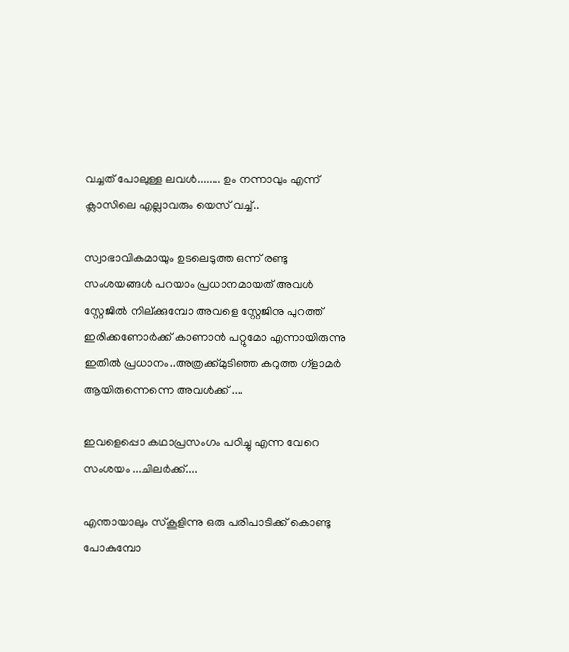വച്ചത് പോലുള്ള ലവള്‍........ ഉം നന്നാവും എന്ന് ക്ലാസിലെ എല്ലാവരും യെസ് വച്ച്..

സ്വാഭാവികമായും ഉടലെടുത്ത ഒന്ന് രണ്ടു സംശയങ്ങള്‍ പറയാം പ്രധാനമായത്‌ അവള്‍ സ്റ്റേജില്‍ നില്ക്കുമ്പോ അവളെ സ്റ്റേജിനു പുറത്ത്‌ ഇരിക്കണോര്‍ക്ക് കാണാന്‍ പറ്റുമോ എന്നായിരുന്നു ഇതില്‍ പ്രധാനം..അത്രക്ക്മുടിഞ്ഞ കറുത്ത ഗ്ളാമര്‍ ആയിരുന്നെന്നെ അവള്‍ക്ക് ....

ഇവളെപ്പൊ കഥാപ്രസംഗം പഠിച്ചു എന്ന വേറെ സംശയം ...ചിലര്‍ക്ക്....

എന്തായാലും സ്കൂളിന്നു ഒരു പരിപാടിക്ക് കൊണ്ടു പോകുമ്പോ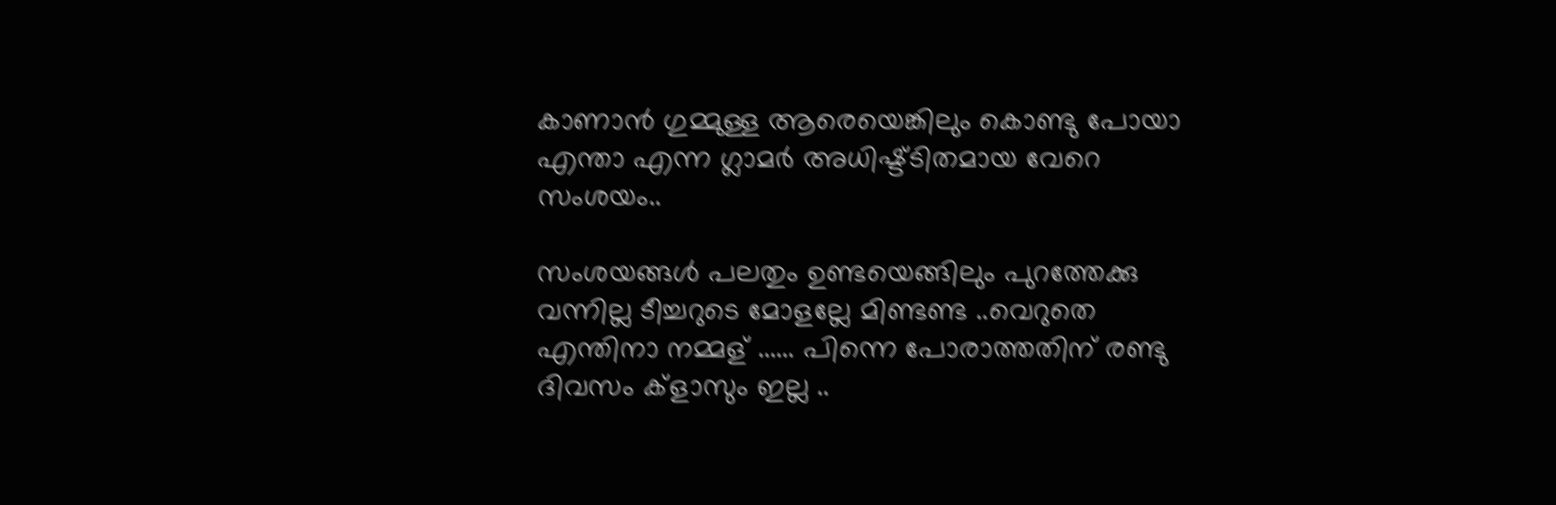കാണാന്‍ ഗുമ്മുള്ള ആരെയെങ്കിലും കൊണ്ടു പോയാ എന്താ എന്ന ഗ്ലാമര്‍ അധിഷ്ട്ടിതമായ വേറെ സംശയം..

സംശയങ്ങള്‍ പലതും ഉണ്ടയെങ്ങിലും പുറത്തേക്കു വന്നില്ല ടീച്ചറുടെ മോളല്ലേ മിണ്ടണ്ട ..വെറുതെ എന്തിനാ നമ്മള് ...... പിന്നെ പോരാത്തതിന് രണ്ടു ദിവസം ക്ളാസും ഇല്ല ..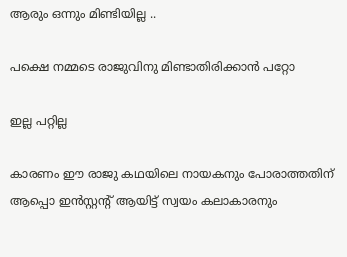ആരും ഒന്നും മിണ്ടിയില്ല ..

പക്ഷെ നമ്മടെ രാജുവിനു മിണ്ടാതിരിക്കാന്‍ പറ്റോ

ഇല്ല പറ്റില്ല

കാരണം ഈ രാജു കഥയിലെ നായകനും പോരാത്തതിന് ആപ്പൊ ഇന്‍സ്റ്റന്റ് ആയിട്ട് സ്വയം കലാകാരനും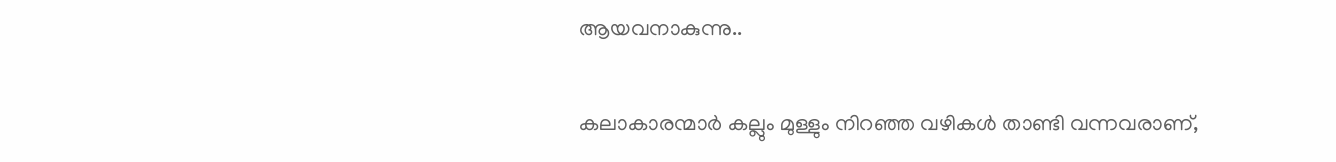ആയവനാകുന്നു..

കലാകാരന്മാര്‍ കല്ലും മുള്ളും നിറഞ്ഞ വഴികള്‍ താണ്ടി വന്നവരാണ്,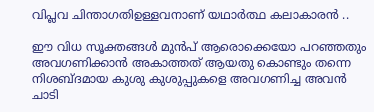വിപ്ലവ ചിന്താഗതിഉള്ളവനാണ് യഥാര്‍ത്ഥ കലാകാരന്‍ ..

ഈ വിധ സൂക്തങ്ങള്‍ മുന്‍പ്‌ ആരൊക്കെയോ പറഞ്ഞതും അവഗണിക്കാന്‍ അകാത്തത് ആയതു കൊണ്ടും തന്നെ നിശബ്ദമായ കുശു കുശുപ്പുകളെ അവഗണിച്ച അവന്‍ ചാടി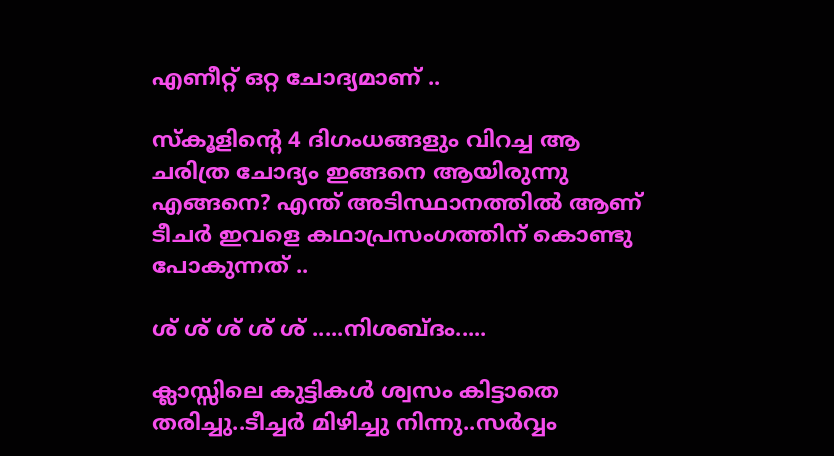എണീറ്റ് ഒറ്റ ചോദ്യമാണ് ..

സ്കൂളിന്റെ 4 ദിഗംധങ്ങളും വിറച്ച ആ ചരിത്ര ചോദ്യം ഇങ്ങനെ ആയിരുന്നു
എങ്ങനെ? എന്ത് അടിസ്ഥാനത്തില്‍ ആണ് ടീചര്‍ ഇവളെ കഥാപ്രസംഗത്തിന് കൊണ്ടു പോകുന്നത് ..

ശ് ശ് ശ് ശ് ശ് .....നിശബ്ദം.....

ക്ലാസ്സിലെ കുട്ടികള്‍ ശ്വസം കിട്ടാതെ തരിച്ചു..ടീച്ചര്‍ മിഴിച്ചു നിന്നു..സര്‍വ്വം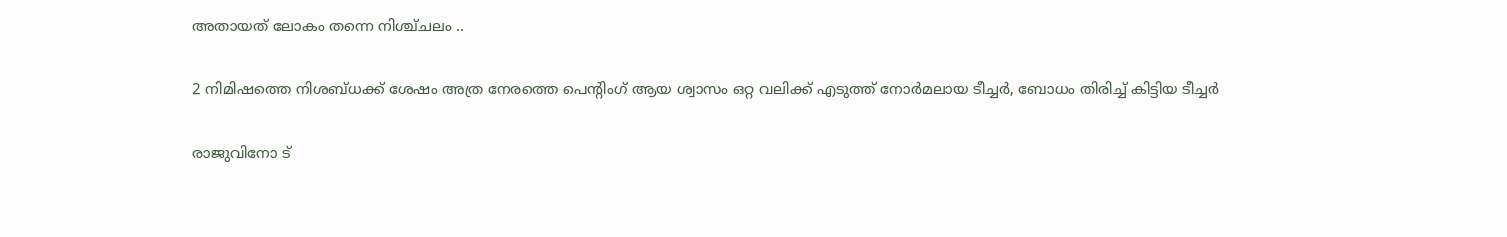അതായത്‌ ലോകം തന്നെ നിശ്ച്ചലം ..

2 നിമിഷത്തെ നിശബ്ധക്ക് ശേഷം അത്ര നേരത്തെ പെന്റിംഗ് ആയ ശ്വാസം ഒറ്റ വലിക്ക് എടുത്ത്‌ നോര്‍മലായ ടീച്ചര്‍, ബോധം തിരിച്ച് കിട്ടിയ ടീച്ചര്‍

രാജുവിനോ ട്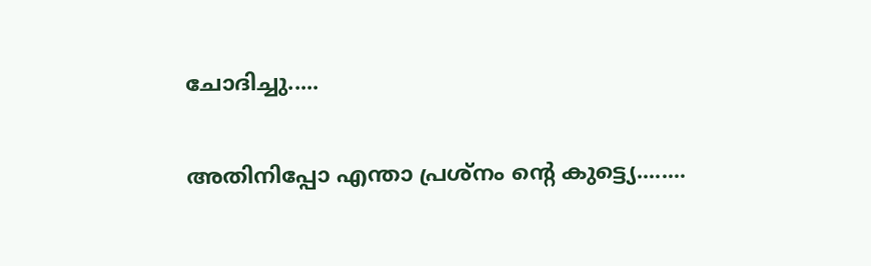ചോദിച്ചു.....

അതിനിപ്പോ എന്താ പ്രശ്നം ന്റെ കുട്ട്യെ........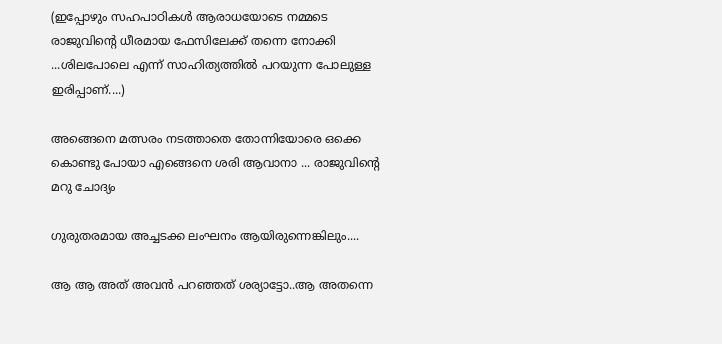(ഇപ്പോഴും സഹപാഠികള്‍ ആരാധയോടെ നമ്മടെ രാജുവിന്റെ ധീരമായ ഫേസിലേക്ക് തന്നെ നോക്കി ...ശിലപോലെ എന്ന് സാഹിത്യത്തില്‍ പറയുന്ന പോലുള്ള ഇരിപ്പാണ്....)

അങ്ങെനെ മത്സരം നടത്താതെ തോന്നിയോരെ ഒക്കെ കൊണ്ടു പോയാ എങ്ങെനെ ശരി ആവാനാ ... രാജുവിന്റെ മറു ചോദ്യം

ഗുരുതരമായ അച്ചടക്ക ലംഘനം ആയിരുന്നെങ്കിലും....

ആ ആ അത് അവന്‍ പറഞ്ഞത്‌ ശര്യാട്ടോ..ആ അതന്നെ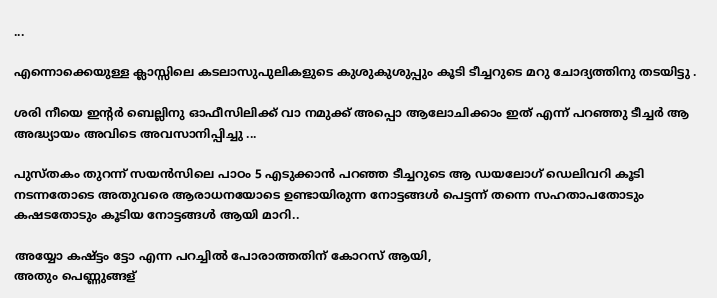...

എന്നൊക്കെയുള്ള ക്ലാസ്സിലെ കടലാസുപുലികളുടെ കുശുകുശുപ്പും കൂടി ടീച്ചറുടെ മറു ചോദ്യത്തിനു തടയിട്ടു .

ശരി നീയെ ഇന്റര്‍ ബെല്ലിനു ഓഫീസിലിക്ക് വാ നമുക്ക് അപ്പൊ ആലോചിക്കാം ഇത് എന്ന് പറഞ്ഞു ടീച്ചര്‍ ആ അദ്ധ്യായം അവിടെ അവസാനിപ്പിച്ചു ...

പുസ്തകം തുറന്ന്‍ സയന്‍സിലെ പാഠം 5 എടുക്കാന്‍ പറഞ്ഞ ടീച്ചറുടെ ആ ഡയലോഗ് ഡെലിവറി കൂടി നടന്നതോടെ അതുവരെ ആരാധനയോടെ ഉണ്ടായിരുന്ന നോട്ടങ്ങള്‍ പെട്ടന്ന് തന്നെ സഹതാപതോടും കഷടതോടും കൂടിയ നോട്ടങ്ങള്‍ ആയി മാറി..

അയ്യോ കഷ്ട്ടം ട്ടോ എന്ന പറച്ചില്‍ പോരാത്തതിന് കോറസ് ആയി,
അതും പെണ്ണുങ്ങള്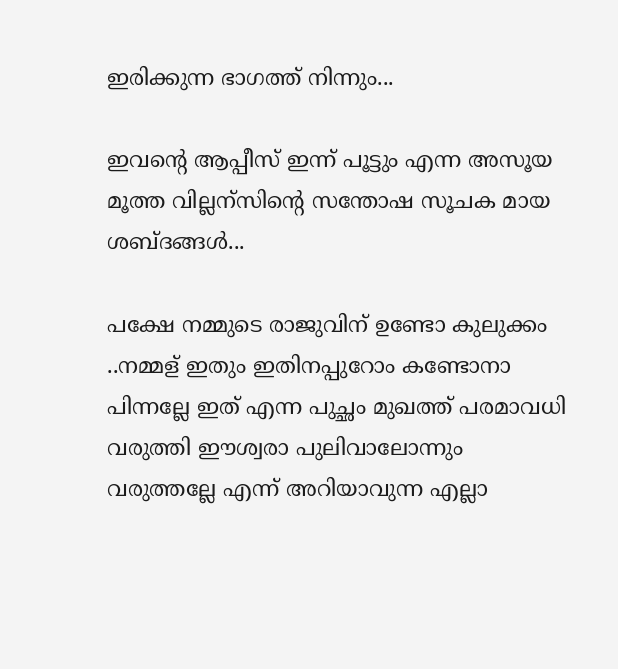ഇരിക്കുന്ന ഭാഗത്ത്‌ നിന്നും...

ഇവന്റെ ആപ്പീസ് ഇന്ന് പൂട്ടും എന്ന അസൂയ മൂത്ത വില്ലന്സിന്റെ സന്തോഷ സൂചക മായ ശബ്ദങ്ങള്‍...

പക്ഷേ നമ്മുടെ രാജുവിന് ഉണ്ടോ കുലുക്കം ..നമ്മള് ഇതും ഇതിനപ്പുറോം കണ്ടോനാ പിന്നല്ലേ ഇത് എന്ന പുച്ഛം മുഖത്ത് പരമാവധി വരുത്തി ഈശ്വരാ പുലിവാലോന്നും വരുത്തല്ലേ എന്ന് അറിയാവുന്ന എല്ലാ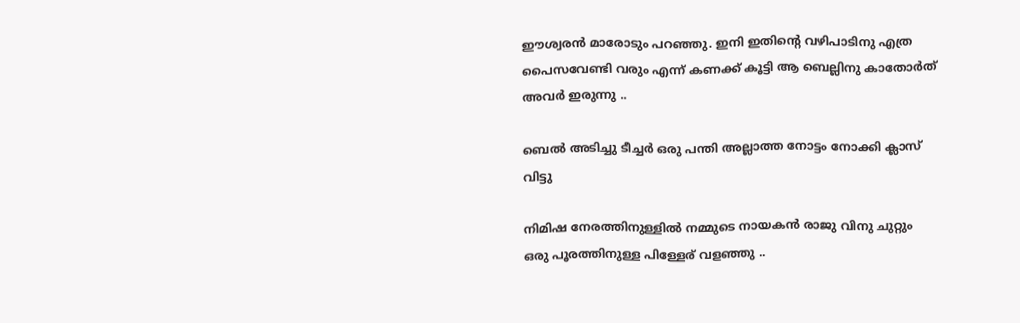ഈശ്വരന്‍ മാരോടും പറഞ്ഞു. ഇനി ഇതിന്റെ വഴിപാടിനു എത്ര പൈസവേണ്ടി വരും എന്ന് കണക്ക് കൂട്ടി ആ ബെല്ലിനു കാതോര്‍ത് അവര്‍ ഇരുന്നു ..

ബെല്‍ അടിച്ചു ടീച്ചര്‍ ഒരു പന്തി അല്ലാത്ത നോട്ടം നോക്കി ക്ലാസ്‌ വിട്ടു

നിമിഷ നേരത്തിനുള്ളില്‍ നമ്മുടെ നായകന്‍ രാജു വിനു ചുറ്റും ഒരു പൂരത്തിനുള്ള പിള്ളേര് വളഞ്ഞു ..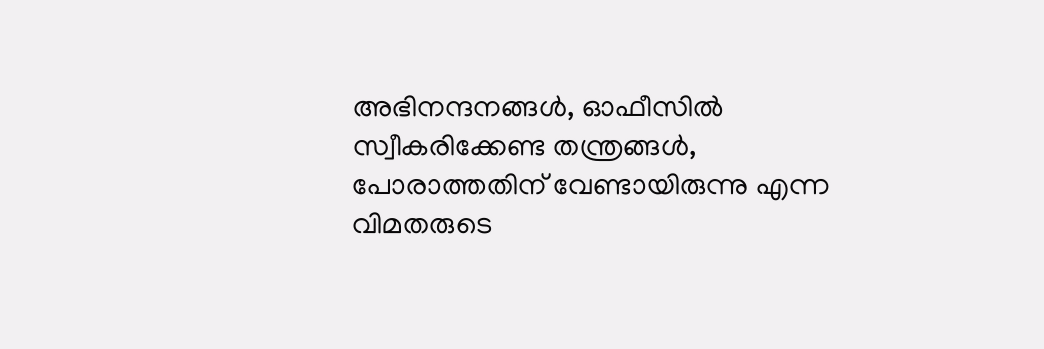അഭിനന്ദനങ്ങള്‍, ഓഫീസില്‍ സ്വീകരിക്കേണ്ട തന്ത്രങ്ങള്‍, പോരാത്തതിന് വേണ്ടായിരുന്നു എന്ന വിമതരുടെ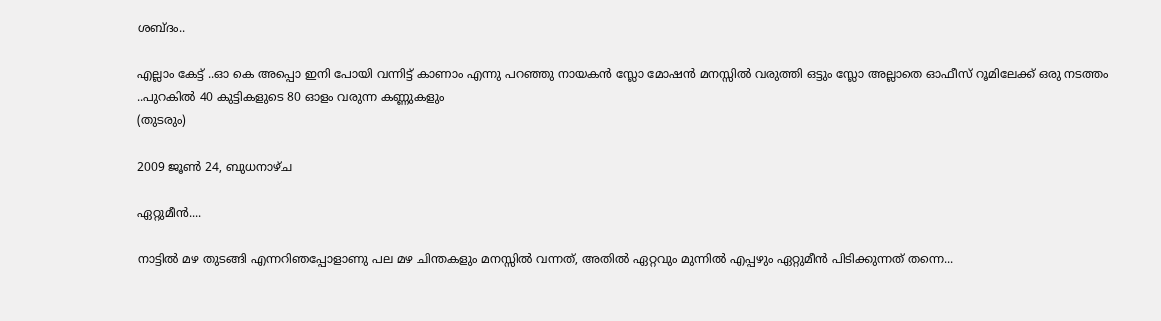ശബ്ദം..

എല്ലാം കേട്ട് ..ഓ കെ അപ്പൊ ഇനി പോയി വന്നിട്ട് കാണാം എന്നു പറഞ്ഞു നായകന്‍ സ്ലോ മോഷന്‍ മനസ്സില്‍ വരുത്തി ഒട്ടും സ്ലോ അല്ലാതെ ഓഫീസ്‌ റൂമിലേക്ക്‌ ഒരു നടത്തം ..പുറകില്‍ 40 കുട്ടികളുടെ 80 ഓളം വരുന്ന കണ്ണുകളും
(തുടരും)

2009 ജൂൺ 24, ബുധനാഴ്‌ച

ഏറ്റുമീൻ....

നാട്ടിൽ മഴ തുടങ്ങി എന്നറിഞപ്പോളാണു പല മഴ ചിന്തകളും മനസ്സിൽ വന്നത്, അതിൽ ഏറ്റവും മുന്നിൽ എപ്പഴും ഏറ്റുമീൻ പിടിക്കുന്നത് തന്നെ...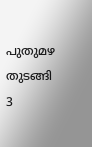പുതുമഴ തുടങ്ങി 3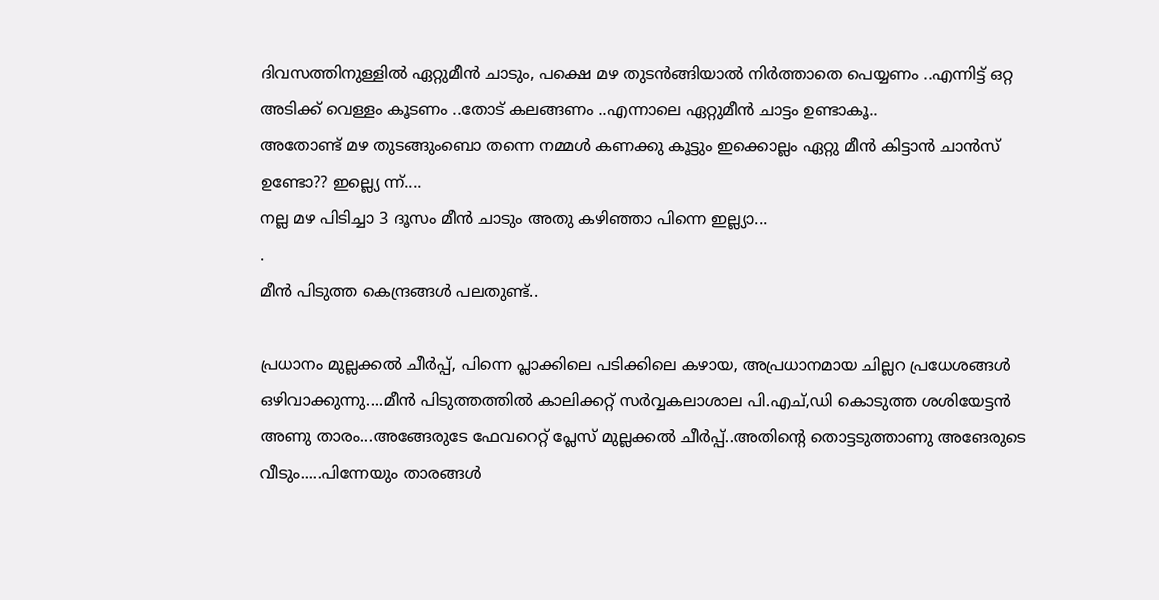ദിവസത്തിനുള്ളിൽ ഏറ്റുമീൻ ചാടും, പക്ഷെ മഴ തുടൻങ്ങിയാൽ നിർത്താതെ പെയ്യണം ..എന്നിട്ട് ഒറ്റ അടിക്ക് വെള്ളം കൂടണം ..തോട് കലങ്ങണം ..എന്നാലെ ഏറ്റുമീൻ ചാട്ടം ഉണ്ടാകൂ..
അതോണ്ട് മഴ തുടങ്ങുംബൊ തന്നെ നമ്മൾ കണക്കു കൂട്ടും ഇക്കൊല്ലം ഏറ്റു മീൻ കിട്ടാൻ ചാൻസ് ഉണ്ടോ?? ഇല്ല്യെ ന്ന്....
നല്ല മഴ പിടിച്ചാ 3 ദൂസം മീൻ ചാടും അതു കഴിഞ്ഞാ‍ പിന്നെ ഇല്ല്യാ...
.
മീൻ പിടുത്ത കെന്ദ്രങ്ങൾ പലതുണ്ട്..

പ്രധാനം മുല്ലക്കൽ ചീർപ്പ്, പിന്നെ പ്ലാക്കിലെ പടിക്കിലെ കഴായ, അപ്രധാനമായ ചില്ലറ പ്രധേശങ്ങൾ ഒഴിവാക്കുന്നു....മീൻ പിടുത്തത്തിൽ കാലിക്കറ്റ് സർവ്വകലാശാല പി.എച്,ഡി കൊടുത്ത ശശിയേട്ടൻ അണു താരം...അങ്ങേരുടേ ഫേവറെറ്റ് പ്ലേസ് മുല്ലക്കൽ ചീർപ്പ്..അതിന്റെ തൊട്ടടുത്താണു അങേരുടെ വീടും.....പിന്നേയും താരങ്ങൾ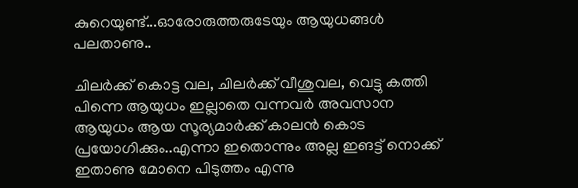കുറെയുണ്ട്...ഓരോരുത്തരുടേയും ആയുധങ്ങൾ പലതാണു..

ചിലർക്ക് കൊട്ട വല, ചിലർക്ക് വീശുവല, വെട്ടു കത്തി പിന്നെ ആയുധം ഇല്ലാതെ വന്നവർ അവസാന ആയുധം ആയ സൂര്യമാർക്ക് കാലൻ കൊട പ്രയോഗിക്കും..എന്നാ ഇതൊന്നും അല്ല ഇങട്ട് നൊക്ക് ഇതാണു മോനെ പിടുത്തം എന്നു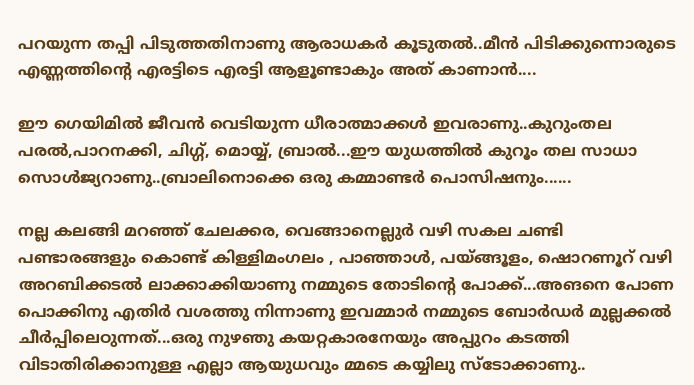പറയുന്ന തപ്പി പിടുത്തതിനാണു ആരാധകർ കൂടുതൽ..മീൻ പിടിക്കുന്നൊരുടെ എണ്ണത്തിന്റെ എരട്ടിടെ എരട്ടി ആളൂണ്ടാ‍കും അത് കാണാൻ....

ഈ ഗെയിമിൽ ജീവൻ വെടിയുന്ന ധീരാത്മാക്കൾ ഇവരാണു..കുറുംതല പരൽ,പാറനക്കി, ചിഗ്ഗ്, മൊയ്യ്, ബ്രാൽ...ഈ യുധത്തിൽ കുറൂം തല സാധാ സൊൾജ്യറാണു..ബ്രാലിനൊക്കെ ഒരു കമ്മാണ്ടർ പൊസിഷനും......

നല്ല കലങ്ങി മറഞ്ഞ് ചേലക്കര, വെങ്ങാനെല്ലുർ വഴി സകല ചണ്ടി പണ്ടാ‍രങ്ങളും കൊണ്ട് കിള്ളിമംഗലം , പാഞ്ഞാൾ, പയ്ങ്ങൂളം, ഷൊറണൂറ് വഴി അറബിക്കടൽ ലാക്കാക്കിയാണു നമ്മുടെ തോടിന്റെ പോക്ക്...അങനെ പോണ പൊക്കിനു എതിർ വശത്തു നിന്നാണു ഇവമ്മാർ നമ്മുടെ ബോർഡർ മുല്ലക്കൽ ചീർപ്പിലെഠുന്നത്...ഒരു നുഴഞു കയറ്റകാരനേയും അപ്പുറം കടത്തി വിടാതിരിക്കാനുള്ള എല്ലാ ആയുധവും മ്മടെ കയ്യിലു സ്ടോക്കാണു..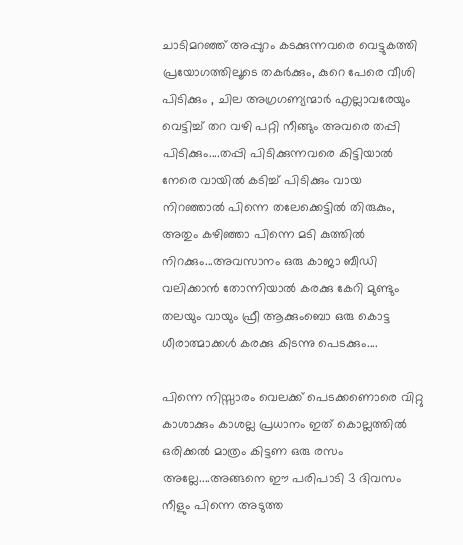ചാടിമറഞ്ഞ് അപ്പുറം കടക്കുന്നവരെ വെട്ടുകത്തി പ്രയോഗത്തിലൂടെ തകർക്കും, കുറെ പേരെ വീശി പിടിക്കും , ചില അഗ്രഗണ്യന്മാർ എല്ലാവരേയും വെട്ടിച്ച് തറ വഴി പറ്റി നീങ്ങും അവരെ തപ്പി പിടിക്കും....തപ്പി പിടിക്കുന്നവരെ കിട്ടിയാൽ നേരെ വായിൽ കടിച്ച് പിടിക്കും വായ നിറഞ്ഞാൽ പിന്നെ തലേക്കെട്ടിൽ തിരുകും, അതും കഴിഞ്ഞാ പിന്നെ മടി കുത്തിൽ നിറക്കും...അവസാനം ഒരു കാജാ ബീഡി വലിക്കാൻ തോന്നിയാൽ കരക്കു കേറി മുണ്ടും തലയും വായും ഫ്രീ ആക്കുംബൊ ഒരു കൊട്ട ധീരാത്മാക്കൾ കരക്കു കിടന്നു പെടക്കും....

പിന്നെ നിസ്സാരം വെലക്ക് പെടക്കണൊരെ വിറ്റു കാശാക്കും കാശല്ല പ്രധാനം ഇത് കൊല്ലത്തിൽ ഒരിക്കൽ മാത്രം കിട്ടണ ഒരു രസം അല്ലേ....അങ്ങനെ ഈ പരിപാടി 3 ദിവസം നീളും പിന്നെ അടുത്ത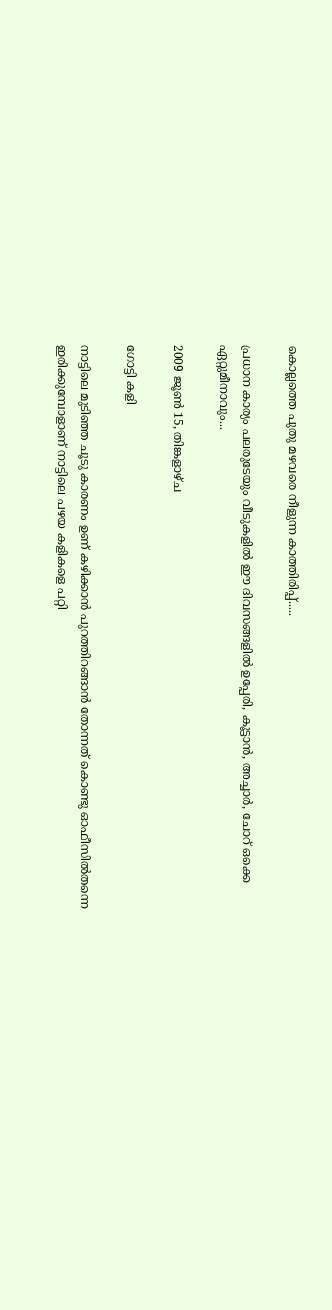കൊല്ലത്തെ പുതു മഴവരെ നീളുന്ന കാത്തിരിപ്പ്.....

പ്രധാന കാര്യം പലരുടേയും വീടുകളിൽ ഈ ദിവസങ്ങളിൽ ഉപ്പേരി, കൂട്ടാൻ, അച്ചാർ, ചോറ് ഒക്കെ ഏറ്റുമീനാവും...

2009 ജൂൺ 15, തിങ്കളാഴ്‌ച

ഗോട്ടി കളി

നാട്ടിലെ മുടിഞ്ഞ ചൂടു കാരണം ഉണ് കഴിക്കാന്‍ പുറത്തിറങ്ങാന്‍ തോന്നത്‌ കൊണ്ടു ഓഫീസില്‍തന്നെ ഇരിക്കുമ്പോളാണ് നാട്ടിലെ പഴയ കളികളെ പറ്റി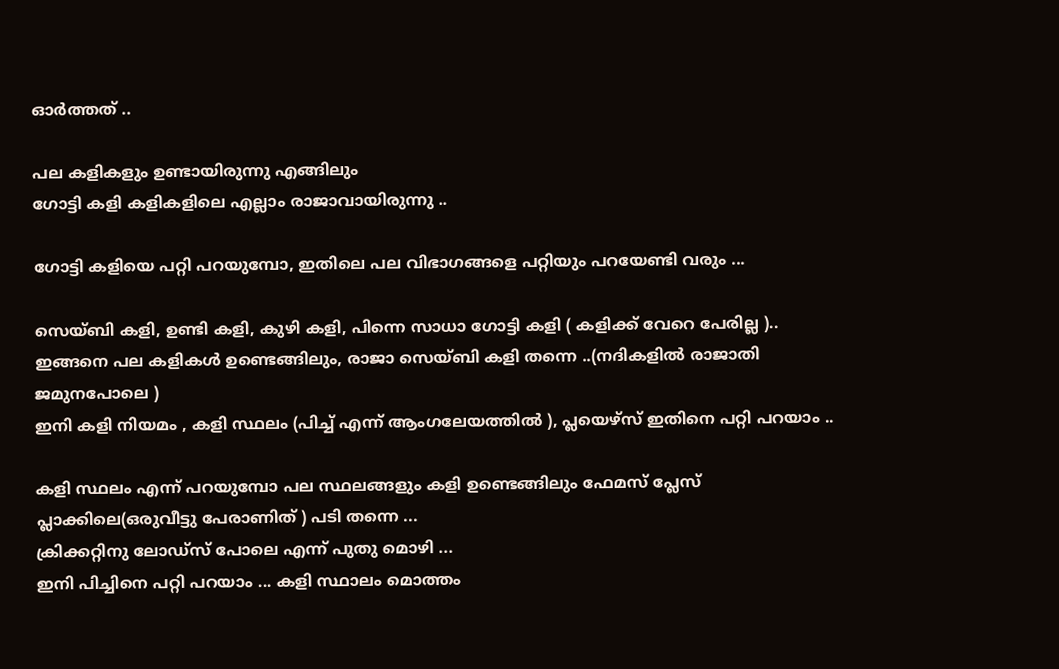ഓര്‍ത്തത്‌ ..

പല കളികളും ഉണ്ടായിരുന്നു എങ്ങിലും
ഗോട്ടി കളി കളികളിലെ എല്ലാം രാജാവായിരുന്നു ..

ഗോട്ടി കളിയെ പറ്റി പറയുമ്പോ, ഇതിലെ പല വിഭാഗങ്ങളെ പറ്റിയും പറയേണ്ടി വരും ...

സെയ്ബി കളി, ഉണ്ടി കളി, കുഴി കളി, പിന്നെ സാധാ ഗോട്ടി കളി ( കളിക്ക് വേറെ പേരില്ല )..
ഇങ്ങനെ പല കളികള്‍ ഉണ്ടെങ്ങിലും, രാജാ സെയ്ബി കളി തന്നെ ..(നദികളില്‍ രാജാതി ജമുനപോലെ )
ഇനി കളി നിയമം , കളി സ്ഥലം (പിച്ച്‌ എന്ന് ആംഗലേയത്തില്‍ ), പ്ലയെഴ്സ്‌ ഇതിനെ പറ്റി പറയാം ..

കളി സ്ഥലം എന്ന് പറയുമ്പോ പല സ്ഥലങ്ങളും കളി ഉണ്ടെങ്ങിലും ഫേമസ് പ്ലേസ് പ്ലാക്കിലെ(ഒരുവീട്ടു പേരാണിത് ) പടി തന്നെ ...
ക്രിക്കറ്റിനു ലോഡ്സ് പോലെ എന്ന് പുതു മൊഴി ...
ഇനി പിച്ചിനെ പറ്റി പറയാം ... കളി സ്ഥാലം മൊത്തം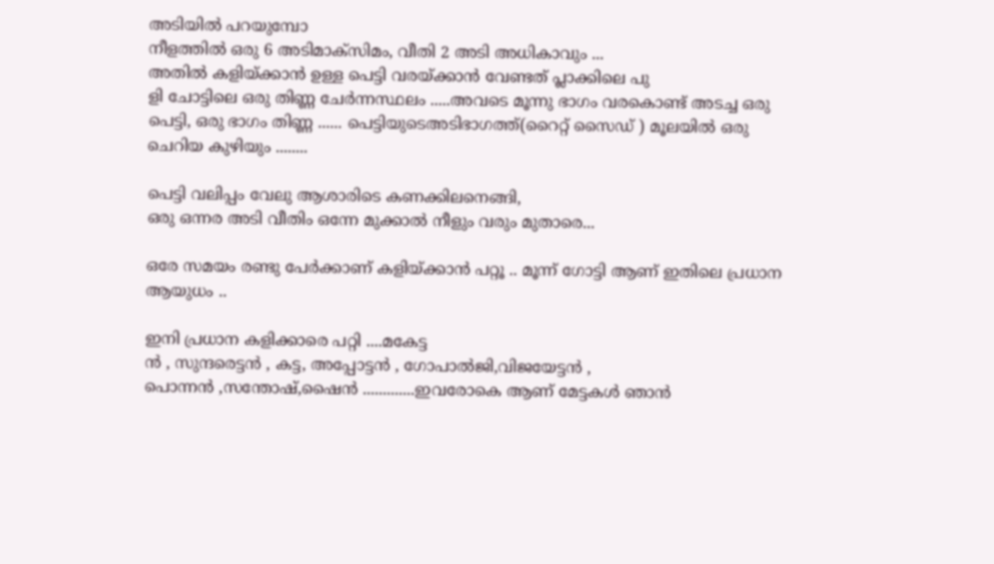അടിയില്‍ പറയുമ്പോ
നീളത്തില്‍ ഒരു 6 അടിമാക്സിമം, വീതി 2 അടി അധികാവും ...
അതില്‍ കളിയ്ക്കാന്‍ ഉള്ള പെട്ടി വരയ്ക്കാന്‍ വേണ്ടത് പ്ലാക്കിലെ പു
ളി ചോട്ടിലെ ഒരു തിണ്ണ ചേര്‍ന്നസ്ഥലം .....അവടെ മൂന്നു ഭാഗം വരകൊണ്ട് അടച്ച ഒരു പെട്ടി, ഒരു ഭാഗം തിണ്ണ ...... പെട്ടിയുടെഅടിഭാഗത്ത്(റൈറ്റ് സൈഡ് ) മൂലയില്‍ ഒരു ചെറിയ കുഴിയും ........

പെട്ടി വലിപ്പം വേലു ആശാരിടെ കണക്കിലനെങ്ങി,
ഒരു ഒന്നര അടി വീതിം ഒന്നേ മുക്കാല്‍ നീളും വരും മുതാരെ...

ഒരേ സമയം രണ്ടു പേര്‍ക്കാണ് കളിയ്ക്കാന്‍ പറ്റൂ .. മൂന്ന് ഗോട്ടി ആണ് ഇതിലെ പ്രധാന ആയുധം ..

ഇനി പ്രധാന കളിക്കാരെ പറ്റി ....മകേട്ട
ന്‍ , സുന്ദരെട്ടന്‍ , കട്ട, അപ്പോട്ടന്‍ ‍, ഗോപാല്‍ജി,വിജയേട്ടന്‍ ‍, പൊന്നന്‍ ‍,സന്തോഷ്‌,ഷൈന്‍ .............ഇവരോകെ ആണ് മേട്ടകള്‍ ഞാന്‍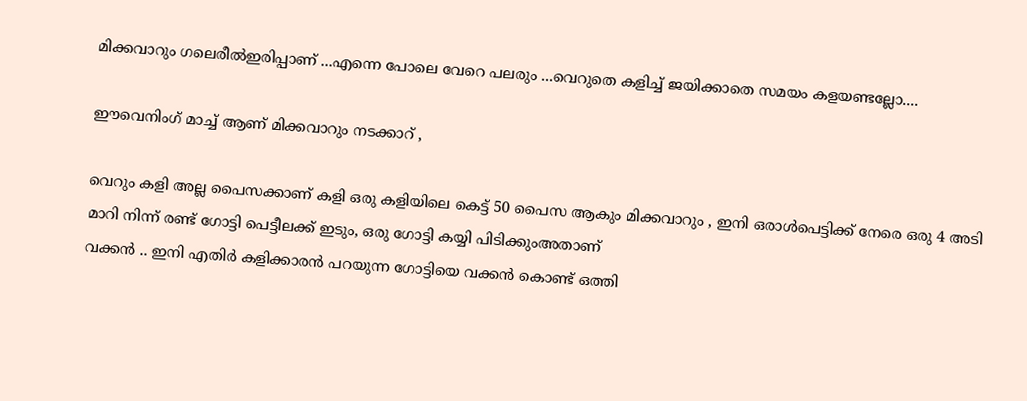മിക്കവാറും ഗലെരീല്‍ഇരിപ്പാണ് ...എന്നെ പോലെ വേറെ പലരും ...വെറുതെ കളിച്ച് ജയിക്കാതെ സമയം കളയണ്ടല്ലോ....

ഈവെനിംഗ് മാച്ച് ആണ് മിക്കവാറും നടക്കാറ് ,

വെറും കളി അല്ല പൈസക്കാണ് കളി ഒരു കളിയിലെ കെട്ട് 50 പൈസ ആകും മിക്കവാറും , ഇനി ഒരാള്‍പെട്ടിക്ക് നേരെ ഒരു 4 അടി മാറി നിന്ന്‍ രണ്ട് ഗോട്ടി പെട്ടീലക്ക്‌ ഇടും, ഒരു ഗോട്ടി കയ്യി പിടിക്കുംഅതാണ്
വക്കന്‍ .. ഇനി എതിര്‍ കളിക്കാരന്‍ പറയുന്ന ഗോട്ടിയെ വക്കന്‍ കൊണ്ട് ഒത്തി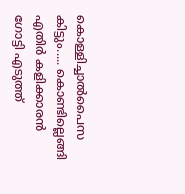കൊള്ളിച്ചാല്‍പൈസ കിട്ടും..... കൊണ്ടില്ലെങ്ങി എതിര്‍ കളിക്കാരന്‍ ഗോട്ടി എടുത്ത്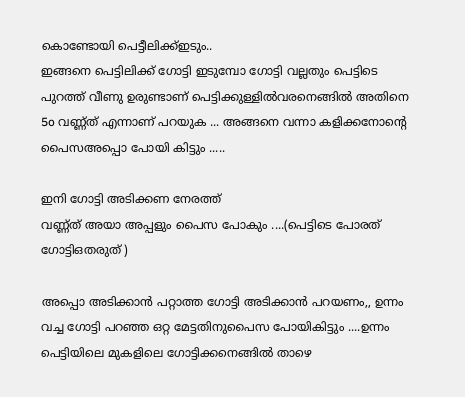കൊണ്ടോയി പെട്ടീലിക്ക്ഇടും..
ഇങ്ങനെ പെട്ടിലിക്ക് ഗോട്ടി ഇടുമ്പോ ഗോട്ടി വല്ലതും പെട്ടിടെ പുറത്ത്‌ വീണു ഉരുണ്ടാണ് പെട്ടിക്കുള്ളില്‍വരനെങ്ങില്‍ അതിനെ
5o വണ്ണ്ത് എന്നാണ് പറയുക ... അങ്ങനെ വന്നാ കളിക്കനോന്റെ പൈസഅപ്പൊ പോയി കിട്ടും .....

ഇനി ഗോട്ടി അടിക്കണ നേരത്ത്
വണ്ണ്ത് അയാ അപ്പളും പൈസ പോകും ....(പെട്ടിടെ പോരത് ഗോട്ടിഒതരുത് )

അപ്പൊ അടിക്കാന്‍ പറ്റാത്ത ഗോട്ടി അടിക്കാന്‍ പറയണം,, ഉന്നം വച്ച ഗോട്ടി പറഞ്ഞ ഒറ്റ മേട്ടതിനുപൈസ പോയികിട്ടും ....ഉന്നം പെട്ടിയിലെ മുകളിലെ ഗോട്ടിക്കനെങ്ങില്‍ താഴെ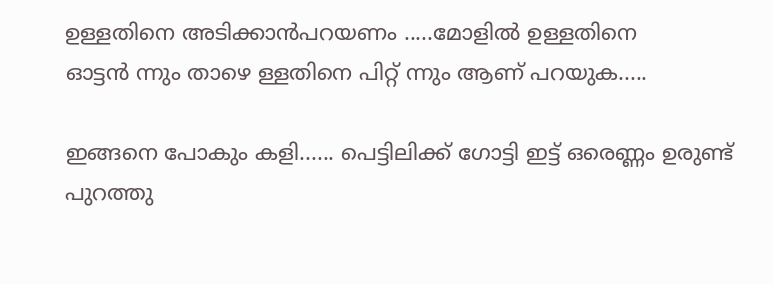ഉള്ളതിനെ അടിക്കാന്‍പറയണം .....മോളില്‍ ഉള്ളതിനെ
ഓട്ടന്‍ ന്നും താഴെ ള്ളതിനെ പിറ്റ് ന്നും ആണ് പറയുക.....

ഇങ്ങനെ പോകും കളി...... പെട്ടിലിക്ക് ഗോട്ടി ഇട്ട് ഒരെണ്ണം ഉരുണ്ട് പുറത്തു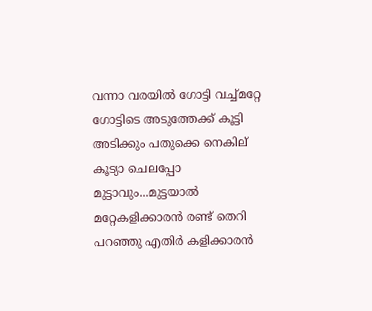വന്നാ വരയില്‍ ഗോട്ടി വച്ച്മറ്റേ ഗോട്ടിടെ അടുത്തേക്ക്‌ കൂട്ടി അടിക്കും പതുക്കെ നെകില്
കൂട്യാ ചെലപ്പോ മുട്ടാവും...മുട്ടയാല്‍ മറ്റേകളിക്കാരന്‍ രണ്ട് തെറി പറഞ്ഞു എതിര്‍ കളിക്കാരന്‍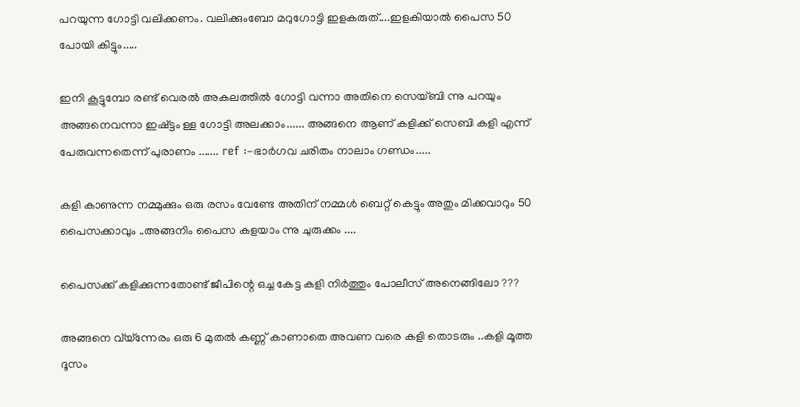പറയുന്ന ഗോട്ടി വലിക്കണം. വലിക്കുംബോ മറുഗോട്ടി ഇളകരുത്....ഇളകിയാല്‍ പൈസ 50 പോയി കിട്ടും.....

ഇനി കൂട്ടുമ്പോ രണ്ട് വെരല്‍ അകലത്തില്‍ ഗോട്ടി വന്നാ അതിനെ സെയ്ബി ന്നു പറയും അങ്ങനെവന്നാ ഇഷ്ട്ടം ള്ള ഗോട്ടി അലക്കാം...... അങ്ങനെ ആണ് കളിക്ക് സെബി കളി എന്ന് പേരുവന്നതെന്ന് പുരാണം ....... ref :-ഭാര്‍ഗവ ചരിതം നാലാം ഗണ്ഡം.....

കളി കാണുന്ന നമ്മുക്കും ഒരു രസം വേണ്ടേ അതിന് നമ്മള്‍ ബെറ്റ് കെട്ടും അതും മിക്കവാറും 50 പൈസക്കാവും ..അങ്ങനിം പൈസ കളയാം ന്നു ചുരുക്കം ....

പൈസക്ക്‌ കളിക്കുന്നതോണ്ട് ജീപിന്റെ ഒച്ച കേട്ട കളി നിര്‍ത്തും പോലീസ് അനെങ്ങിലോ ???

അങ്ങനെ വ്യ്ന്നേരം ഒരു 6 മുതല്‍ കണ്ണ് കാണാതെ അവണ വരെ കളി തൊടരും ..കളി മൂത്ത ദൂസം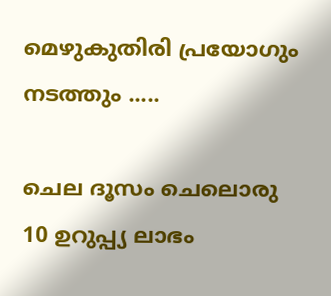മെഴുകുതിരി പ്രയോഗും നടത്തും .....

ചെല ദൂസം ചെലൊരു 10 ഉറുപ്പ്യ ലാഭം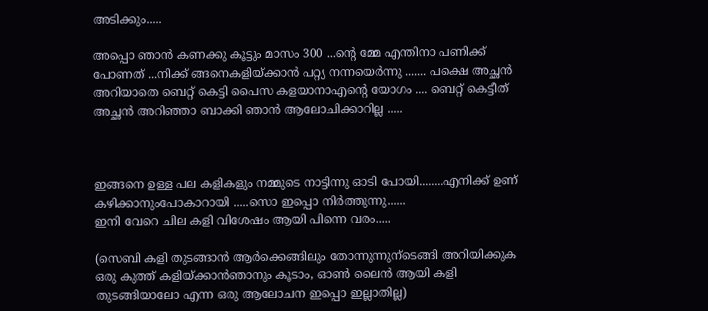അടിക്കും.....

അപ്പൊ ഞാന്‍ കണക്കു കൂട്ടും മാസം 300 ...ന്റെ മ്മേ എന്തിനാ പണിക്ക്‌ പോണത്‌ ...നിക്ക് ങ്ങനെകളിയ്ക്കാന്‍ പറ്റ്യ നന്നയെര്‍ന്നു ....... പക്ഷെ അച്ഛന്‍ അറിയാതെ ബെറ്റ് കെട്ടി പൈസ കളയാനാഎന്റെ യോഗം .... ബെറ്റ് കെട്ടീത്‌ അച്ഛന്‍ അറിഞ്ഞാ ബാക്കി ഞാന്‍ ആലോചിക്കാറില്ല .....



ഇങ്ങനെ ഉള്ള പല കളികളും നമ്മുടെ നാട്ടിന്നു ഓടി പോയി........എനിക്ക് ഉണ് കഴിക്കാനുംപോകാറായി .....സൊ ഇപ്പൊ നിര്‍ത്തുന്നു......
ഇനി വേറെ ചില കളി വിശേഷം ആയി പിന്നെ വരം.....

(സെബി കളി തുടങ്ങാന്‍ ആര്‍ക്കെങ്ങിലും തോന്നുന്നുന്ടെങ്ങി അറിയിക്കുക ഒരു കുത്ത് കളിയ്ക്കാന്‍ഞാനും കൂടാം, ഓണ്‍ ലൈന്‍ ആയി കളി തുടങ്ങിയാലോ എന്ന ഒരു ആലോചന ഇപ്പൊ ഇല്ലാതില്ല)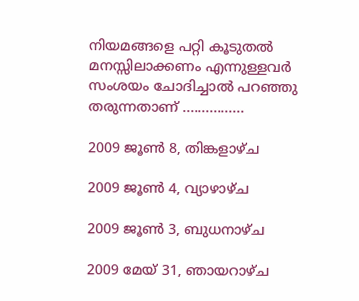നിയമങ്ങളെ പറ്റി കൂടുതല്‍ മനസ്സിലാക്കണം എന്നുള്ളവര്‍ സംശയം ചോദിച്ചാല്‍ പറഞ്ഞു തരുന്നതാണ് ................

2009 ജൂൺ 8, തിങ്കളാഴ്‌ച

2009 ജൂൺ 4, വ്യാഴാഴ്‌ച

2009 ജൂൺ 3, ബുധനാഴ്‌ച

2009 മേയ് 31, ഞായറാഴ്‌ച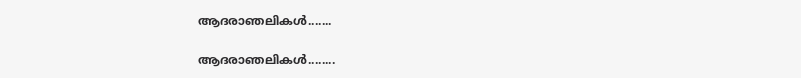ആദരാഞലികള്‍.......

ആദരാഞലികള്‍........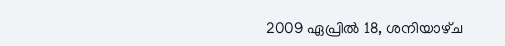2009 ഏപ്രിൽ 18, ശനിയാഴ്‌ച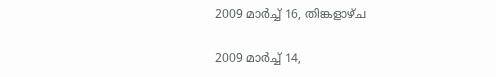2009 മാർച്ച് 16, തിങ്കളാഴ്‌ച

2009 മാർച്ച് 14,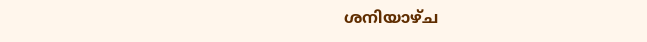ശനിയാഴ്‌ച